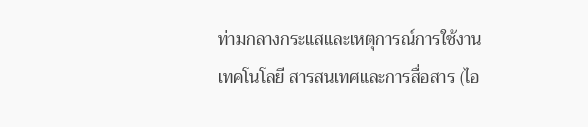ท่ามกลางกระแสและเหตุการณ์การใช้งานเทคโนโลยี สารสนเทศและการสื่อสาร (ไอ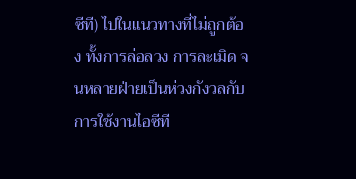ซีที) ไปในแนวทางที่ไม่ถูกต้อง ทั้งการล่อลวง การละเมิด จนหลายฝ่ายเป็นห่วงกังวลกับการใช้งานไอซีที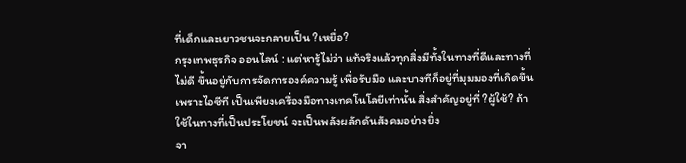ที่เด็กและเยาวชนจะกลายเป็น ?เหยื่อ?
กรุงเทพธุรกิจ ออนไลน์ : แต่หารู้ไม่ว่า แท้จริงแล้วทุกสิ่งมีทั้งในทางที่ดีและทางที่ไม่ดี ขึ้นอยู่กับการจัดการองค์ความรู้ เพื่อรับมือ และบางทีก็อยู่ที่มุมมองที่เกิดขึ้น
เพราะไอซีที เป็นเพียงเครื่องมือทางเทคโนโลยีเท่านั้น สิ่งสำคัญอยู่ที่ ?ผู้ใช้? ถ้าใช้ในทางที่เป็นประโยชน์ จะเป็นพลังผลักดันสังคมอย่างยิ่ง
จา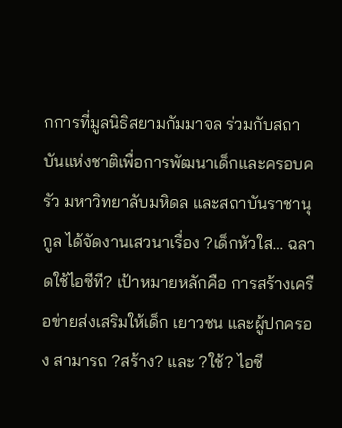กการที่มูลนิธิสยามกัมมาจล ร่วมกับสถาบันแห่งชาติเพื่อการพัฒนาเด็กและครอบครัว มหาวิทยาลับมหิดล และสถาบันราชานุกูล ได้จัดงานเสวนาเรื่อง ?เด็กหัวใส… ฉลาดใช้ไอซีที? เป้าหมายหลักคือ การสร้างเครือข่ายส่งเสริมให้เด็ก เยาวชน และผู้ปกครอง สามารถ ?สร้าง? และ ?ใช้? ไอซี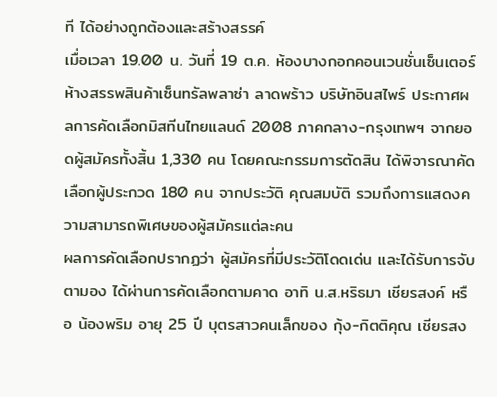ที ได้อย่างถูกต้องและสร้างสรรค์
เมื่อเวลา 19.00 น. วันที่ 19 ต.ค. ห้องบางกอกคอนเวนชั่นเซ็นเตอร์ ห้างสรรพสินค้าเซ็นทรัลพลาซ่า ลาดพร้าว บริษัทอินสไพร์ ประกาศผลการคัดเลือกมิสทีนไทยแลนด์ 2008 ภาคกลาง-กรุงเทพฯ จากยอดผู้สมัครทั้งสิ้น 1,330 คน โดยคณะกรรมการตัดสิน ได้พิจารณาคัดเลือกผู้ประกวด 180 คน จากประวัติ คุณสมบัติ รวมถึงการแสดงความสามารถพิเศษของผู้สมัครแต่ละคน
ผลการคัดเลือกปรากฏว่า ผู้สมัครที่มีประวัติโดดเด่น และได้รับการจับตามอง ได้ผ่านการคัดเลือกตามคาด อาทิ น.ส.หริธมา เชียรสงค์ หรือ น้องพริม อายุ 25 ปี บุตรสาวคนเล็กของ กุ้ง-กิตติคุณ เชียรสง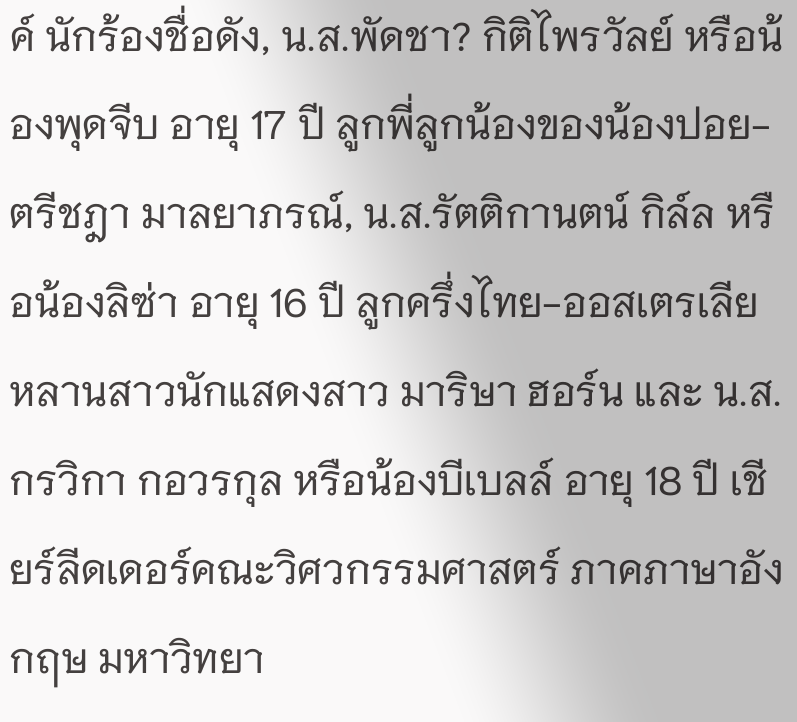ค์ นักร้องชื่อดัง, น.ส.พัดชา? กิติไพรวัลย์ หรือน้องพุดจีบ อายุ 17 ปี ลูกพี่ลูกน้องของน้องปอย-ตรีชฎา มาลยาภรณ์, น.ส.รัตติกานตน์ กิล์ล หรือน้องลิซ่า อายุ 16 ปี ลูกครึ่งไทย-ออสเตรเลีย หลานสาวนักแสดงสาว มาริษา ฮอร์น และ น.ส.กรวิกา กอวรกุล หรือน้องบีเบลล์ อายุ 18 ปี เชียร์ลีดเดอร์คณะวิศวกรรมศาสตร์ ภาคภาษาอังกฤษ มหาวิทยา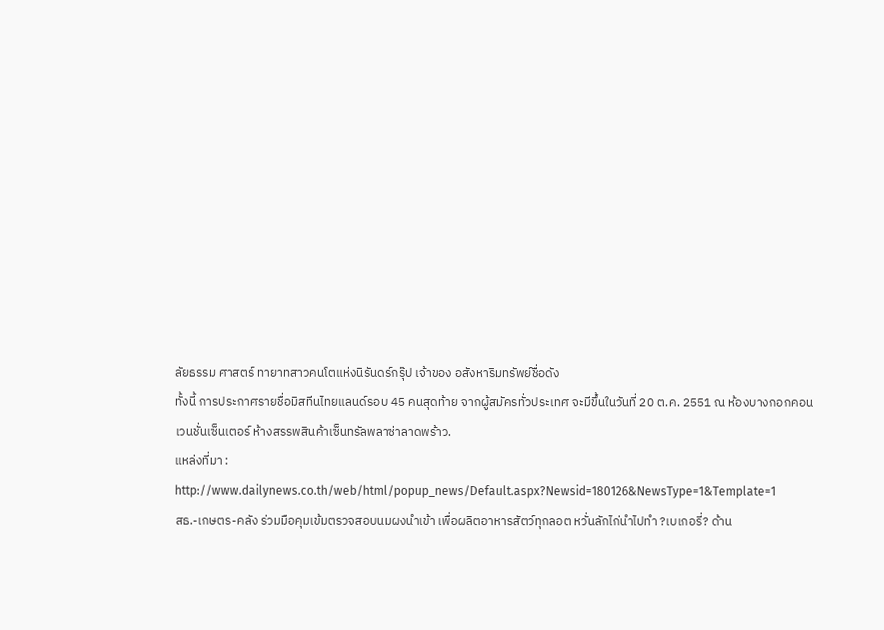ลัยธรรม ศาสตร์ ทายาทสาวคนโตแห่งนิรันดร์กรุ๊ป เจ้าของ อสังหาริมทรัพย์ชื่อดัง
ทั้งนี้ การประกาศรายชื่อมิสทีนไทยแลนด์รอบ 45 คนสุดท้าย จากผู้สมัครทั่วประเทศ จะมีขึ้นในวันที่ 20 ต.ค. 2551 ณ ห้องบางกอกคอนเวนชั่นเซ็นเตอร์ ห้างสรรพสินค้าเซ็นทรัลพลาซ่าลาดพร้าว.
แหล่งที่มา : http://www.dailynews.co.th/web/html/popup_news/Default.aspx?Newsid=180126&NewsType=1&Template=1
สธ.-เกษตร-คลัง ร่วมมือคุมเข้มตรวจสอบนมผงนำเข้า เพื่อผลิตอาหารสัตว์ทุกลอต หวั่นลักไก่นำไปทำ ?เบเกอรี่? ด้าน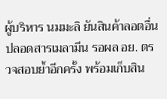ผู้บริหาร นมมะลิ ยันสินค้าลอตอื่น ปลอดสารเมลามีน รอผล อย. ตรวจสอบย้ำอีกครั้ง พร้อมเก็บสิน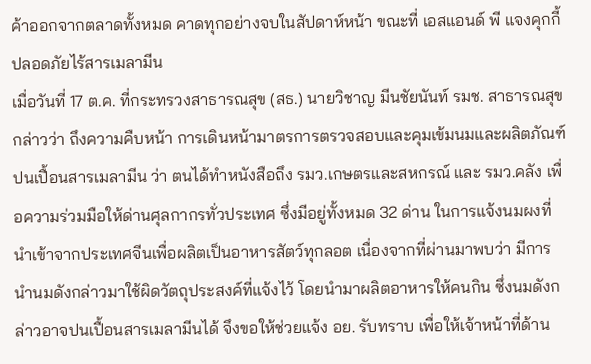ค้าออกจากตลาดทั้งหมด คาดทุกอย่างจบในสัปดาห์หน้า ขณะที่ เอสแอนด์ พี แจงคุกกี้ปลอดภัยไร้สารเมลามีน
เมื่อวันที่ 17 ต.ค. ที่กระทรวงสาธารณสุข (สธ.) นายวิชาญ มีนชัยนันท์ รมช. สาธารณสุข กล่าวว่า ถึงความคืบหน้า การเดินหน้ามาตรการตรวจสอบและคุมเข้มนมและผลิตภัณฑ์ปนเปื้อนสารเมลามีน ว่า ตนได้ทำหนังสือถึง รมว.เกษตรและสหกรณ์ และ รมว.คลัง เพื่อความร่วมมือให้ด่านศุลกากรทั่วประเทศ ซึ่งมีอยู่ทั้งหมด 32 ด่าน ในการแจ้งนมผงที่นำเข้าจากประเทศจีนเพื่อผลิตเป็นอาหารสัตว์ทุกลอต เนื่องจากที่ผ่านมาพบว่า มีการนำนมดังกล่าวมาใช้ผิดวัตถุประสงค์ที่แจ้งไว้ โดยนำมาผลิตอาหารให้คนกิน ซึ่งนมดังกล่าวอาจปนเปื้อนสารเมลามีนได้ จึงขอให้ช่วยแจ้ง อย. รับทราบ เพื่อให้เจ้าหน้าที่ด้าน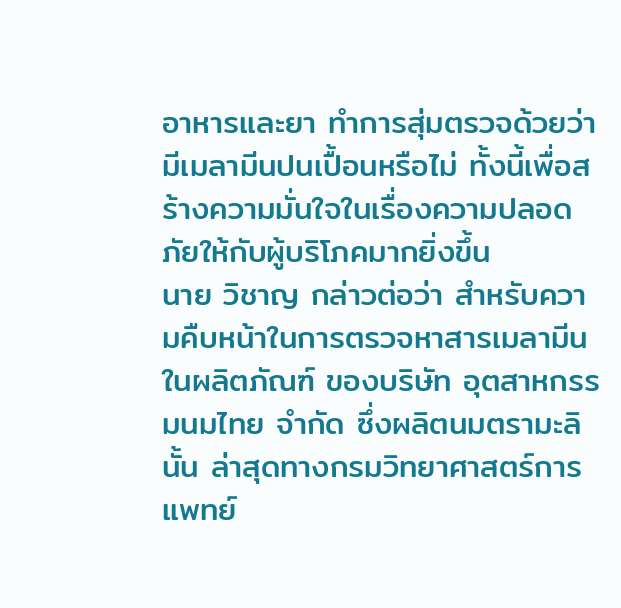อาหารและยา ทำการสุ่มตรวจด้วยว่า มีเมลามีนปนเปื้อนหรือไม่ ทั้งนี้เพื่อสร้างความมั่นใจในเรื่องความปลอดภัยให้กับผู้บริโภคมากยิ่งขึ้น
นาย วิชาญ กล่าวต่อว่า สำหรับความคืบหน้าในการตรวจหาสารเมลามีน ในผลิตภัณฑ์ ของบริษัท อุตสาหกรรมนมไทย จำกัด ซึ่งผลิตนมตรามะลินั้น ล่าสุดทางกรมวิทยาศาสตร์การแพทย์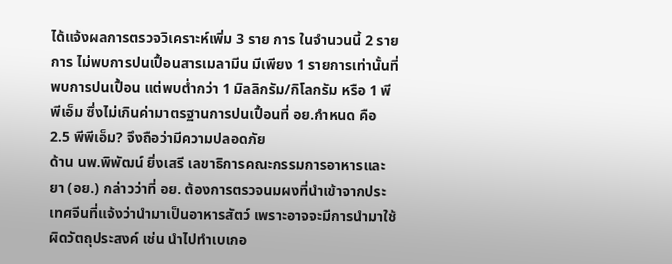ได้แจ้งผลการตรวจวิเคราะห์เพิ่ม 3 ราย การ ในจำนวนนี้ 2 รายการ ไม่พบการปนเปื้อนสารเมลามีน มีเพียง 1 รายการเท่านั้นที่พบการปนเปื้อน แต่พบต่ำกว่า 1 มิลลิกรัม/กิโลกรัม หรือ 1 พีพีเอ็ม ซึ่งไม่เกินค่ามาตรฐานการปนเปื้อนที่ อย.กำหนด คือ 2.5 พีพีเอ็ม? จึงถือว่ามีความปลอดภัย
ด้าน นพ.พิพัฒน์ ยิ่งเสรี เลขาธิการคณะกรรมการอาหารและยา (อย.) กล่าวว่าที่ อย. ต้องการตรวจนมผงที่นำเข้าจากประเทศจีนที่แจ้งว่านำมาเป็นอาหารสัตว์ เพราะอาจจะมีการนำมาใช้ผิดวัตถุประสงค์ เช่น นำไปทำเบเกอ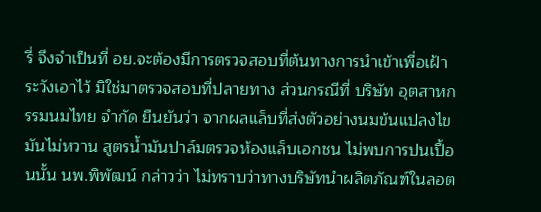รี่ จึงจำเป็นที่ อย.จะต้องมีการตรวจสอบที่ต้นทางการนำเข้าเพื่อเฝ้าระวังเอาไว้ มิใช่มาตรวจสอบที่ปลายทาง ส่วนกรณีที่ บริษัท อุตสาหกรรมนมไทย จำกัด ยืนยันว่า จากผลแล็บที่ส่งตัวอย่างนมข้นแปลงไขมันไม่หวาน สูตรน้ำมันปาล์มตรวจห้องแล็บเอกชน ไม่พบการปนเปื้อนนั้น นพ.พิพัฒน์ กล่าวว่า ไม่ทราบว่าทางบริษัทนำผลิตภัณฑ์ในลอต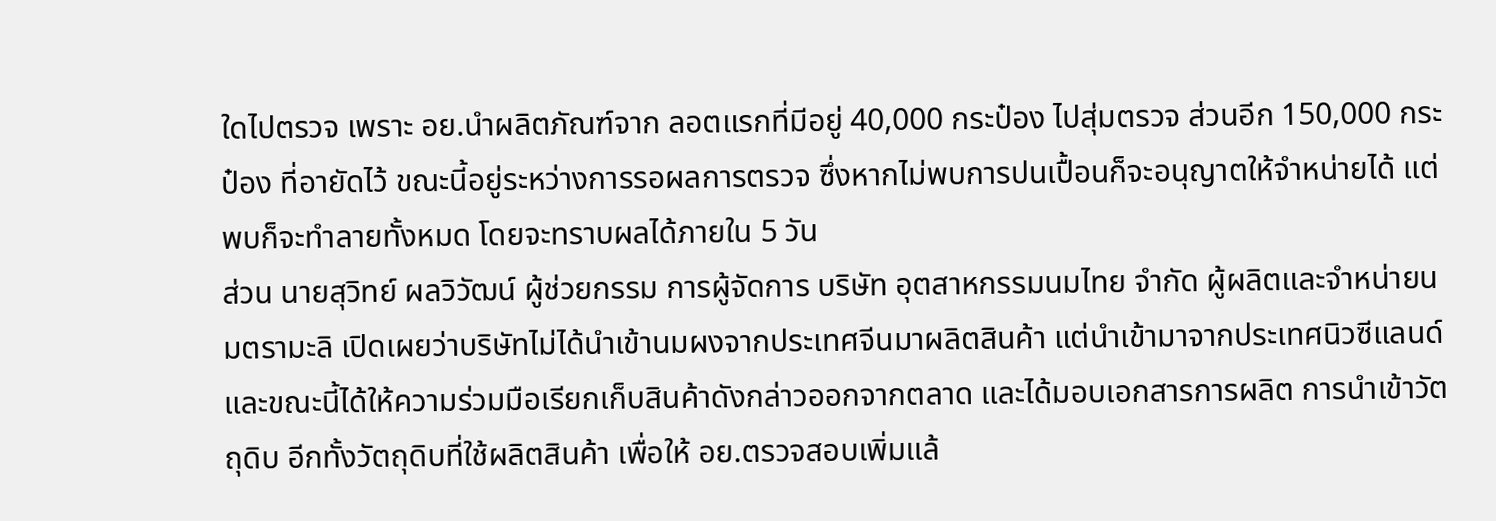ใดไปตรวจ เพราะ อย.นำผลิตภัณฑ์จาก ลอตแรกที่มีอยู่ 40,000 กระป๋อง ไปสุ่มตรวจ ส่วนอีก 150,000 กระป๋อง ที่อายัดไว้ ขณะนี้อยู่ระหว่างการรอผลการตรวจ ซึ่งหากไม่พบการปนเปื้อนก็จะอนุญาตให้จำหน่ายได้ แต่พบก็จะทำลายทั้งหมด โดยจะทราบผลได้ภายใน 5 วัน
ส่วน นายสุวิทย์ ผลวิวัฒน์ ผู้ช่วยกรรม การผู้จัดการ บริษัท อุตสาหกรรมนมไทย จำกัด ผู้ผลิตและจำหน่ายนมตรามะลิ เปิดเผยว่าบริษัทไม่ได้นำเข้านมผงจากประเทศจีนมาผลิตสินค้า แต่นำเข้ามาจากประเทศนิวซีแลนด์ และขณะนี้ได้ให้ความร่วมมือเรียกเก็บสินค้าดังกล่าวออกจากตลาด และได้มอบเอกสารการผลิต การนำเข้าวัตถุดิบ อีกทั้งวัตถุดิบที่ใช้ผลิตสินค้า เพื่อให้ อย.ตรวจสอบเพิ่มแล้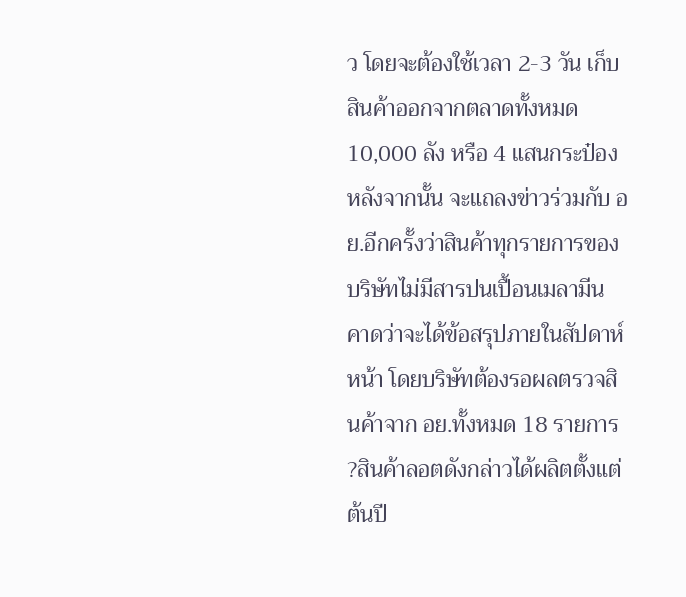ว โดยจะต้องใช้เวลา 2-3 วัน เก็บสินค้าออกจากตลาดทั้งหมด 10,000 ลัง หรือ 4 แสนกระป๋อง หลังจากนั้น จะแถลงข่าวร่วมกับ อย.อีกครั้งว่าสินค้าทุกรายการของบริษัทไม่มีสารปนเปื้อนเมลามีน คาดว่าจะได้ข้อสรุปภายในสัปดาห์หน้า โดยบริษัทต้องรอผลตรวจสินค้าจาก อย.ทั้งหมด 18 รายการ
?สินค้าลอตดังกล่าวได้ผลิตตั้งแต่ต้นปี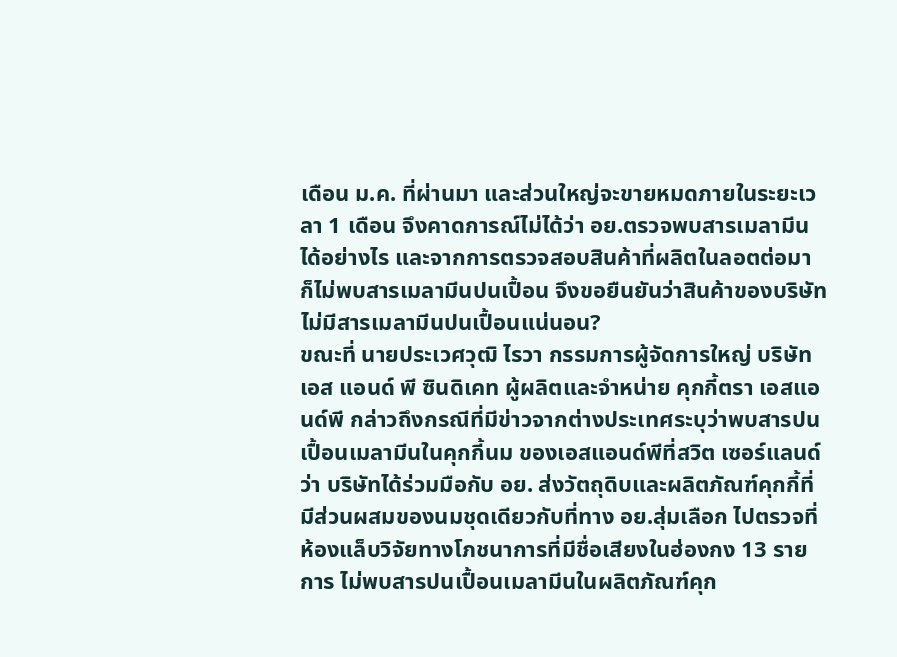เดือน ม.ค. ที่ผ่านมา และส่วนใหญ่จะขายหมดภายในระยะเวลา 1 เดือน จึงคาดการณ์ไม่ได้ว่า อย.ตรวจพบสารเมลามีนได้อย่างไร และจากการตรวจสอบสินค้าที่ผลิตในลอตต่อมา ก็ไม่พบสารเมลามีนปนเปื้อน จึงขอยืนยันว่าสินค้าของบริษัท ไม่มีสารเมลามีนปนเปื้อนแน่นอน?
ขณะที่ นายประเวศวุฒิ ไรวา กรรมการผู้จัดการใหญ่ บริษัท เอส แอนด์ พี ซินดิเคท ผู้ผลิตและจำหน่าย คุกกี้ตรา เอสแอนด์พี กล่าวถึงกรณีที่มีข่าวจากต่างประเทศระบุว่าพบสารปนเปื้อนเมลามีนในคุกกี้นม ของเอสแอนด์พีที่สวิต เซอร์แลนด์ว่า บริษัทได้ร่วมมือกับ อย. ส่งวัตถุดิบและผลิตภัณฑ์คุกกี้ที่มีส่วนผสมของนมชุดเดียวกับที่ทาง อย.สุ่มเลือก ไปตรวจที่ห้องแล็บวิจัยทางโภชนาการที่มีชื่อเสียงในฮ่องกง 13 รายการ ไม่พบสารปนเปื้อนเมลามีนในผลิตภัณฑ์คุก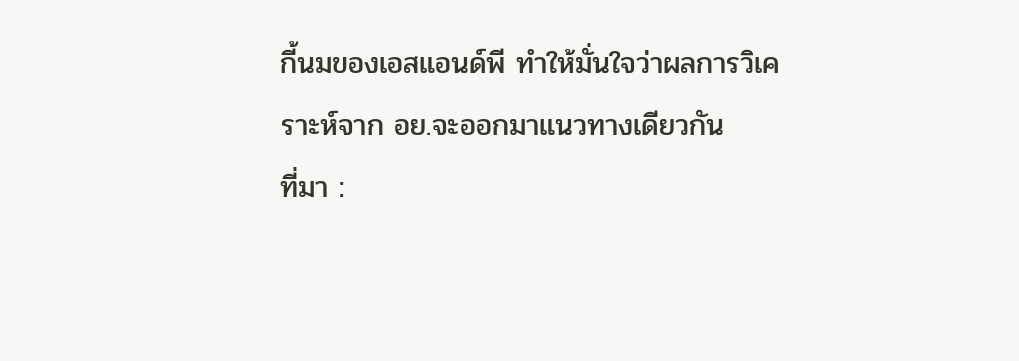กี้นมของเอสแอนด์พี ทำให้มั่นใจว่าผลการวิเคราะห์จาก อย.จะออกมาแนวทางเดียวกัน
ที่มา :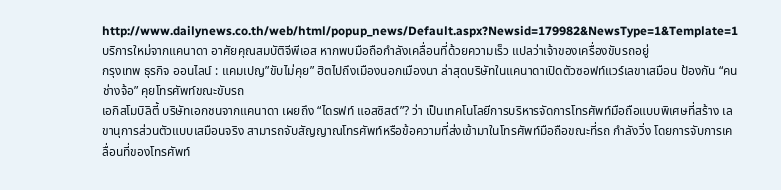http://www.dailynews.co.th/web/html/popup_news/Default.aspx?Newsid=179982&NewsType=1&Template=1
บริการใหม่จากแคนาดา อาศัยคุณสมบัติจีพีเอส หากพบมือถือกำลังเคลื่อนที่ด้วยความเร็ว แปลว่าเจ้าของเครื่องขับรถอยู่
กรุงเทพ ธุรกิจ ออนไลน์ : แคมเปญ”ขับไม่คุย” ฮิตไปถึงเมืองนอกเมืองนา ล่าสุดบริษัทในแคนาดาเปิดตัวซอฟท์แวร์เลขาเสมือน ป้องกัน “คนช่างจ้อ” คุยโทรศัพท์ขณะขับรถ
เอกิสโมบิลิตี้ บริษัทเอกชนจากแคนาดา เผยถึง “ไดรฟท์ แอสซิสต์”? ว่า เป็นเทคโนโลยีการบริหารจัดการโทรศัพท์มือถือแบบพิเศษที่สร้าง เลขานุการส่วนตัวแบบเสมือนจริง สามารถจับสัญญาณโทรศัพท์หรือข้อความที่ส่งเข้ามาในโทรศัพท์มือถือขณะที่รถ กำลังวิ่ง โดยการจับการเคลื่อนที่ของโทรศัพท์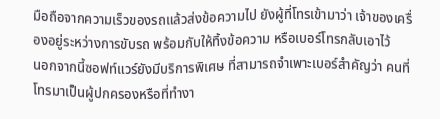มือถือจากความเร็วของรถแล้วส่งข้อความไป ยังผู้ที่โทรเข้ามาว่า เจ้าของเครื่องอยู่ระหว่างการขับรถ พร้อมกับให้ทิ้งข้อความ หรือเบอร์โทรกลับเอาไว้
นอกจากนี้ซอฟท์แวร์ยังมีบริการพิเศษ ที่สามารถจำเพาะเบอร์สำคัญว่า คนที่โทรมาเป็นผู้ปกครองหรือที่ทำงา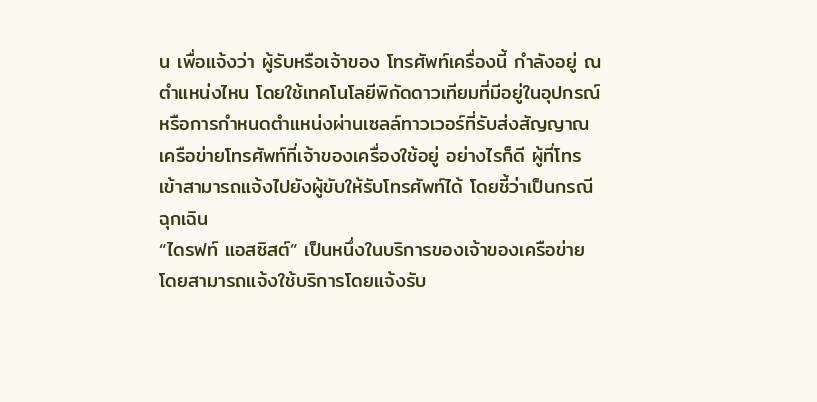น เพื่อแจ้งว่า ผู้รับหรือเจ้าของ โทรศัพท์เครื่องนี้ กำลังอยู่ ณ ตำแหน่งไหน โดยใช้เทคโนโลยีพิกัดดาวเทียมที่มีอยู่ในอุปกรณ์ หรือการกำหนดตำแหน่งผ่านเซลล์ทาวเวอร์ที่รับส่งสัญญาณ เครือข่ายโทรศัพท์ที่เจ้าของเครื่องใช้อยู่ อย่างไรก็ดี ผู้ที่โทรเข้าสามารถแจ้งไปยังผู้ขับให้รับโทรศัพท์ได้ โดยชี้ว่าเป็นกรณีฉุกเฉิน
“ไดรฟท์ แอสซิสต์” เป็นหนึ่งในบริการของเจ้าของเครือข่าย โดยสามารถแจ้งใช้บริการโดยแจ้งรับ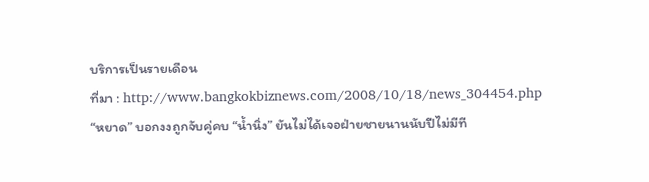บริการเป็นรายเดือน
ที่มา : http://www.bangkokbiznews.com/2008/10/18/news_304454.php
“หยาด” บอกงงถูกจับคู่คบ “น้ำนิ่ง” ยันไม่ได้เจอฝ่ายชายนานนับปีไม่มีที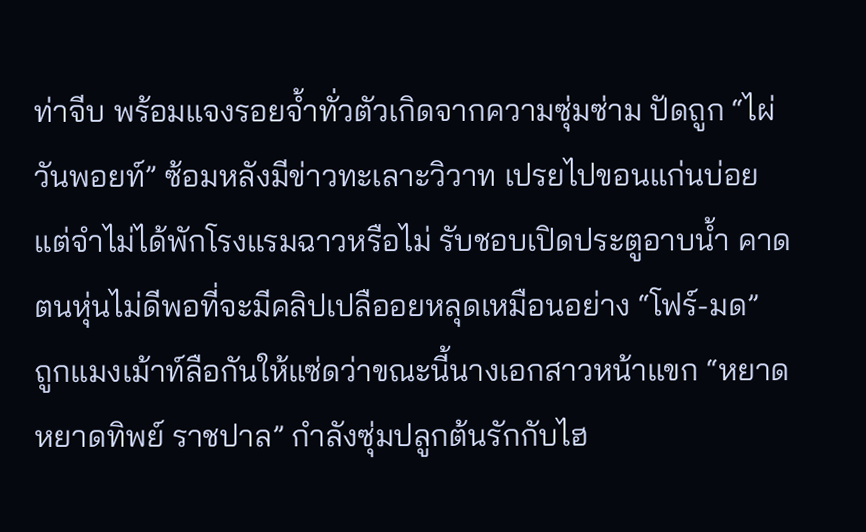ท่าจีบ พร้อมแจงรอยจ้ำทั่วตัวเกิดจากความซุ่มซ่าม ปัดถูก “ไผ่ วันพอยท์” ซ้อมหลังมีข่าวทะเลาะวิวาท เปรยไปขอนแก่นบ่อยแต่จำไม่ได้พักโรงแรมฉาวหรือไม่ รับชอบเปิดประตูอาบน้ำ คาดตนหุ่นไม่ดีพอที่จะมีคลิปเปลืออยหลุดเหมือนอย่าง “โฟร์-มด”
ถูกแมงเม้าท์ลือกันให้แซ่ดว่าขณะนี้นางเอกสาวหน้าแขก “หยาด หยาดทิพย์ ราชปาล” กำลังซุ่มปลูกต้นรักกับไฮ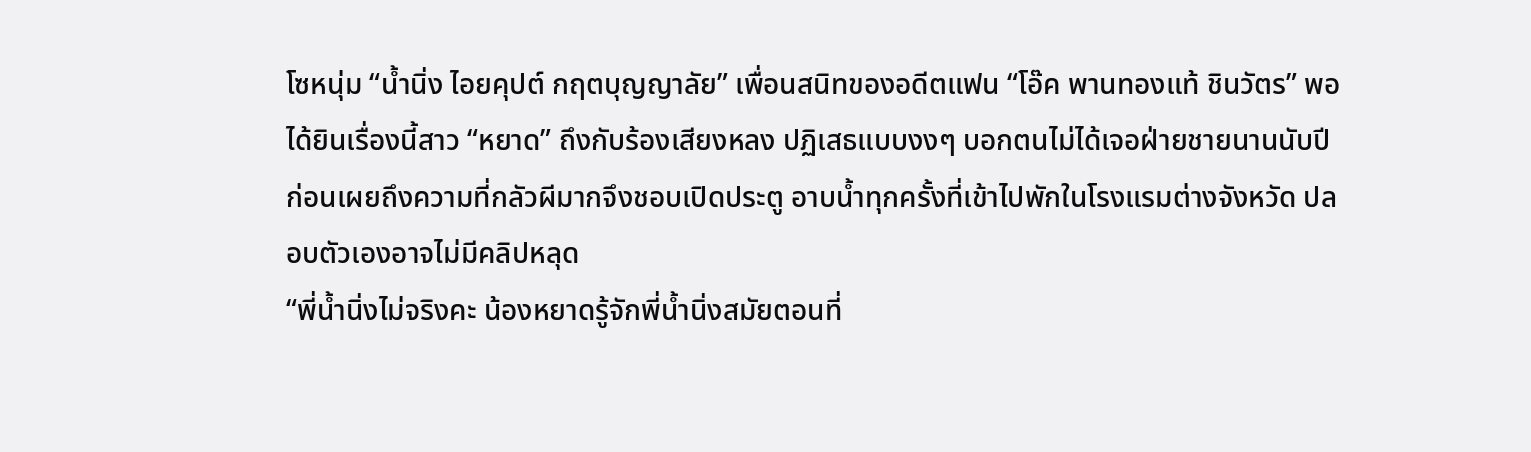โซหนุ่ม “น้ำนิ่ง ไอยคุปต์ กฤตบุญญาลัย” เพื่อนสนิทของอดีตแฟน “โอ๊ค พานทองแท้ ชินวัตร” พอได้ยินเรื่องนี้สาว “หยาด” ถึงกับร้องเสียงหลง ปฏิเสธแบบงงๆ บอกตนไม่ได้เจอฝ่ายชายนานนับปีก่อนเผยถึงความที่กลัวผีมากจึงชอบเปิดประตู อาบน้ำทุกครั้งที่เข้าไปพักในโรงแรมต่างจังหวัด ปลอบตัวเองอาจไม่มีคลิปหลุด
“พี่น้ำนิ่งไม่จริงคะ น้องหยาดรู้จักพี่น้ำนิ่งสมัยตอนที่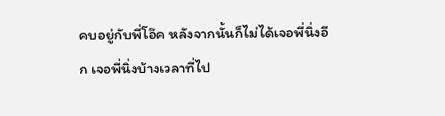คบอยู่กับพี่โอ๊ค หลังจากนั้นก็ไม่ได้เจอพี่นิ่งอีก เจอพี่นิ่งบ้างเวลาที่ไป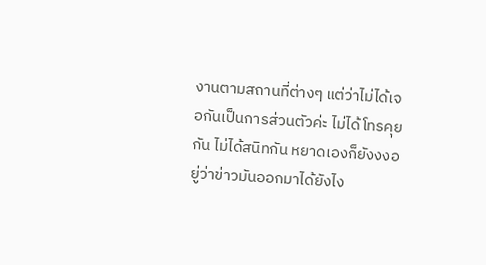งานตามสถานที่ต่างๆ แต่ว่าไม่ได้เจอกันเป็นการส่วนตัวค่ะ ไม่ได้โทรคุยกัน ไม่ได้สนิทกัน หยาดเองก็ยังงงอยู่ว่าข่าวมันออกมาได้ยังไง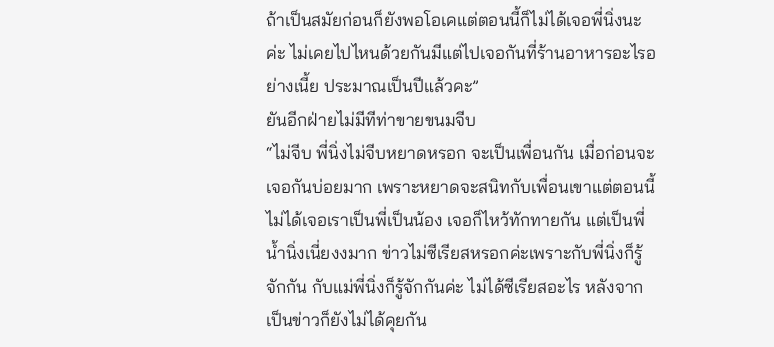ถ้าเป็นสมัยก่อนก็ยังพอโอเคแต่ตอนนี้ก็ไม่ได้เจอพี่นิ่งนะค่ะ ไม่เคยไปไหนด้วยกันมีแต่ไปเจอกันที่ร้านอาหารอะไรอย่างเนี้ย ประมาณเป็นปีแล้วคะ”
ยันอีกฝ่ายไม่มีทีท่าขายขนมจีบ
“ไม่จีบ พี่นิ่งไม่จีบหยาดหรอก จะเป็นเพื่อนกัน เมื่อก่อนจะเจอกันบ่อยมาก เพราะหยาดจะสนิทกับเพื่อนเขาแต่ตอนนี้ไม่ได้เจอเราเป็นพี่เป็นน้อง เจอก็ไหว้ทักทายกัน แต่เป็นพี่น้ำนิ่งเนี่ยงงมาก ข่าวไม่ซีเรียสหรอกค่ะเพราะกับพี่นิ่งก็รู้จักกัน กับแม่พี่นิ่งก็รู้จักกันค่ะ ไม่ได้ซีเรียสอะไร หลังจากเป็นข่าวก็ยังไม่ได้คุยกัน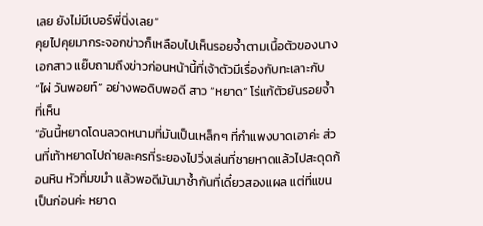เลย ยังไม่มีเบอร์พี่นิ่งเลย”
คุยไปคุยมากระจอกข่าวก็เหลือบไปเห็นรอยจ้ำตามเนื้อตัวของนางเอกสาว แย๊บถามถึงข่าวก่อนหน้านี้ที่เจ้าตัวมีเรื่องกับทะเลาะกับ “ไผ่ วันพอยท์” อย่างพอดิบพอดี สาว “หยาด” โร่แก้ตัวยันรอยจ้ำที่เห็น
“อันนี้หยาดโดนลวดหนามที่มันเป็นเหล็กๆ ที่กำแพงบาดเอาค่ะ ส่วนที่เท้าหยาดไปถ่ายละครที่ระยองไปวิ่งเล่นที่ชายหาดแล้วไปสะดุดก้อนหิน หัวทิ่มขมำ แล้วพอดีมันมาซ้ำกันที่เดี๋ยวสองแผล แต่ที่แขนเป็นก่อนค่ะ หยาด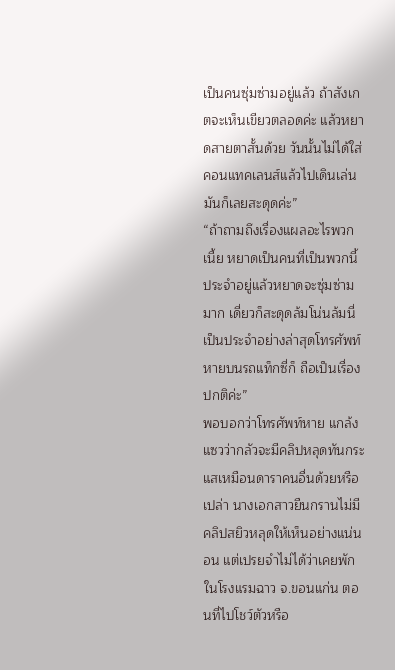เป็นคนซุ่มซ่ามอยู่แล้ว ถ้าสังเกตจะเห็นเขียวตลอดค่ะ แล้วหยาดสายตาสั้นด้วย วันนั้นไม่ได้ใส่คอนแทคเลนส์แล้วไปเดินเล่นมันก็เลยสะดุดค่ะ”
“ถ้าถามถึงเรื่องแผลอะไรพวกเนี้ย หยาดเป็นคนที่เป็นพวกนี้ประจำอยู่แล้วหยาดจะซุ่มซ่ามมาก เดี่ยวก็สะดุดล้มโน่นล้มนี่เป็นประจำอย่างล่าสุดโทรศัพท์หายบนรถแท็กซี่ก็ ถือเป็นเรื่องปกติค่ะ”
พอบอกว่าโทรศัพท์หาย แกล้งแซวว่ากลัวจะมีคลิปหลุดทันกระแสเหมือนดาราคนอื่นด้วยหรือเปล่า นางเอกสาวยืนกรานไม่มีคลิปสยิวหลุดให้เห็นอย่างแน่นอน แต่เปรยจำไม่ได้ว่าเคยพักในโรงแรมฉาว จ.ขอนแก่น ตอนที่ไปโชว์ตัวหรือ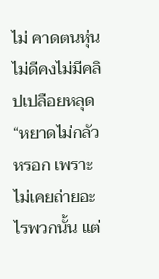ไม่ คาดตนหุ่นไม่ดีคงไม่มีคลิปเปลือยหลุด
“หยาดไม่กลัวหรอก เพราะไม่เคยถ่ายอะไรพวกนั้น แต่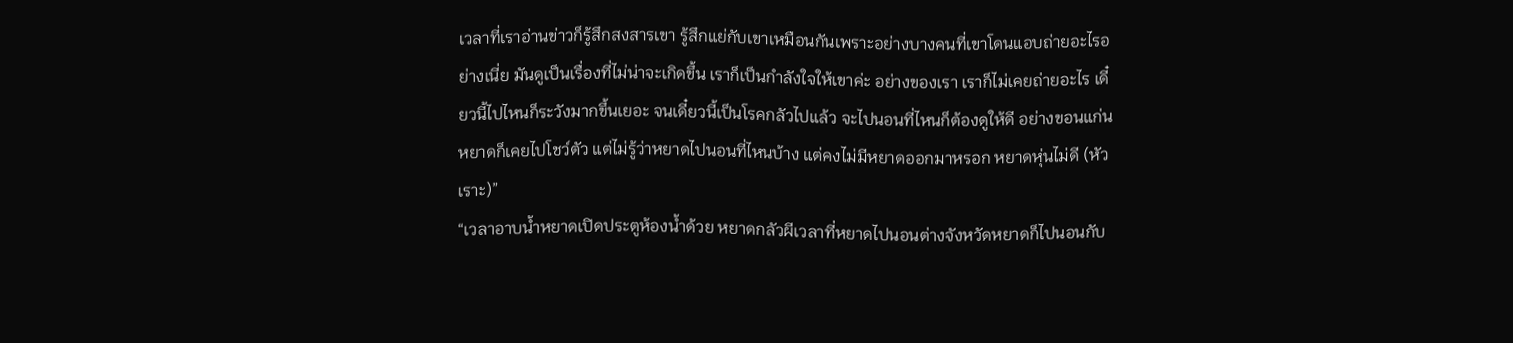เวลาที่เราอ่านข่าวก็รู้สึกสงสารเขา รู้สึกแย่กับเขาเหมือนกันเพราะอย่างบางคนที่เขาโดนแอบถ่ายอะไรอย่างเนี่ย มันดูเป็นเรื่องที่ไม่น่าจะเกิดขึ้น เราก็เป็นกำลังใจให้เขาค่ะ อย่างของเรา เราก็ไม่เคยถ่ายอะไร เดี๋ยวนี้ไปไหนก็ระวังมากขึ้นเยอะ จนเดี๋ยวนี้เป็นโรคกลัวไปแล้ว จะไปนอนที่ไหนก็ต้องดูให้ดี อย่างขอนแก่นหยาดก็เคยไปโชว์ตัว แต่ไม่รู้ว่าหยาดไปนอนที่ไหนบ้าง แต่คงไม่มีหยาดออกมาหรอก หยาดหุ่นไม่ดี (หัวเราะ)”
“เวลาอาบน้ำหยาดเปิดประตูห้องน้ำด้วย หยาดกลัวผีเวลาที่หยาดไปนอนต่างจังหวัดหยาดก็ไปนอนกับ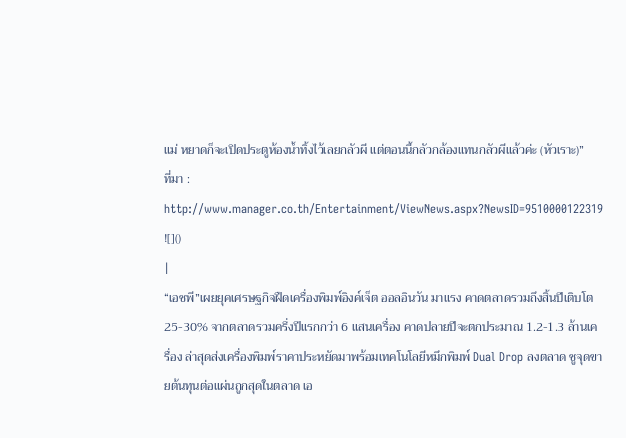แม่ หยาดก็จะเปิดประตูห้องน้ำทิ้งไว้เลยกลัวผี แต่ตอนนี้กลัวกล้องแทนกลัวผีแล้วค่ะ (หัวเราะ)”
ที่มา : http://www.manager.co.th/Entertainment/ViewNews.aspx?NewsID=9510000122319
![]()
|
“เอชพี”เผยยุคเศรษฐกิจฝืดเครื่องพิมพ์อิงค์เจ็ต ออลอินวัน มาแรง คาดตลาดรวมถึงสิ้นปีเติบโต 25-30% จากตลาดรวมครึ่งปีแรกกว่า 6 แสนเครื่อง คาดปลายปีจะตกประมาณ 1.2-1.3 ล้านเครื่อง ล่าสุดส่งเครื่องพิมพ์ราคาประหยัดมาพร้อมเทคโนโลยีหมึกพิมพ์ Dual Drop ลงตลาด ชูจุดขายต้นทุนต่อแผ่นถูกสุดในตลาด เอ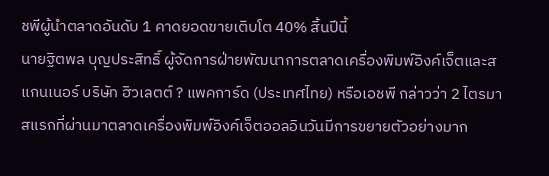ชพีผู้นำตลาดอันดับ 1 คาดยอดขายเติบโต 40% สิ้นปีนี้
นายฐิตพล บุญประสิทธิ์ ผู้จัดการฝ่ายพัฒนาการตลาดเครื่องพิมพ์อิงค์เจ็ตและสแกนเนอร์ บริษัท ฮิวเลตต์ ? แพคการ์ด (ประเทศไทย) หรือเอชพี กล่าวว่า 2 ไตรมาสแรกที่ผ่านมาตลาดเครื่องพิมพ์อิงค์เจ็ตออลอินวันมีการขยายตัวอย่างมาก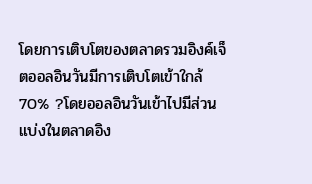โดยการเติบโตของตลาดรวมอิงค์เจ็ตออลอินวันมีการเติบโตเข้าใกล้ 70% ?โดยออลอินวันเข้าไปมีส่วนแบ่งในตลาดอิง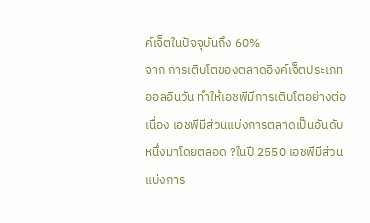ค์เจ็ตในปัจจุบันถึง 60%
จาก การเติบโตของตลาดอิงค์เจ็ตประเภทออลอินวัน ทำให้เอชพีมีการเติบโตอย่างต่อเนื่อง เอชพีมีส่วนแบ่งการตลาดเป็นอันดับหนึ่งมาโดยตลอด ?ในปี 2550 เอชพีมีส่วนแบ่งการ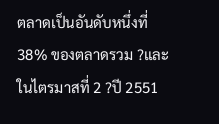ตลาดเป็นอันดับหนึ่งที่ 38% ของตลาดรวม ?และในไตรมาสที่ 2 ?ปี 2551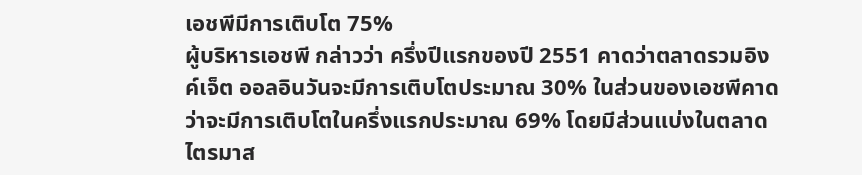เอชพีมีการเติบโต 75%
ผู้บริหารเอชพี กล่าวว่า ครึ่งปีแรกของปี 2551 คาดว่าตลาดรวมอิงค์เจ็ต ออลอินวันจะมีการเติบโตประมาณ 30% ในส่วนของเอชพีคาดว่าจะมีการเติบโตในครึ่งแรกประมาณ 69% โดยมีส่วนแบ่งในตลาดไตรมาส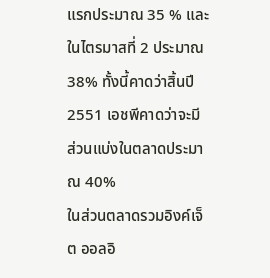แรกประมาณ 35 % และในไตรมาสที่ 2 ประมาณ 38% ทั้งนี้คาดว่าสิ้นปี 2551 เอชพีคาดว่าจะมีส่วนแบ่งในตลาดประมาณ 40%
ในส่วนตลาดรวมอิงค์เจ็ต ออลอิ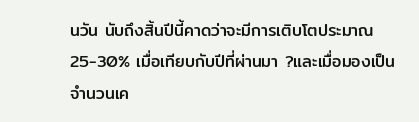นวัน นับถึงสิ้นปีนี้คาดว่าจะมีการเติบโตประมาณ 25-30% เมื่อเทียบกับปีที่ผ่านมา ?และเมื่อมองเป็นจำนวนเค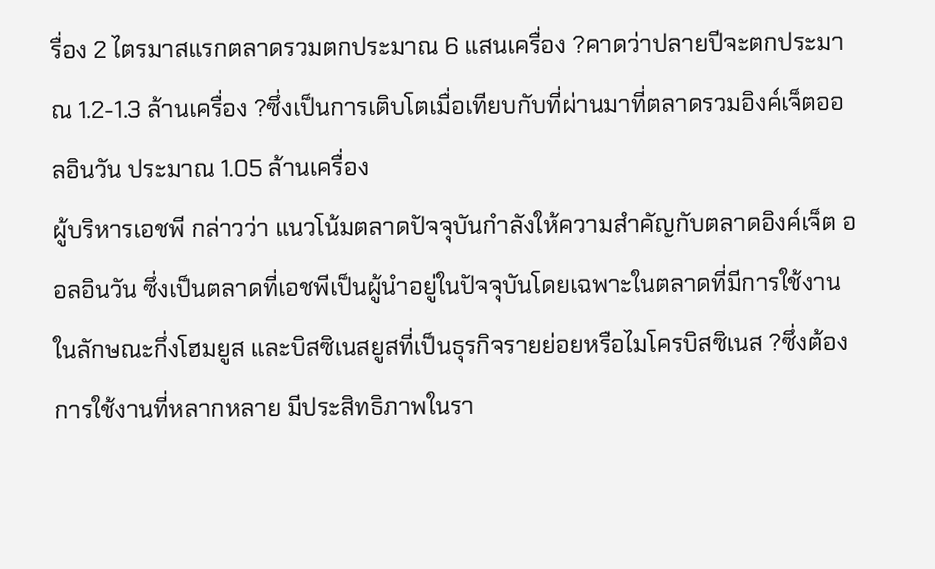รื่อง 2 ไตรมาสแรกตลาดรวมตกประมาณ 6 แสนเครื่อง ?คาดว่าปลายปีจะตกประมาณ 1.2-1.3 ล้านเครื่อง ?ซึ่งเป็นการเติบโตเมื่อเทียบกับที่ผ่านมาที่ตลาดรวมอิงค์เจ็ตออลอินวัน ประมาณ 1.05 ล้านเครื่อง
ผู้บริหารเอชพี กล่าวว่า แนวโน้มตลาดปัจจุบันกำลังให้ความสำคัญกับตลาดอิงค์เจ็ต ออลอินวัน ซึ่งเป็นตลาดที่เอชพีเป็นผู้นำอยู่ในปัจจุบันโดยเฉพาะในตลาดที่มีการใช้งาน ในลักษณะกึ่งโฮมยูส และบิสซิเนสยูสที่เป็นธุรกิจรายย่อยหรือไมโครบิสซิเนส ?ซึ่งต้องการใช้งานที่หลากหลาย มีประสิทธิภาพในรา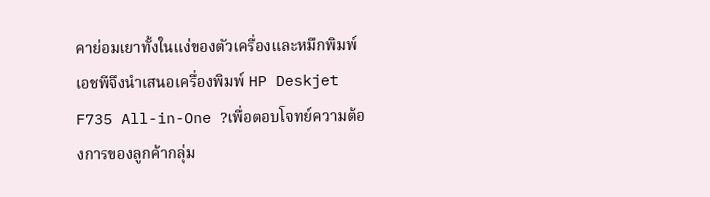คาย่อมเยาทั้งในแง่ของตัวเครื่องและหมึกพิมพ์ เอชพีจึงนำเสนอเครื่องพิมพ์ HP Deskjet F735 All-in-One ?เพื่อตอบโจทย์ความต้องการของลูกค้ากลุ่ม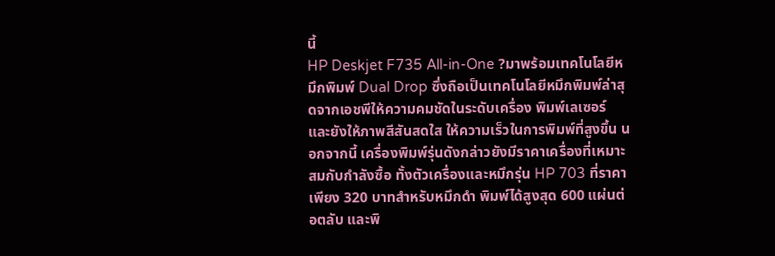นี้
HP Deskjet F735 All-in-One ?มาพร้อมเทคโนโลยีหมึกพิมพ์ Dual Drop ซึ่งถือเป็นเทคโนโลยีหมึกพิมพ์ล่าสุดจากเอชพีให้ความคมชัดในระดับเครื่อง พิมพ์เลเซอร์ และยังให้ภาพสีสันสดใส ให้ความเร็วในการพิมพ์ที่สูงขึ้น นอกจากนี้ เครื่องพิมพ์รุ่นดังกล่าวยังมีราคาเครื่องที่เหมาะสมกับกำลังซื้อ ทั้งตัวเครื่องและหมึกรุ่น HP 703 ที่ราคาเพียง 320 บาทสำหรับหมึกดำ พิมพ์ได้สูงสุด 600 แผ่นต่อตลับ และพิ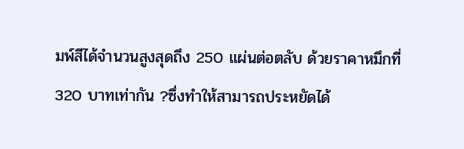มพ์สีได้จำนวนสูงสุดถึง 250 แผ่นต่อตลับ ด้วยราคาหมึกที่ 320 บาทเท่ากัน ?ซึ่งทำให้สามารถประหยัดได้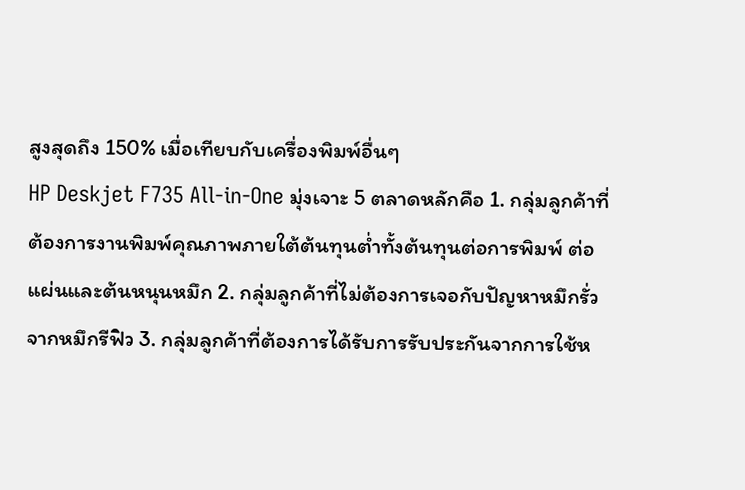สูงสุดถึง 150% เมื่อเทียบกับเครื่องพิมพ์อื่นๆ
HP Deskjet F735 All-in-One มุ่งเจาะ 5 ตลาดหลักคือ 1. กลุ่มลูกค้าที่ต้องการงานพิมพ์คุณภาพภายใต้ต้นทุนต่ำทั้งต้นทุนต่อการพิมพ์ ต่อแผ่นและต้นหนุนหมึก 2. กลุ่มลูกค้าที่ไม่ต้องการเจอกับปัญหาหมึกรั่วจากหมึกรีฟิว 3. กลุ่มลูกค้าที่ต้องการได้รับการรับประกันจากการใช้ห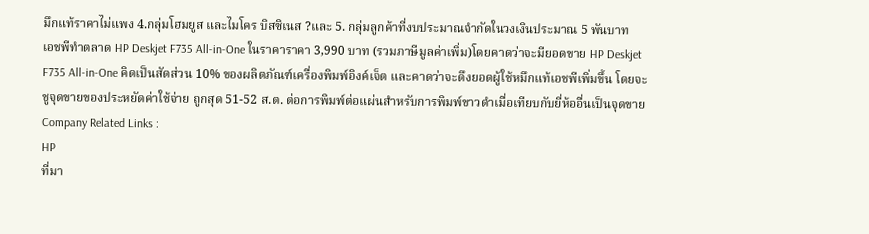มึกแท้ราคาไม่แพง 4.กลุ่มโฮมยูส และไมโคร บิสซิเนส ?และ 5. กลุ่มลูกค้าที่งบประมาณจำกัดในวงเงินประมาณ 5 พันบาท
เอชพีทำตลาด HP Deskjet F735 All-in-One ในราคาราคา 3,990 บาท (รวมภาษีมูลค่าเพิ่ม)โดยคาดว่าจะมียอดขาย HP Deskjet F735 All-in-One คิดเป็นสัดส่วน 10% ของผลิตภัณฑ์เครื่องพิมพ์อิงค์เจ็ต และคาดว่าจะดึงยอดผู้ใช้หมึกแท้เอชพีเพิ่มขึ้น โดยจะชูจุดขายของประหยัดค่าใช้จ่าย ถูกสุด 51-52 ส.ต. ต่อการพิมพ์ต่อแผ่นสำหรับการพิมพ์ขาวดำเมื่อเทียบกับยี่ห้ออื่นเป็นจุดขาย
Company Related Links :
HP
ที่มา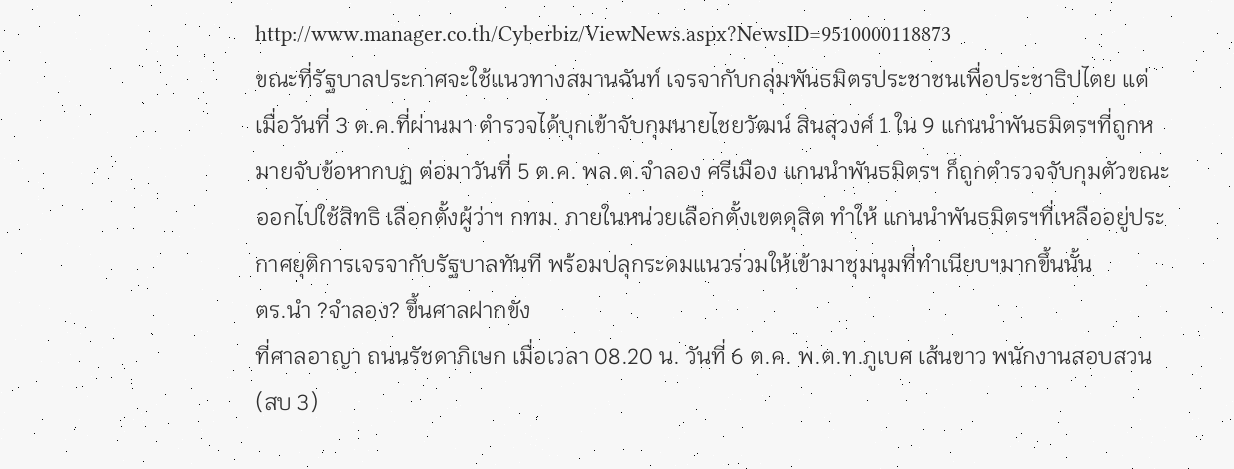http://www.manager.co.th/Cyberbiz/ViewNews.aspx?NewsID=9510000118873
ขณะที่รัฐบาลประกาศจะใช้แนวทางสมานฉันท์ เจรจากับกลุ่มพันธมิตรประชาชนเพื่อประชาธิปไตย แต่ เมื่อวันที่ 3 ต.ค.ที่ผ่านมา ตำรวจได้บุกเข้าจับกุมนายไชยวัฒน์ สินสุวงศ์ 1 ใน 9 แกนนำพันธมิตรฯที่ถูกหมายจับข้อหากบฏ ต่อมาวันที่ 5 ต.ค. พล.ต.จำลอง ศรีเมือง แกนนำพันธมิตรฯ ก็ถูกตำรวจจับกุมตัวขณะออกไปใช้สิทธิ เลือกตั้งผู้ว่าฯ กทม. ภายในหน่วยเลือกตั้งเขตดุสิต ทำให้ แกนนำพันธมิตรฯที่เหลืออยู่ประกาศยุติการเจรจากับรัฐบาลทันที พร้อมปลุกระดมแนวร่วมให้เข้ามาชุมนุมที่ทำเนียบฯมากขึ้นนั้น
ตร.นำ ?จำลอง? ขึ้นศาลฝากขัง
ที่ศาลอาญา ถนนรัชดาภิเษก เมื่อเวลา 08.20 น. วันที่ 6 ต.ค. พ.ต.ท.ภูเบศ เส้นขาว พนักงานสอบสวน (สบ 3)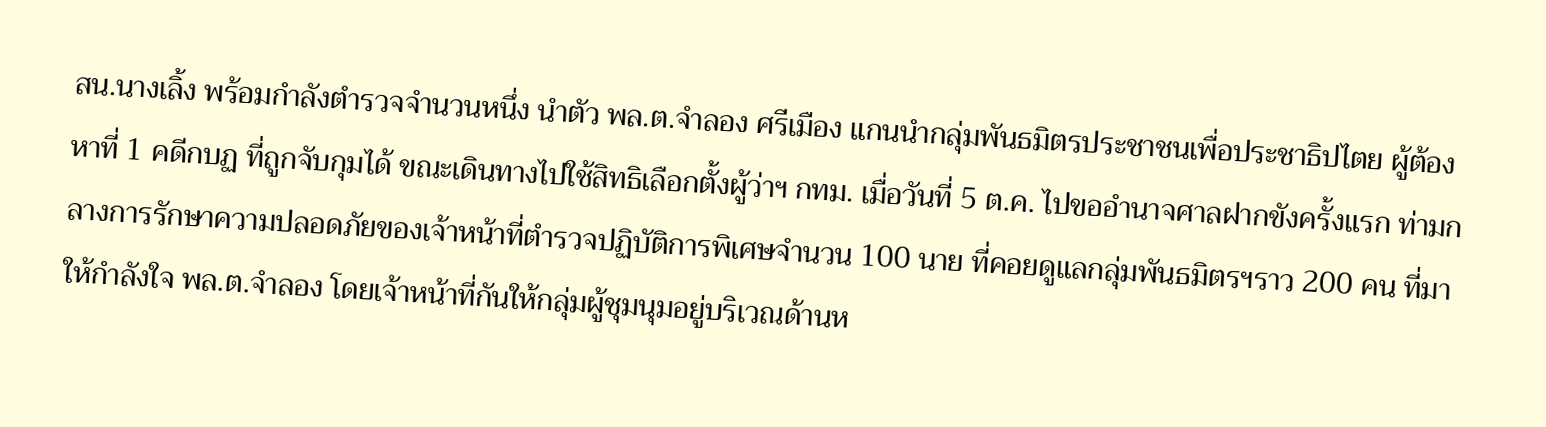สน.นางเลิ้ง พร้อมกำลังตำรวจจำนวนหนึ่ง นำตัว พล.ต.จำลอง ศรีเมือง แกนนำกลุ่มพันธมิตรประชาชนเพื่อประชาธิปไตย ผู้ต้องหาที่ 1 คดีกบฏ ที่ถูกจับกุมได้ ขณะเดินทางไปใช้สิทธิเลือกตั้งผู้ว่าฯ กทม. เมื่อวันที่ 5 ต.ค. ไปขออำนาจศาลฝากขังครั้งแรก ท่ามกลางการรักษาความปลอดภัยของเจ้าหน้าที่ตำรวจปฏิบัติการพิเศษจำนวน 100 นาย ที่คอยดูแลกลุ่มพันธมิตรฯราว 200 คน ที่มาให้กำลังใจ พล.ต.จำลอง โดยเจ้าหน้าที่กันให้กลุ่มผู้ชุมนุมอยู่บริเวณด้านห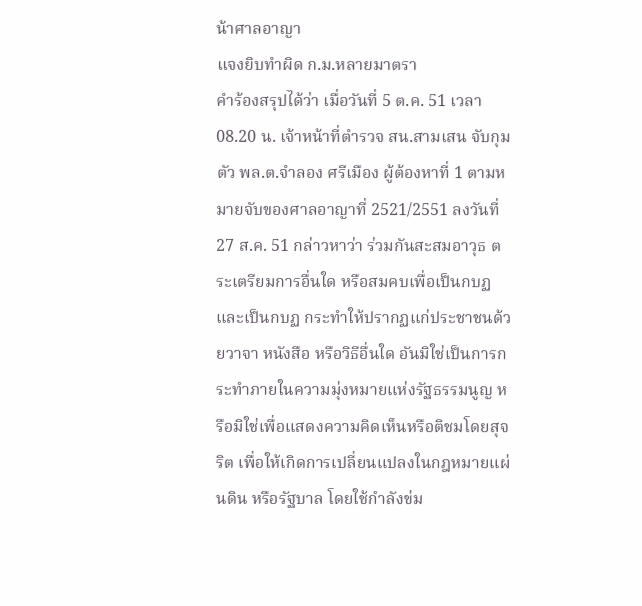น้าศาลอาญา
แจงยิบทำผิด ก.ม.หลายมาตรา
คำร้องสรุปได้ว่า เมื่อวันที่ 5 ต.ค. 51 เวลา 08.20 น. เจ้าหน้าที่ตำรวจ สน.สามเสน จับกุมตัว พล.ต.จำลอง ศรีเมือง ผู้ต้องหาที่ 1 ตามหมายจับของศาลอาญาที่ 2521/2551 ลงวันที่ 27 ส.ค. 51 กล่าวหาว่า ร่วมกันสะสมอาวุธ ตระเตรียมการอื่นใด หรือสมคบเพื่อเป็นกบฏและเป็นกบฏ กระทำให้ปรากฏแก่ประชาชนด้วยวาจา หนังสือ หรือวิธีอื่นใด อันมิใช่เป็นการกระทำภายในความมุ่งหมายแห่งรัฐธรรมนูญ หรือมิใช่เพื่อแสดงความคิดเห็นหรือติชมโดยสุจริต เพื่อให้เกิดการเปลี่ยนแปลงในกฎหมายแผ่นดิน หรือรัฐบาล โดยใช้กำลังข่ม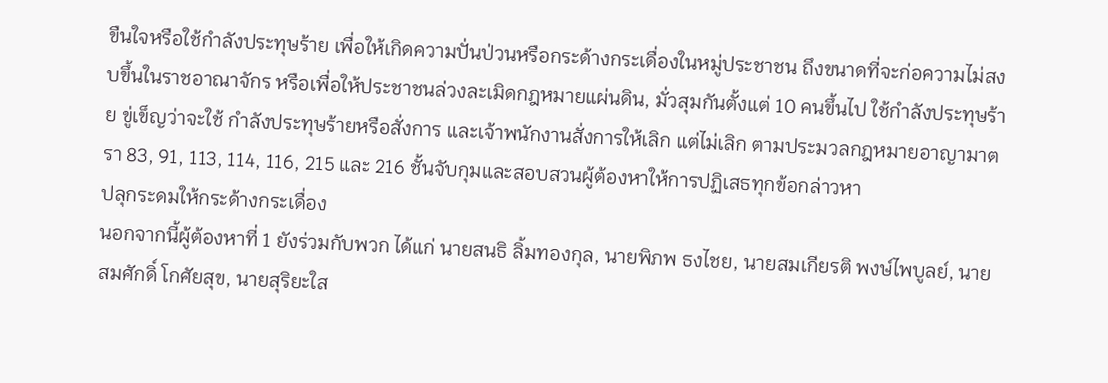ขืนใจหรือใช้กำลังประทุษร้าย เพื่อให้เกิดความปั่นป่วนหรือกระด้างกระเดื่องในหมู่ประชาชน ถึงขนาดที่จะก่อความไม่สงบขึ้นในราชอาณาจักร หรือเพื่อให้ประชาชนล่วงละเมิดกฎหมายแผ่นดิน, มั่วสุมกันตั้งแต่ 10 คนขึ้นไป ใช้กำลังประทุษร้าย ขู่เข็ญว่าจะใช้ กำลังประทุษร้ายหรือสั่งการ และเจ้าพนักงานสั่งการให้เลิก แต่ไม่เลิก ตามประมวลกฎหมายอาญามาตรา 83, 91, 113, 114, 116, 215 และ 216 ชั้นจับกุมและสอบสวนผู้ต้องหาให้การปฏิเสธทุกข้อกล่าวหา
ปลุกระดมให้กระด้างกระเดื่อง
นอกจากนี้ผู้ต้องหาที่ 1 ยังร่วมกับพวก ได้แก่ นายสนธิ ลิ้มทองกุล, นายพิภพ ธงไชย, นายสมเกียรติ พงษ์ไพบูลย์, นายสมศักดิ์ โกศัยสุข, นายสุริยะใส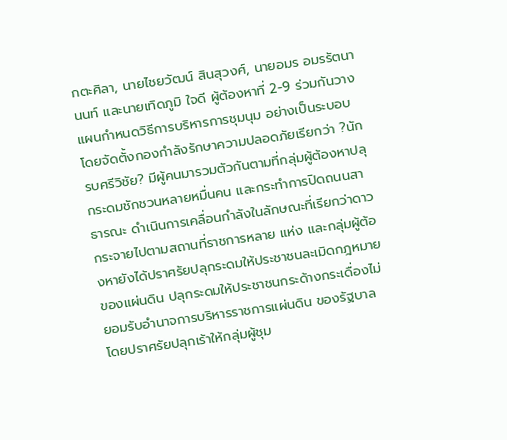กตะศิลา, นายไชยวัฒน์ สินสุวงศ์, นายอมร อมรรัตนานนท์ และนายเทิดภูมิ ใจดี ผู้ต้องหาที่ 2-9 ร่วมกันวางแผนกำหนดวิธีการบริหารการชุมนุม อย่างเป็นระบอบ โดยจัดตั้งกองกำลังรักษาความปลอดภัยเรียกว่า ?นักรบศรีวิชัย? มีผู้คนมารวมตัวกันตามที่กลุ่มผู้ต้องหาปลุกระดมชักชวนหลายหมื่นคน และกระทำการปิดถนนสาธารณะ ดำเนินการเคลื่อนกำลังในลักษณะที่เรียกว่าดาวกระจายไปตามสถานที่ราชการหลาย แห่ง และกลุ่มผู้ต้องหายังได้ปราศรัยปลุกระดมให้ประชาชนละเมิดกฎหมายของแผ่นดิน ปลุกระดมให้ประชาชนกระด้างกระเดื่องไม่ยอมรับอำนาจการบริหารราชการแผ่นดิน ของรัฐบาล โดยปราศรัยปลุกเร้าให้กลุ่มผู้ชุม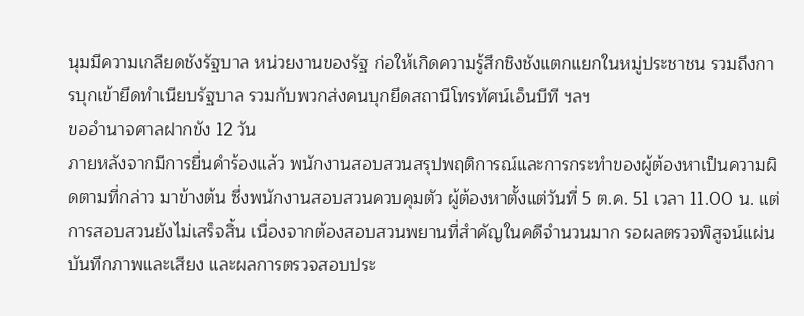นุมมีความเกลียดชังรัฐบาล หน่วยงานของรัฐ ก่อให้เกิดความรู้สึกชิงชังแตกแยกในหมู่ประชาชน รวมถึงการบุกเข้ายึดทำเนียบรัฐบาล รวมกับพวกส่งคนบุกยึดสถานีโทรทัศน์เอ็นบีที ฯลฯ
ขออำนาจศาลฝากขัง 12 วัน
ภายหลังจากมีการยื่นคำร้องแล้ว พนักงานสอบสวนสรุปพฤติการณ์และการกระทำของผู้ต้องหาเป็นความผิดตามที่กล่าว มาข้างต้น ซึ่งพนักงานสอบสวนควบคุมตัว ผู้ต้องหาตั้งแต่วันที่ 5 ต.ค. 51 เวลา 11.00 น. แต่การสอบสวนยังไม่เสร็จสิ้น เนื่องจากต้องสอบสวนพยานที่สำคัญในคดีจำนวนมาก รอผลตรวจพิสูจน์แผ่นบันทึกภาพและเสียง และผลการตรวจสอบประ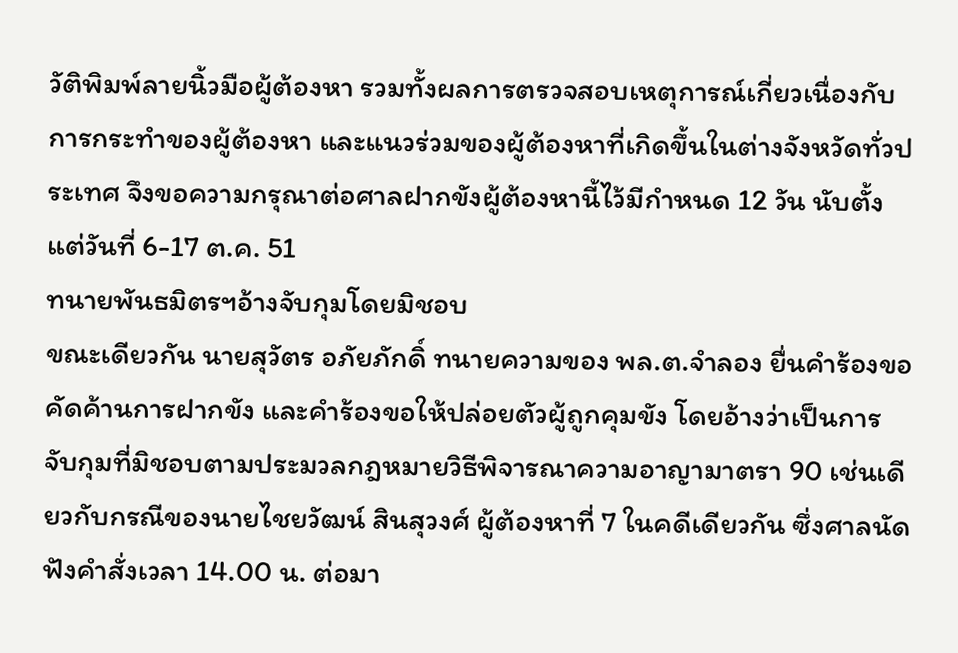วัติพิมพ์ลายนิ้วมือผู้ต้องหา รวมทั้งผลการตรวจสอบเหตุการณ์เกี่ยวเนื่องกับการกระทำของผู้ต้องหา และแนวร่วมของผู้ต้องหาที่เกิดขึ้นในต่างจังหวัดทั่วประเทศ จึงขอความกรุณาต่อศาลฝากขังผู้ต้องหานี้ไว้มีกำหนด 12 วัน นับตั้งแต่วันที่ 6-17 ต.ค. 51
ทนายพันธมิตรฯอ้างจับกุมโดยมิชอบ
ขณะเดียวกัน นายสุวัตร อภัยภักดิ์ ทนายความของ พล.ต.จำลอง ยื่นคำร้องขอคัดค้านการฝากขัง และคำร้องขอให้ปล่อยตัวผู้ถูกคุมขัง โดยอ้างว่าเป็นการจับกุมที่มิชอบตามประมวลกฎหมายวิธีพิจารณาความอาญามาตรา 90 เช่นเดียวกับกรณีของนายไชยวัฒน์ สินสุวงศ์ ผู้ต้องหาที่ 7 ในคดีเดียวกัน ซึ่งศาลนัดฟังคำสั่งเวลา 14.00 น. ต่อมา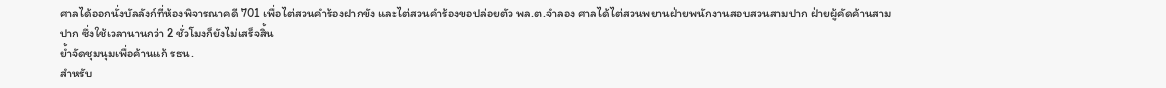ศาลได้ออกนั่งบัลลังก์ที่ห้องพิจารณาคดี 701 เพื่อไต่สวนคำร้องฝากขัง และไต่สวนคำร้องขอปล่อยตัว พล.ต.จำลอง ศาลได้ไต่สวนพยานฝ่ายพนักงานสอบสวนสามปาก ฝ่ายผู้คัดค้านสามปาก ซึ่งใช้เวลานานกว่า 2 ชั่วโมงก็ยังไม่เสร็จสิ้น
ย้ำจัดชุมนุมเพื่อค้านแก้ รธน.
สำหรับ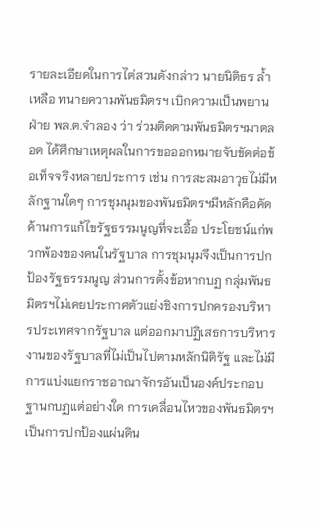รายละเอียดในการไต่สวนดังกล่าว นายนิติธร ล้ำเหลือ ทนายความพันธมิตรฯ เบิกความเป็นพยานฝ่าย พล.ต.จำลอง ว่า ร่วมติดตามพันธมิตรฯมาตลอด ได้ศึกษาเหตุผลในการขอออกหมายจับขัดต่อข้อเท็จจริงหลายประการ เช่น การสะสมอาวุธไม่มีหลักฐานใดๆ การชุมนุมของพันธมิตรฯมีหลักคือคัดค้านการแก้ไขรัฐธรรมนูญที่จะเอื้อ ประโยชน์แก่พวกพ้องของคนในรัฐบาล การชุมนุมจึงเป็นการปกป้องรัฐธรรมนูญ ส่วนการตั้งข้อหากบฏ กลุ่มพันธมิตรฯไม่เคยประกาศตัวแย่งชิงการปกครองบริหารประเทศจากรัฐบาล แต่ออกมาปฏิเสธการบริหารงานของรัฐบาลที่ไม่เป็นไปตามหลักนิติรัฐ และไม่มีการแบ่งแยกราชอาณาจักรอันเป็นองค์ประกอบฐานกบฏแต่อย่างใด การเคลื่อนไหวของพันธมิตรฯเป็นการปกป้องแผ่นดิน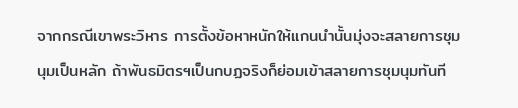จากกรณีเขาพระวิหาร การตั้งข้อหาหนักให้แกนนำนั้นมุ่งจะสลายการชุมนุมเป็นหลัก ถ้าพันธมิตรฯเป็นกบฏจริงก็ย่อมเข้าสลายการชุมนุมทันที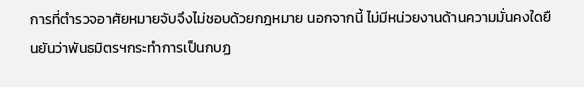การที่ตำรวจอาศัยหมายจับจึงไม่ชอบด้วยกฎหมาย นอกจากนี้ ไม่มีหน่วยงานด้านความมั่นคงใดยืนยันว่าพันธมิตรฯกระทำการเป็นกบฏ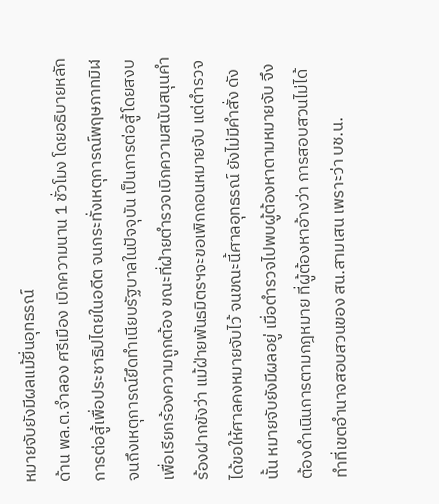หมายจับยังมีผลแม้ยื่นอุทธรณ์
ด้าน พล.ต.จำลอง ศรีเมือง เบิกความนาน 1 ชั่วโมง โดยอธิบายหลักการต่อสู้เพื่อประชาธิปไตยในอดีต จนกระทั่งเหตุการณ์พฤษภาทมิฬ จนถึงเหตุการณ์ยึดทำเนียบรัฐบาลในปัจจุบัน เป็นการต่อสู้โดยสงบ เพื่อเรียกร้องความถูกต้อง ขณะที่ฝ่ายตำรวจเบิกความสนับสนุนคำร้องฝากขังว่า แม้ฝ่ายพันธมิตรฯจะขอเพิกถอนหมายจับ แต่ตำรวจได้ขอให้ศาลคงหมายจับไว้ จนขณะนี้ศาลอุทธรณ์ ยังไม่มีคำสั่ง ดังนั้น หมายจับยังมีผลอยู่ เมื่อตำรวจไปพบผู้ต้องหาตามหมายจับ จึงต้องดำเนินการตามกฎหมาย ที่ผู้ต้องหาอ้างว่า การสอบสวนไม่ได้ทำที่เขตอำนาจสอบสวนของ สน.สามเสน เพราะว่า บช.น.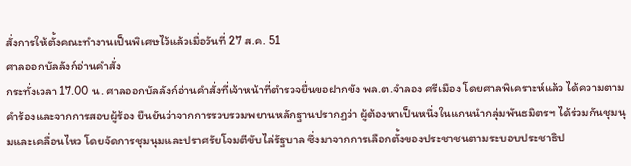สั่งการให้ตั้งคณะทำงานเป็นพิเศษไว้แล้วเมื่อวันที่ 27 ส.ค. 51
ศาลออกบัลลังก์อ่านคำสั่ง
กระทั่งเวลา 17.00 น. ศาลออกบัลลังก์อ่านคำสั่งที่เจ้าหน้าที่ตำรวจยื่นขอฝากขัง พล.ต.จำลอง ศรีเมือง โดยศาลพิเคราะห์แล้ว ได้ความตามคำร้องและจากการสอบผู้ร้อง ยืนยันว่าจากการรวบรวมพยานหลักฐานปรากฏว่า ผู้ต้องหาเป็นหนึ่งในแกนนำกลุ่มพันธมิตรฯ ได้ร่วมกันชุมนุมและเคลื่อนไหว โดยจัดการชุมนุมและปราศรัยโจมตีขับไล่รัฐบาล ซึ่งมาจากการเลือกตั้งของประชาชนตามระบอบประชาธิป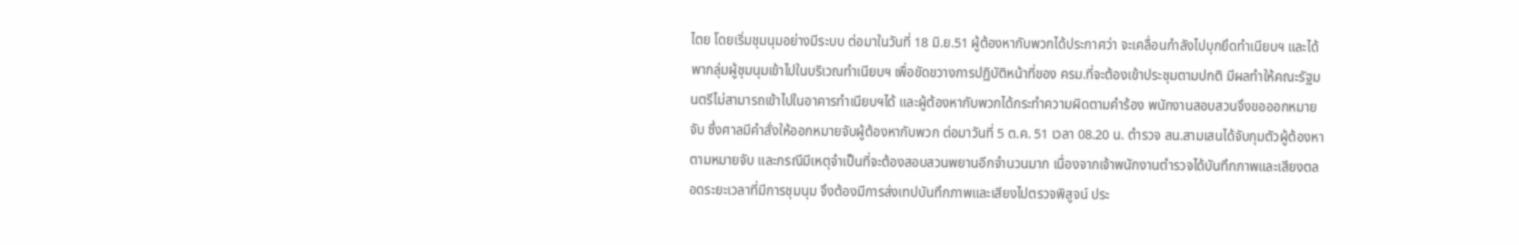ไตย โดยเริ่มชุมนุมอย่างมีระบบ ต่อมาในวันที่ 18 มิ.ย.51 ผู้ต้องหากับพวกได้ประกาศว่า จะเคลื่อนกำลังไปบุกยึดทำเนียบฯ และได้พากลุ่มผู้ชุมนุมเข้าไปในบริเวณทำเนียบฯ เพื่อขัดขวางการปฏิบัติหน้าที่ของ ครม.ที่จะต้องเข้าประชุมตามปกติ มีผลทำให้คณะรัฐมนตรีไม่สามารถเข้าไปในอาคารทำเนียบฯได้ และผู้ต้องหากับพวกได้กระทำความผิดตามคำร้อง พนักงานสอบสวนจึงขอออกหมายจับ ซึ่งศาลมีคำสั่งให้ออกหมายจับผู้ต้องหากับพวก ต่อมาวันที่ 5 ต.ค. 51 เวลา 08.20 น. ตำรวจ สน.สามเสนได้จับกุมตัวผู้ต้องหาตามหมายจับ และกรณีมีเหตุจำเป็นที่จะต้องสอบสวนพยานอีกจำนวนมาก เนื่องจากเจ้าพนักงานตำรวจได้บันทึกภาพและเสียงตลอดระยะเวลาที่มีการชุมนุม จึงต้องมีการส่งเทปบันทึกภาพและเสียงไปตรวจพิสูจน์ ประ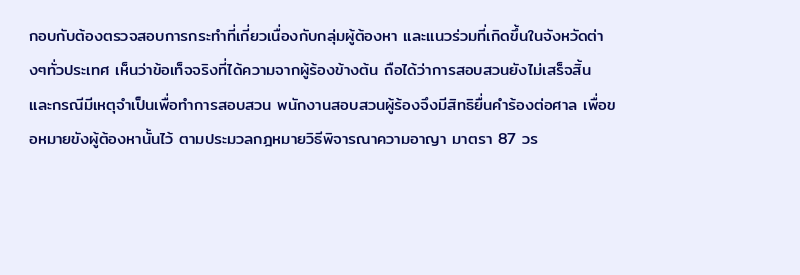กอบกับต้องตรวจสอบการกระทำที่เกี่ยวเนื่องกับกลุ่มผู้ต้องหา และแนวร่วมที่เกิดขึ้นในจังหวัดต่างๆทั่วประเทศ เห็นว่าข้อเท็จจริงที่ได้ความจากผู้ร้องข้างต้น ถือได้ว่าการสอบสวนยังไม่เสร็จสิ้น และกรณีมีเหตุจำเป็นเพื่อทำการสอบสวน พนักงานสอบสวนผู้ร้องจึงมีสิทธิยื่นคำร้องต่อศาล เพื่อขอหมายขังผู้ต้องหานั้นไว้ ตามประมวลกฎหมายวิธีพิจารณาความอาญา มาตรา 87 วร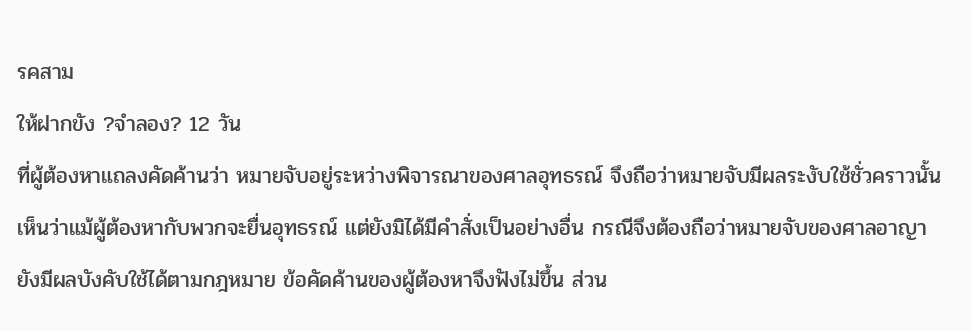รคสาม
ให้ฝากขัง ?จำลอง? 12 วัน
ที่ผู้ต้องหาแถลงคัดค้านว่า หมายจับอยู่ระหว่างพิจารณาของศาลอุทธรณ์ จึงถือว่าหมายจับมีผลระงับใช้ชั่วคราวนั้น เห็นว่าแม้ผู้ต้องหากับพวกจะยื่นอุทธรณ์ แต่ยังมิได้มีคำสั่งเป็นอย่างอื่น กรณีจึงต้องถือว่าหมายจับของศาลอาญายังมีผลบังคับใช้ได้ตามกฎหมาย ข้อคัดค้านของผู้ต้องหาจึงฟังไม่ขึ้น ส่วน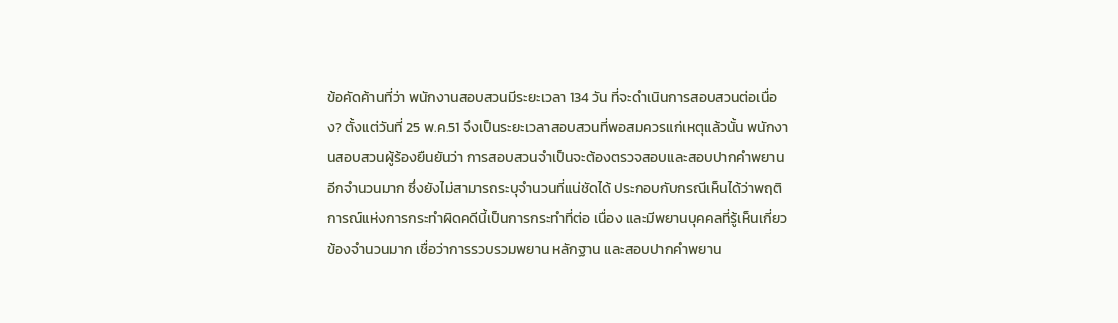ข้อคัดค้านที่ว่า พนักงานสอบสวนมีระยะเวลา 134 วัน ที่จะดำเนินการสอบสวนต่อเนื่อง? ตั้งแต่วันที่ 25 พ.ค.51 จึงเป็นระยะเวลาสอบสวนที่พอสมควรแก่เหตุแล้วนั้น พนักงานสอบสวนผู้ร้องยืนยันว่า การสอบสวนจำเป็นจะต้องตรวจสอบและสอบปากคำพยานอีกจำนวนมาก ซึ่งยังไม่สามารถระบุจำนวนที่แน่ชัดได้ ประกอบกับกรณีเห็นได้ว่าพฤติการณ์แห่งการกระทำผิดคดีนี้เป็นการกระทำที่ต่อ เนื่อง และมีพยานบุคคลที่รู้เห็นเกี่ยวข้องจำนวนมาก เชื่อว่าการรวบรวมพยาน หลักฐาน และสอบปากคำพยาน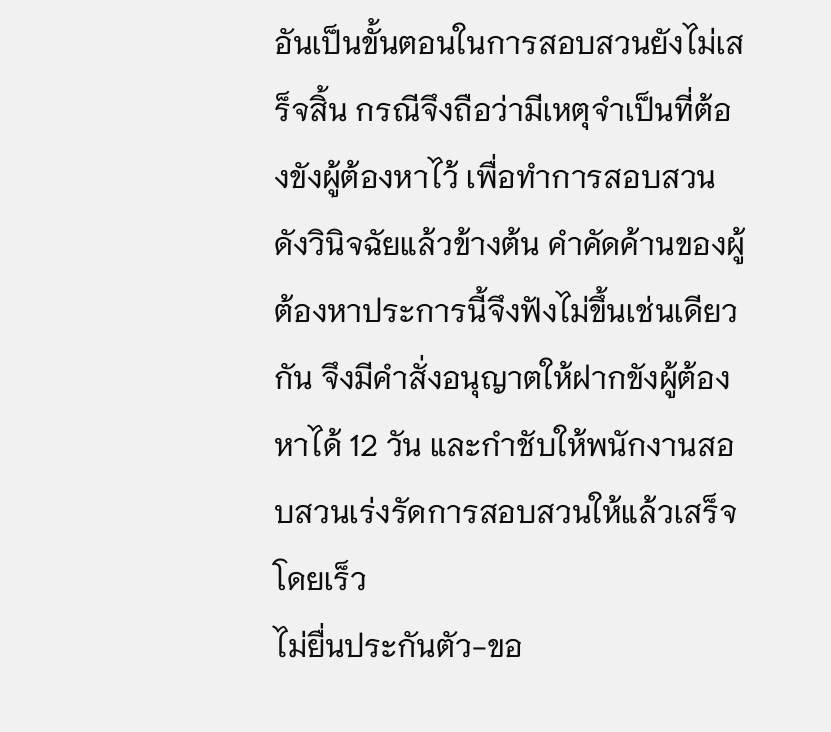อันเป็นขั้นตอนในการสอบสวนยังไม่เสร็จสิ้น กรณีจึงถือว่ามีเหตุจำเป็นที่ต้องขังผู้ต้องหาไว้ เพื่อทำการสอบสวนดังวินิจฉัยแล้วข้างต้น คำคัดค้านของผู้ต้องหาประการนี้จึงฟังไม่ขึ้นเช่นเดียวกัน จึงมีคำสั่งอนุญาตให้ฝากขังผู้ต้องหาได้ 12 วัน และกำชับให้พนักงานสอบสวนเร่งรัดการสอบสวนให้แล้วเสร็จโดยเร็ว
ไม่ยื่นประกันตัว-ขอ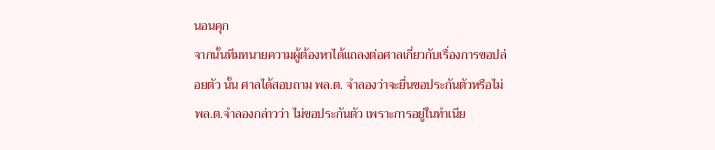นอนคุก
จากนั้นทีมทนายความผู้ต้องหาได้แถลงต่อศาลเกี่ยวกับเรื่องการขอปล่อยตัว นั้น ศาลได้สอบถาม พล.ต. จำลองว่าจะยื่นขอประกันตัวหรือไม่ พล.ต.จำลองกล่าวว่า ไม่ขอประกันตัว เพราะการอยู่ในทำเนีย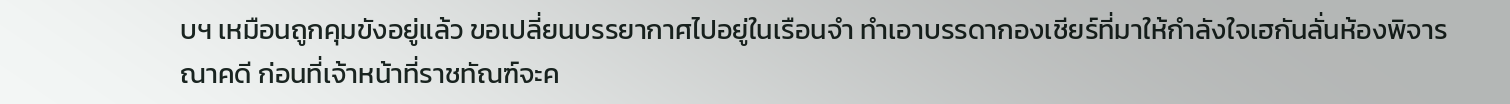บฯ เหมือนถูกคุมขังอยู่แล้ว ขอเปลี่ยนบรรยากาศไปอยู่ในเรือนจำ ทำเอาบรรดากองเชียร์ที่มาให้กำลังใจเฮกันลั่นห้องพิจารณาคดี ก่อนที่เจ้าหน้าที่ราชทัณฑ์จะค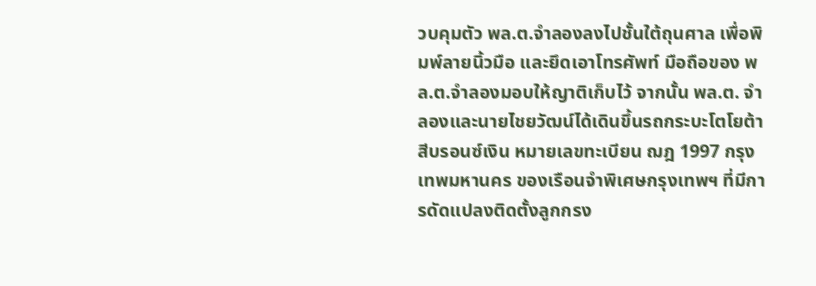วบคุมตัว พล.ต.จำลองลงไปชั้นใต้ถุนศาล เพื่อพิมพ์ลายนิ้วมือ และยึดเอาโทรศัพท์ มือถือของ พล.ต.จำลองมอบให้ญาติเก็บไว้ จากนั้น พล.ต. จำลองและนายไชยวัฒน์ได้เดินขึ้นรถกระบะโตโยต้า สีบรอนซ์เงิน หมายเลขทะเบียน ฌฎ 1997 กรุงเทพมหานคร ของเรือนจำพิเศษกรุงเทพฯ ที่มีการดัดแปลงติดตั้งลูกกรง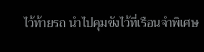ไว้ท้ายรถ นำไปคุมขังไว้ที่เรือนจำพิเศษ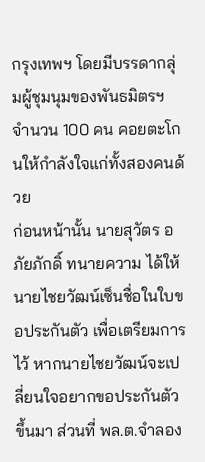กรุงเทพฯ โดยมีบรรดากลุ่มผู้ชุมนุมของพันธมิตรฯ จำนวน 100 คน คอยตะโกนให้กำลังใจแก่ทั้งสองคนด้วย
ก่อนหน้านั้น นายสุวัตร อภัยภักดิ์ ทนายความ ได้ให้นายไชยวัฒน์เซ็นชื่อในใบขอประกันตัว เพื่อเตรียมการไว้ หากนายไชยวัฒน์จะเปลี่ยนใจอยากขอประกันตัว ขึ้นมา ส่วนที่ พล.ต.จำลอง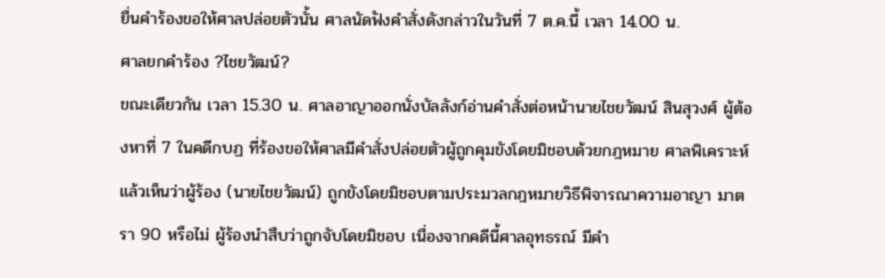ยื่นคำร้องขอให้ศาลปล่อยตัวนั้น ศาลนัดฟังคำสั่งดังกล่าวในวันที่ 7 ต.ค.นี้ เวลา 14.00 น.
ศาลยกคำร้อง ?ไชยวัฒน์?
ขณะเดียวกัน เวลา 15.30 น. ศาลอาญาออกนั่งบัลลังก์อ่านคำสั่งต่อหน้านายไชยวัฒน์ สินสุวงศ์ ผู้ต้องหาที่ 7 ในคดีกบฏ ที่ร้องขอให้ศาลมีคำสั่งปล่อยตัวผู้ถูกคุมขังโดยมิชอบด้วยกฎหมาย ศาลพิเคราะห์แล้วเห็นว่าผู้ร้อง (นายไชยวัฒน์) ถูกขังโดยมิชอบตามประมวลกฎหมายวิธีพิจารณาความอาญา มาตรา 90 หรือไม่ ผู้ร้องนำสืบว่าถูกจับโดยมิชอบ เนื่องจากคดีนี้ศาลอุทธรณ์ มีคำ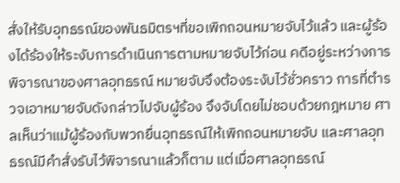สั่งให้รับอุทธรณ์ของพันธมิตรฯที่ขอเพิกถอนหมายจับไว้แล้ว และผู้ร้องได้ร้องให้ระงับการดำเนินการตามหมายจับไว้ก่อน คดีอยู่ระหว่างการพิจารณาของศาลอุทธรณ์ หมายจับจึงต้องระงับไว้ชั่วคราว การที่ตำรวจเอาหมายจับดังกล่าวไปจับผู้ร้อง จึงจับโดยไม่ชอบด้วยกฎหมาย ศาลเห็นว่าแม้ผู้ร้องกับพวกยื่นอุทธรณ์ให้เพิกถอนหมายจับ และศาลอุทธรณ์มีคำสั่งรับไว้พิจารณาแล้วก็ตาม แต่เมื่อศาลอุทธรณ์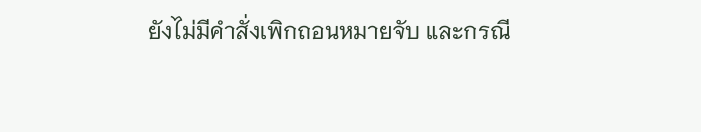ยังไม่มีคำสั่งเพิกถอนหมายจับ และกรณี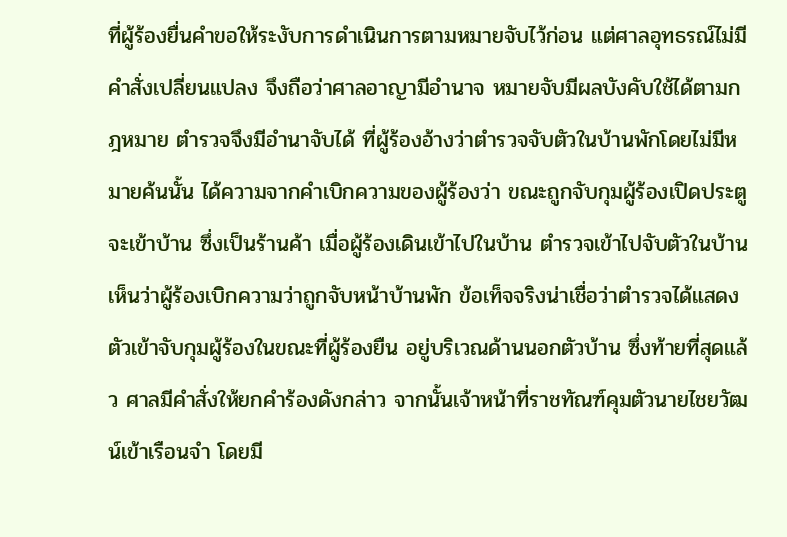ที่ผู้ร้องยื่นคำขอให้ระงับการดำเนินการตามหมายจับไว้ก่อน แต่ศาลอุทธรณ์ไม่มีคำสั่งเปลี่ยนแปลง จึงถือว่าศาลอาญามีอำนาจ หมายจับมีผลบังคับใช้ได้ตามกฎหมาย ตำรวจจึงมีอำนาจับได้ ที่ผู้ร้องอ้างว่าตำรวจจับตัวในบ้านพักโดยไม่มีหมายค้นนั้น ได้ความจากคำเบิกความของผู้ร้องว่า ขณะถูกจับกุมผู้ร้องเปิดประตูจะเข้าบ้าน ซึ่งเป็นร้านค้า เมื่อผู้ร้องเดินเข้าไปในบ้าน ตำรวจเข้าไปจับตัวในบ้าน เห็นว่าผู้ร้องเบิกความว่าถูกจับหน้าบ้านพัก ข้อเท็จจริงน่าเชื่อว่าตำรวจได้แสดงตัวเข้าจับกุมผู้ร้องในขณะที่ผู้ร้องยืน อยู่บริเวณด้านนอกตัวบ้าน ซึ่งท้ายที่สุดแล้ว ศาลมีคำสั่งให้ยกคำร้องดังกล่าว จากนั้นเจ้าหน้าที่ราชทัณฑ์คุมตัวนายไชยวัฒน์เข้าเรือนจำ โดยมี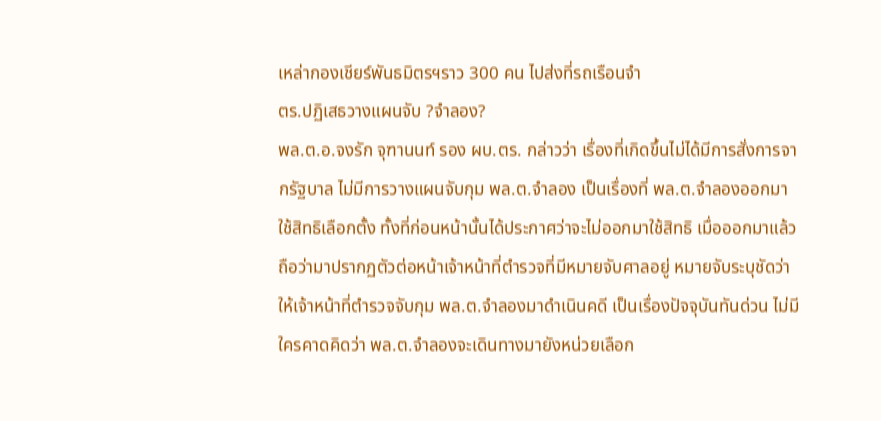เหล่ากองเชียร์พันธมิตรฯราว 300 คน ไปส่งที่รถเรือนจำ
ตร.ปฏิเสธวางแผนจับ ?จำลอง?
พล.ต.อ.จงรัก จุฑานนท์ รอง ผบ.ตร. กล่าวว่า เรื่องที่เกิดขึ้นไม่ได้มีการสั่งการจากรัฐบาล ไม่มีการวางแผนจับกุม พล.ต.จำลอง เป็นเรื่องที่ พล.ต.จำลองออกมาใช้สิทธิเลือกตั้ง ทั้งที่ก่อนหน้านั้นได้ประกาศว่าจะไม่ออกมาใช้สิทธิ เมื่อออกมาแล้วถือว่ามาปรากฏตัวต่อหน้าเจ้าหน้าที่ตำรวจที่มีหมายจับศาลอยู่ หมายจับระบุชัดว่า ให้เจ้าหน้าที่ตำรวจจับกุม พล.ต.จำลองมาดำเนินคดี เป็นเรื่องปัจจุบันทันด่วน ไม่มีใครคาดคิดว่า พล.ต.จำลองจะเดินทางมายังหน่วยเลือก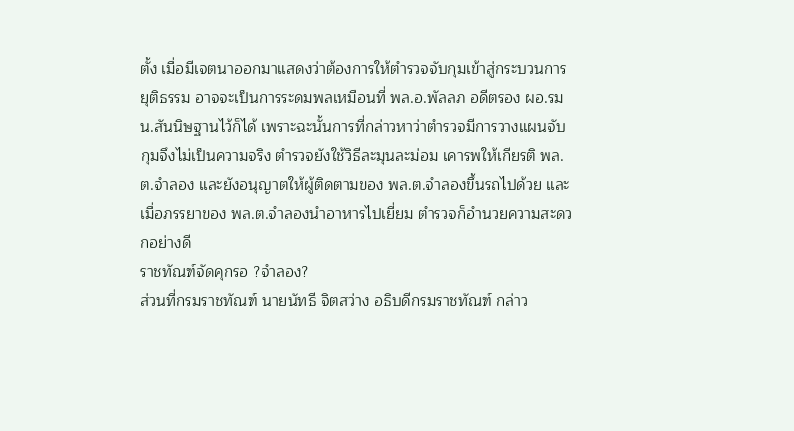ตั้ง เมื่อมีเจตนาออกมาแสดงว่าต้องการให้ตำรวจจับกุมเข้าสู่กระบวนการยุติธรรม อาจจะเป็นการระดมพลเหมือนที่ พล.อ.พัลลภ อดีตรอง ผอ.รมน.สันนิษฐานไว้ก็ได้ เพราะฉะนั้นการที่กล่าวหาว่าตำรวจมีการวางแผนจับกุมจึงไม่เป็นความจริง ตำรวจยังใช้วิธีละมุนละม่อม เคารพให้เกียรติ พล.ต.จำลอง และยังอนุญาตให้ผู้ติดตามของ พล.ต.จำลองขึ้นรถไปด้วย และเมื่อภรรยาของ พล.ต.จำลองนำอาหารไปเยี่ยม ตำรวจก็อำนวยความสะดวกอย่างดี
ราชทัณฑ์จัดคุกรอ ?จำลอง?
ส่วนที่กรมราชทัณฑ์ นายนัทธี จิตสว่าง อธิบดีกรมราชทัณฑ์ กล่าว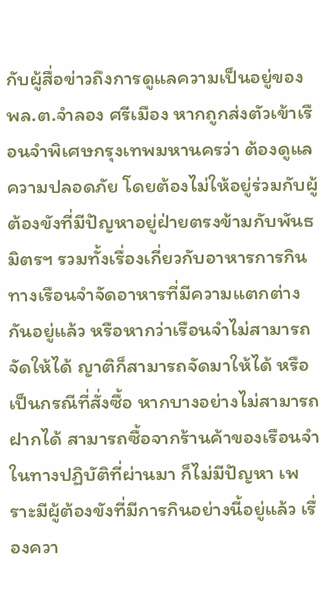กับผู้สื่อข่าวถึงการดูแลความเป็นอยู่ของ พล.ต.จำลอง ศรีเมือง หากถูกส่งตัวเข้าเรือนจำพิเศษกรุงเทพมหานครว่า ต้องดูแลความปลอดภัย โดยต้องไม่ให้อยู่ร่วมกับผู้ต้องขังที่มีปัญหาอยู่ฝ่ายตรงข้ามกับพันธมิตรฯ รวมทั้งเรื่องเกี่ยวกับอาหารการกิน ทางเรือนจำจัดอาหารที่มีความแตกต่างกันอยู่แล้ว หรือหากว่าเรือนจำไม่สามารถจัดให้ได้ ญาติก็สามารถจัดมาให้ได้ หรือเป็นกรณีที่สั่งซื้อ หากบางอย่างไม่สามารถฝากได้ สามารถซื้อจากร้านค้าของเรือนจำ ในทางปฏิบัติที่ผ่านมา ก็ไม่มีปัญหา เพราะมีผู้ต้องขังที่มีการกินอย่างนี้อยู่แล้ว เรื่องควา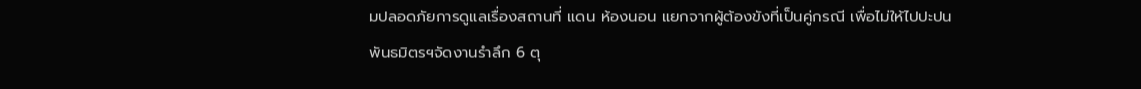มปลอดภัยการดูแลเรื่องสถานที่ แดน ห้องนอน แยกจากผู้ต้องขังที่เป็นคู่กรณี เพื่อไม่ให้ไปปะปน
พันธมิตรฯจัดงานรำลึก 6 ตุ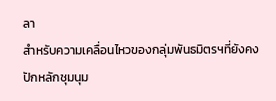ลา
สำหรับความเคลื่อนไหวของกลุ่มพันธมิตรฯที่ยังคงปักหลักชุมนุม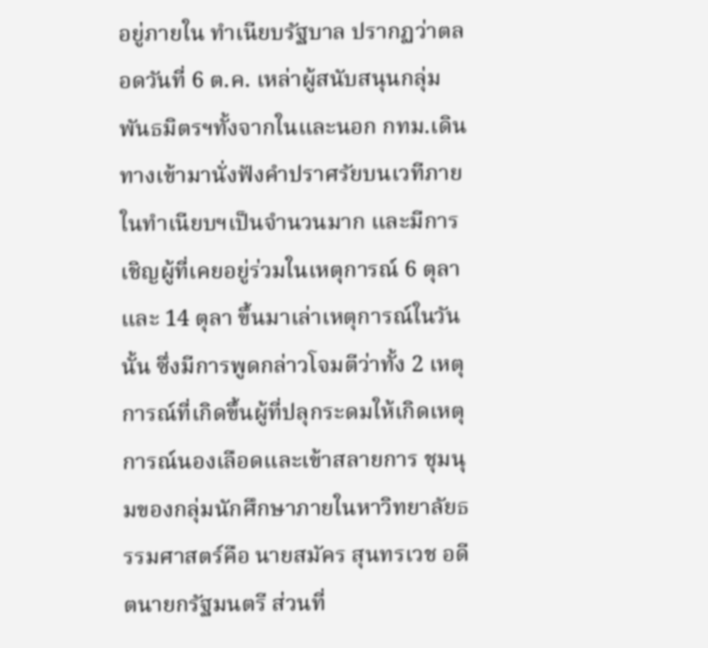อยู่ภายใน ทำเนียบรัฐบาล ปรากฏว่าตลอดวันที่ 6 ต.ค. เหล่าผู้สนับสนุนกลุ่มพันธมิตรฯทั้งจากในและนอก กทม.เดินทางเข้ามานั่งฟังคำปราศรัยบนเวทีภายในทำเนียบฯเป็นจำนวนมาก และมีการเชิญผู้ที่เคยอยู่ร่วมในเหตุการณ์ 6 ตุลา และ 14 ตุลา ขึ้นมาเล่าเหตุการณ์ในวันนั้น ซึ่งมีการพูดกล่าวโจมตีว่าทั้ง 2 เหตุการณ์ที่เกิดขึ้นผู้ที่ปลุกระดมให้เกิดเหตุการณ์นองเลือดและเข้าสลายการ ชุมนุมของกลุ่มนักศึกษาภายในหาวิทยาลัยธรรมศาสตร์คือ นายสมัคร สุนทรเวช อดีตนายกรัฐมนตรี ส่วนที่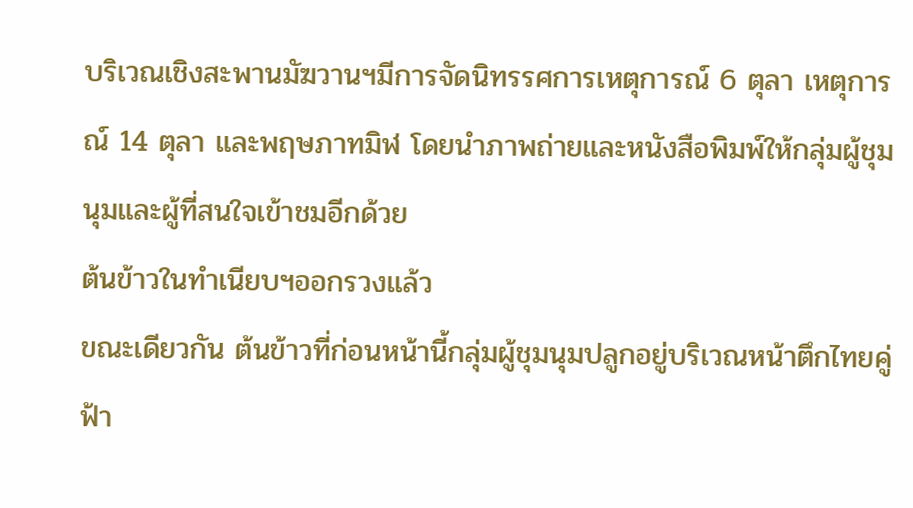บริเวณเชิงสะพานมัฆวานฯมีการจัดนิทรรศการเหตุการณ์ 6 ตุลา เหตุการณ์ 14 ตุลา และพฤษภาทมิฬ โดยนำภาพถ่ายและหนังสือพิมพ์ให้กลุ่มผู้ชุมนุมและผู้ที่สนใจเข้าชมอีกด้วย
ต้นข้าวในทำเนียบฯออกรวงแล้ว
ขณะเดียวกัน ต้นข้าวที่ก่อนหน้านี้กลุ่มผู้ชุมนุมปลูกอยู่บริเวณหน้าตึกไทยคู่ฟ้า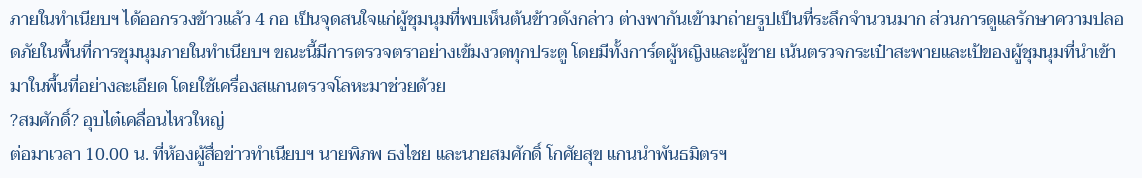ภายในทำเนียบฯ ได้ออกรวงข้าวแล้ว 4 กอ เป็นจุดสนใจแก่ผู้ชุมนุมที่พบเห็นต้นข้าวดังกล่าว ต่างพากันเข้ามาถ่ายรูปเป็นที่ระลึกจำนวนมาก ส่วนการดูแลรักษาความปลอดภัยในพื้นที่การชุมนุมภายในทำเนียบฯ ขณะนี้มีการตรวจตราอย่างเข้มงวดทุกประตู โดยมีทั้งการ์ดผู้หญิงและผู้ชาย เน้นตรวจกระเป๋าสะพายและเป้ของผู้ชุมนุมที่นำเข้ามาในพื้นที่อย่างละเอียด โดยใช้เครื่องสแกนตรวจโลหะมาช่วยด้วย
?สมศักดิ์? อุบไต๋เคลื่อนไหวใหญ่
ต่อมาเวลา 10.00 น. ที่ห้องผู้สื่อข่าวทำเนียบฯ นายพิภพ ธงไชย และนายสมศักดิ์ โกศัยสุข แกนนำพันธมิตรฯ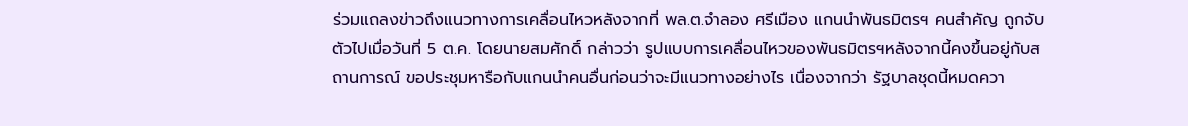ร่วมแถลงข่าวถึงแนวทางการเคลื่อนไหวหลังจากที่ พล.ต.จำลอง ศรีเมือง แกนนำพันธมิตรฯ คนสำคัญ ถูกจับตัวไปเมื่อวันที่ 5 ต.ค. โดยนายสมศักดิ์ กล่าวว่า รูปแบบการเคลื่อนไหวของพันธมิตรฯหลังจากนี้คงขึ้นอยู่กับสถานการณ์ ขอประชุมหารือกับแกนนำคนอื่นก่อนว่าจะมีแนวทางอย่างไร เนื่องจากว่า รัฐบาลชุดนี้หมดควา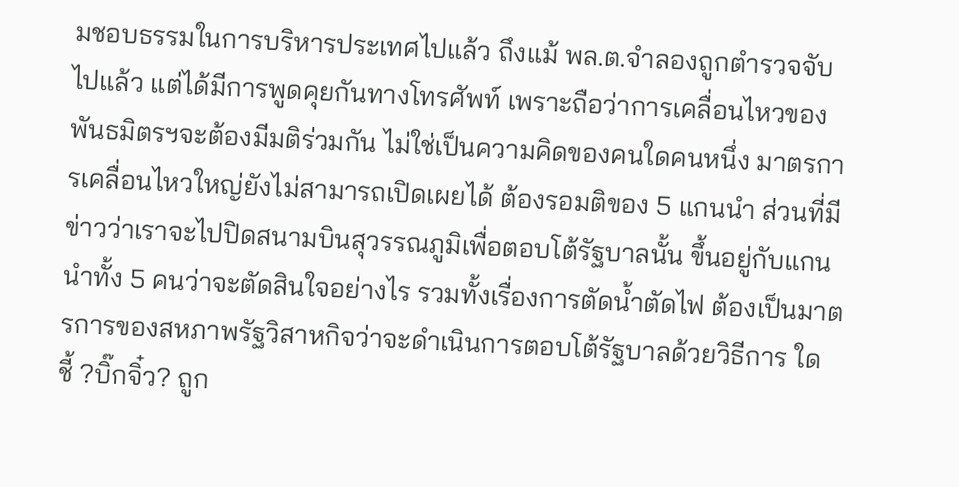มชอบธรรมในการบริหารประเทศไปแล้ว ถึงแม้ พล.ต.จำลองถูกตำรวจจับไปแล้ว แต่ได้มีการพูดคุยกันทางโทรศัพท์ เพราะถือว่าการเคลื่อนไหวของพันธมิตรฯจะต้องมีมติร่วมกัน ไม่ใช่เป็นความคิดของคนใดคนหนึ่ง มาตรการเคลื่อนไหวใหญ่ยังไม่สามารถเปิดเผยได้ ต้องรอมติของ 5 แกนนำ ส่วนที่มีข่าวว่าเราจะไปปิดสนามบินสุวรรณภูมิเพื่อตอบโต้รัฐบาลนั้น ขึ้นอยู่กับแกนนำทั้ง 5 คนว่าจะตัดสินใจอย่างไร รวมทั้งเรื่องการตัดน้ำตัดไฟ ต้องเป็นมาตรการของสหภาพรัฐวิสาหกิจว่าจะดำเนินการตอบโต้รัฐบาลด้วยวิธีการ ใด
ชี้ ?บิ๊กจิ๋ว? ถูก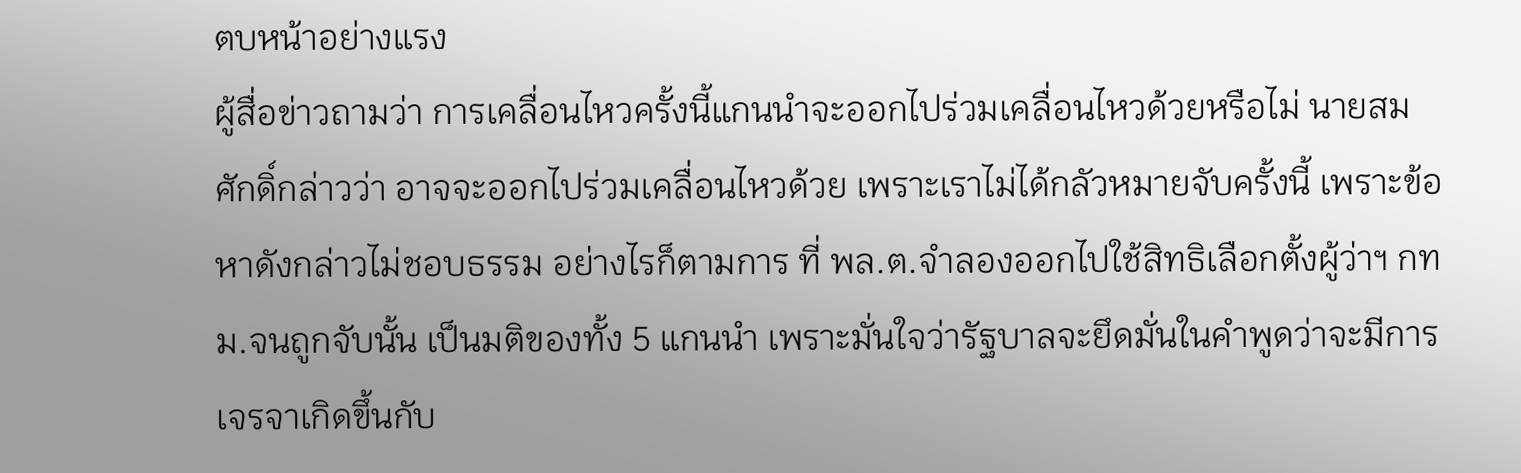ตบหน้าอย่างแรง
ผู้สื่อข่าวถามว่า การเคลื่อนไหวครั้งนี้แกนนำจะออกไปร่วมเคลื่อนไหวด้วยหรือไม่ นายสมศักดิ์กล่าวว่า อาจจะออกไปร่วมเคลื่อนไหวด้วย เพราะเราไม่ได้กลัวหมายจับครั้งนี้ เพราะข้อหาดังกล่าวไม่ชอบธรรม อย่างไรก็ตามการ ที่ พล.ต.จำลองออกไปใช้สิทธิเลือกตั้งผู้ว่าฯ กทม.จนถูกจับนั้น เป็นมติของทั้ง 5 แกนนำ เพราะมั่นใจว่ารัฐบาลจะยึดมั่นในคำพูดว่าจะมีการเจรจาเกิดขึ้นกับ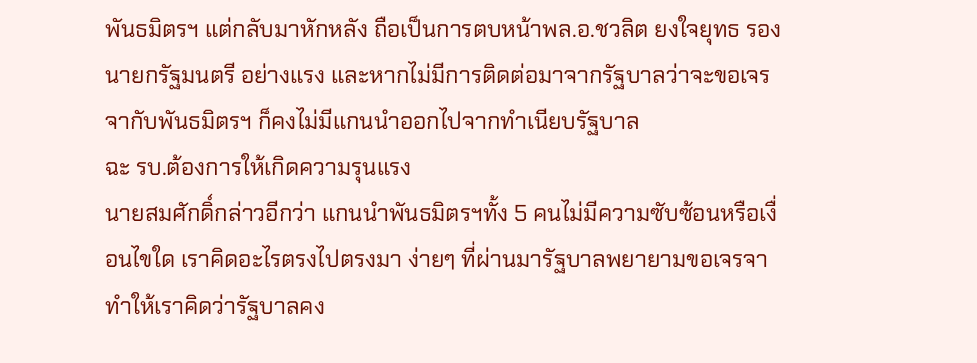พันธมิตรฯ แต่กลับมาหักหลัง ถือเป็นการตบหน้าพล.อ.ชวลิต ยงใจยุทธ รองนายกรัฐมนตรี อย่างแรง และหากไม่มีการติดต่อมาจากรัฐบาลว่าจะขอเจรจากับพันธมิตรฯ ก็คงไม่มีแกนนำออกไปจากทำเนียบรัฐบาล
ฉะ รบ.ต้องการให้เกิดความรุนแรง
นายสมศักดิ์กล่าวอีกว่า แกนนำพันธมิตรฯทั้ง 5 คนไม่มีความซับซ้อนหรือเงื่อนไขใด เราคิดอะไรตรงไปตรงมา ง่ายๆ ที่ผ่านมารัฐบาลพยายามขอเจรจา ทำให้เราคิดว่ารัฐบาลคง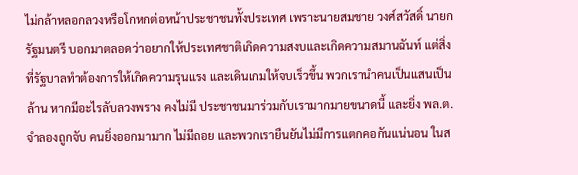ไม่กล้าหลอกลวงหรือโกหกต่อหน้าประชาชนทั้งประเทศ เพราะนายสมชาย วงศ์สวัสดิ์ นายกรัฐมนตรี บอกมาตลอดว่าอยากให้ประเทศชาติเกิดความสงบและเกิดความสมานฉันท์ แต่สิ่งที่รัฐบาลทำต้องการให้เกิดความรุนแรง และเดินเกมให้จบเร็วขึ้น พวกเรานำคนเป็นแสนเป็นล้าน หากมีอะไรลับลวงพราง คงไม่มี ประชาชนมาร่วมกับเรามากมายขนาดนี้ และยิ่ง พล.ต.จำลองถูกจับ คนยิ่งออกมามาก ไม่มีถอย และพวกเรายืนยันไม่มีการแตกคอกันแน่นอน ในส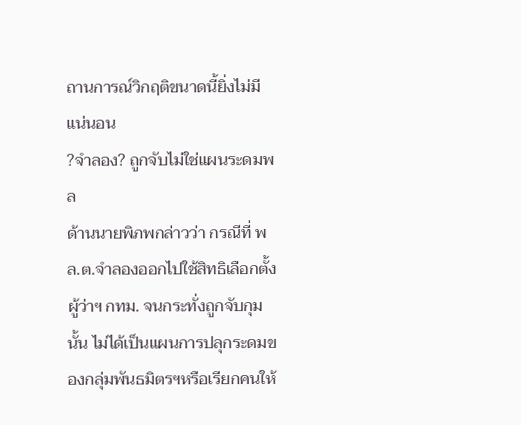ถานการณ์วิกฤติขนาดนี้ยิ่งไม่มีแน่นอน
?จำลอง? ถูกจับไม่ใช่แผนระดมพล
ด้านนายพิภพกล่าวว่า กรณีที่ พล.ต.จำลองออกไปใช้สิทธิเลือกตั้งผู้ว่าฯ กทม. จนกระทั่งถูกจับกุมนั้น ไม่ได้เป็นแผนการปลุกระดมของกลุ่มพันธมิตรฯหรือเรียกคนให้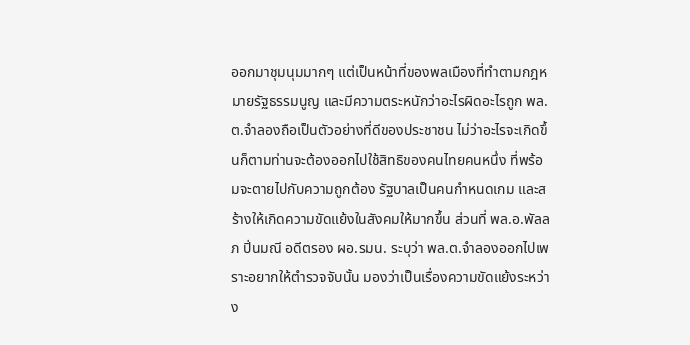ออกมาชุมนุมมากๆ แต่เป็นหน้าที่ของพลเมืองที่ทำตามกฎหมายรัฐธรรมนูญ และมีความตระหนักว่าอะไรผิดอะไรถูก พล.ต.จำลองถือเป็นตัวอย่างที่ดีของประชาชน ไม่ว่าอะไรจะเกิดขึ้นก็ตามท่านจะต้องออกไปใช้สิทธิของคนไทยคนหนึ่ง ที่พร้อมจะตายไปกับความถูกต้อง รัฐบาลเป็นคนกำหนดเกม และสร้างให้เกิดความขัดแย้งในสังคมให้มากขึ้น ส่วนที่ พล.อ.พัลลภ ปิ่นมณี อดีตรอง ผอ.รมน. ระบุว่า พล.ต.จำลองออกไปเพราะอยากให้ตำรวจจับนั้น มองว่าเป็นเรื่องความขัดแย้งระหว่าง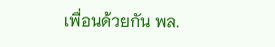เพื่อนด้วยกัน พล.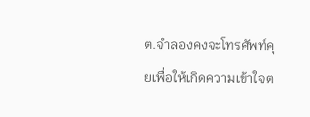ต.จำลองคงจะโทรศัพท์คุยเพื่อให้เกิดความเข้าใจต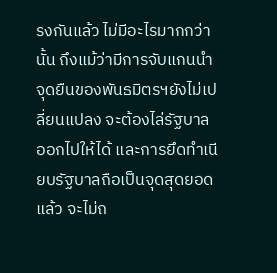รงกันแล้ว ไม่มีอะไรมากกว่านั้น ถึงแม้ว่ามีการจับแกนนำ จุดยืนของพันธมิตรฯยังไม่เปลี่ยนแปลง จะต้องไล่รัฐบาลออกไปให้ได้ และการยึดทำเนียบรัฐบาลถือเป็นจุดสุดยอดแล้ว จะไม่ถ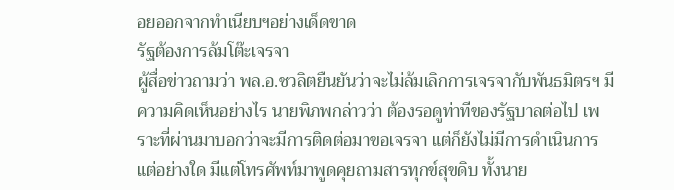อยออกจากทำเนียบฯอย่างเด็ดขาด
รัฐต้องการล้มโต๊ะเจรจา
ผู้สื่อข่าวถามว่า พล.อ.ชวลิตยืนยันว่าจะไม่ล้มเลิกการเจรจากับพันธมิตรฯ มีความคิดเห็นอย่างไร นายพิภพกล่าวว่า ต้องรอดูท่าทีของรัฐบาลต่อไป เพราะที่ผ่านมาบอกว่าจะมีการติดต่อมาขอเจรจา แต่ก็ยังไม่มีการดำเนินการแต่อย่างใด มีแต่โทรศัพท์มาพูดคุยถามสารทุกข์สุขดิบ ทั้งนาย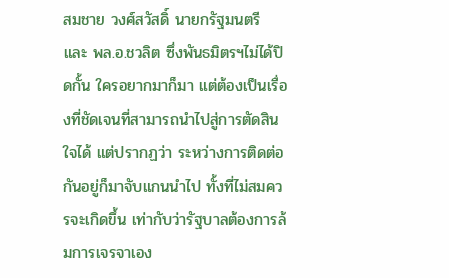สมชาย วงศ์สวัสดิ์ นายกรัฐมนตรี และ พล.อ.ชวลิต ซึ่งพันธมิตรฯไม่ได้ปิดกั้น ใครอยากมาก็มา แต่ต้องเป็นเรื่องที่ชัดเจนที่สามารถนำไปสู่การตัดสินใจได้ แต่ปรากฏว่า ระหว่างการติดต่อกันอยู่ก็มาจับแกนนำไป ทั้งที่ไม่สมควรจะเกิดขึ้น เท่ากับว่ารัฐบาลต้องการล้มการเจรจาเอง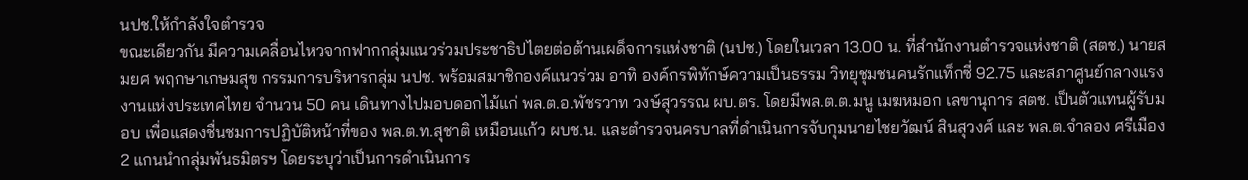นปช.ให้กำลังใจตำรวจ
ขณะเดียวกัน มีความเคลื่อนไหวจากฟากกลุ่มแนวร่วมประชาธิปไตยต่อต้านเผด็จการแห่งชาติ (นปช.) โดยในเวลา 13.00 น. ที่สำนักงานตำรวจแห่งชาติ (สตช.) นายสมยศ พฤกษาเกษมสุข กรรมการบริหารกลุ่ม นปช. พร้อมสมาชิกองค์แนวร่วม อาทิ องค์กรพิทักษ์ความเป็นธรรม วิทยุชุมชนคนรักแท็กซี่ 92.75 และสภาศูนย์กลางแรงงานแห่งประเทศไทย จำนวน 50 คน เดินทางไปมอบดอกไม้แก่ พล.ต.อ.พัชรวาท วงษ์สุวรรณ ผบ.ตร. โดยมีพล.ต.ต.มนู เมฆหมอก เลขานุการ สตช. เป็นตัวแทนผู้รับมอบ เพื่อแสดงชื่นชมการปฏิบัติหน้าที่ของ พล.ต.ท.สุชาติ เหมือนแก้ว ผบช.น. และตำรวจนครบาลที่ดำเนินการจับกุมนายไชยวัฒน์ สินสุวงศ์ และ พล.ต.จำลอง ศรีเมือง 2 แกนนำกลุ่มพันธมิตรฯ โดยระบุว่าเป็นการดำเนินการ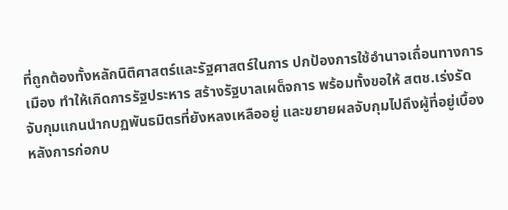ที่ถูกต้องทั้งหลักนิติศาสตร์และรัฐศาสตร์ในการ ปกป้องการใช้อำนาจเถื่อนทางการเมือง ทำให้เกิดการรัฐประหาร สร้างรัฐบาลเผด็จการ พร้อมทั้งขอให้ สตช.เร่งรัดจับกุมแกนนำกบฏพันธมิตรที่ยังหลงเหลืออยู่ และขยายผลจับกุมไปถึงผู้ที่อยู่เบื้องหลังการก่อกบ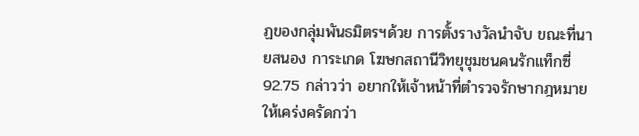ฏของกลุ่มพันธมิตรฯด้วย การตั้งรางวัลนำจับ ขณะที่นายสนอง การะเกด โฆษกสถานีวิทยุชุมชนคนรักแท็กซี่ 92.75 กล่าวว่า อยากให้เจ้าหน้าที่ตำรวจรักษากฎหมายให้เคร่งครัดกว่า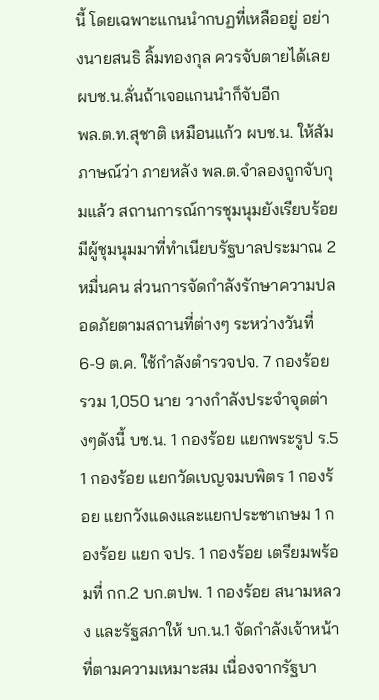นี้ โดยเฉพาะแกนนำกบฏที่เหลืออยู่ อย่างนายสนธิ ลิ้มทองกุล ควรจับตายได้เลย
ผบช.น.ลั่นถ้าเจอแกนนำก็จับอีก
พล.ต.ท.สุชาติ เหมือนแก้ว ผบช.น. ให้สัมภาษณ์ว่า ภายหลัง พล.ต.จำลองถูกจับกุมแล้ว สถานการณ์การชุมนุมยังเรียบร้อย มีผู้ชุมนุมมาที่ทำเนียบรัฐบาลประมาณ 2 หมื่นคน ส่วนการจัดกำลังรักษาความปลอดภัยตามสถานที่ต่างๆ ระหว่างวันที่ 6-9 ต.ค. ใช้กำลังตำรวจปจ. 7 กองร้อย รวม 1,050 นาย วางกำลังประจำจุดต่างๆดังนี้ บช.น. 1 กองร้อย แยกพระรูป ร.5 1 กองร้อย แยกวัดเบญจมบพิตร 1 กองร้อย แยกวังแดงและแยกประชาเกษม 1 กองร้อย แยก จปร. 1 กองร้อย เตรียมพร้อมที่ กก.2 บก.ตปพ. 1 กองร้อย สนามหลวง และรัฐสภาให้ บก.น.1 จัดกำลังเจ้าหน้าที่ตามความเหมาะสม เนื่องจากรัฐบา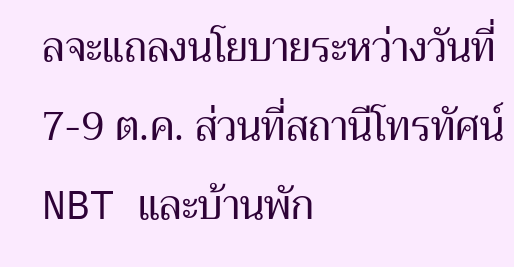ลจะแถลงนโยบายระหว่างวันที่ 7-9 ต.ค. ส่วนที่สถานีโทรทัศน์ NBT และบ้านพัก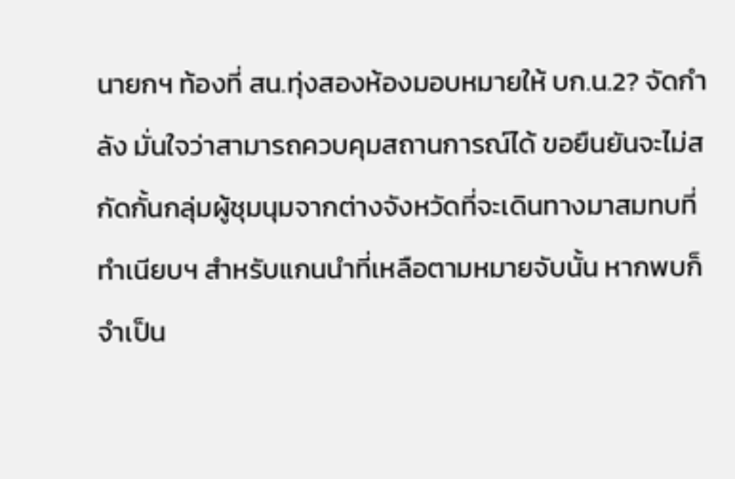นายกฯ ท้องที่ สน.ทุ่งสองห้องมอบหมายให้ บก.น.2? จัดกำลัง มั่นใจว่าสามารถควบคุมสถานการณ์ได้ ขอยืนยันจะไม่สกัดกั้นกลุ่มผู้ชุมนุมจากต่างจังหวัดที่จะเดินทางมาสมทบที่ ทำเนียบฯ สำหรับแกนนำที่เหลือตามหมายจับนั้น หากพบก็จำเป็น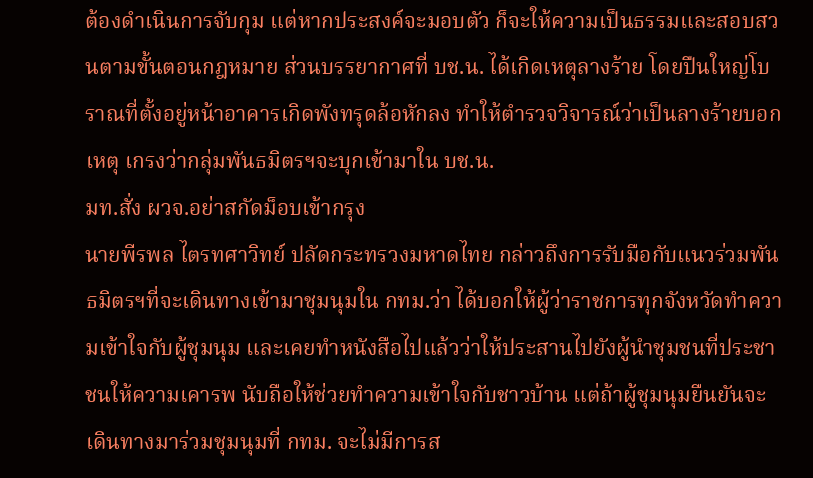ต้องดำเนินการจับกุม แต่หากประสงค์จะมอบตัว ก็จะให้ความเป็นธรรมและสอบสวนตามขั้นตอนกฎหมาย ส่วนบรรยากาศที่ บช.น. ได้เกิดเหตุลางร้าย โดยปืนใหญ่โบราณที่ตั้งอยู่หน้าอาคารเกิดพังทรุดล้อหักลง ทำให้ตำรวจวิจารณ์ว่าเป็นลางร้ายบอกเหตุ เกรงว่ากลุ่มพันธมิตรฯจะบุกเข้ามาใน บช.น.
มท.สั่ง ผวจ.อย่าสกัดม็อบเข้ากรุง
นายพีรพล ไตรทศาวิทย์ ปลัดกระทรวงมหาดไทย กล่าวถึงการรับมือกับแนวร่วมพันธมิตรฯที่จะเดินทางเข้ามาชุมนุมใน กทม.ว่า ได้บอกให้ผู้ว่าราชการทุกจังหวัดทำความเข้าใจกับผู้ชุมนุม และเคยทำหนังสือไปแล้วว่าให้ประสานไปยังผู้นำชุมชนที่ประชาชนให้ความเคารพ นับถือให้ช่วยทำความเข้าใจกับชาวบ้าน แต่ถ้าผู้ชุมนุมยืนยันจะเดินทางมาร่วมชุมนุมที่ กทม. จะไม่มีการส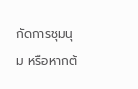กัดการชุมนุม หรือหากต้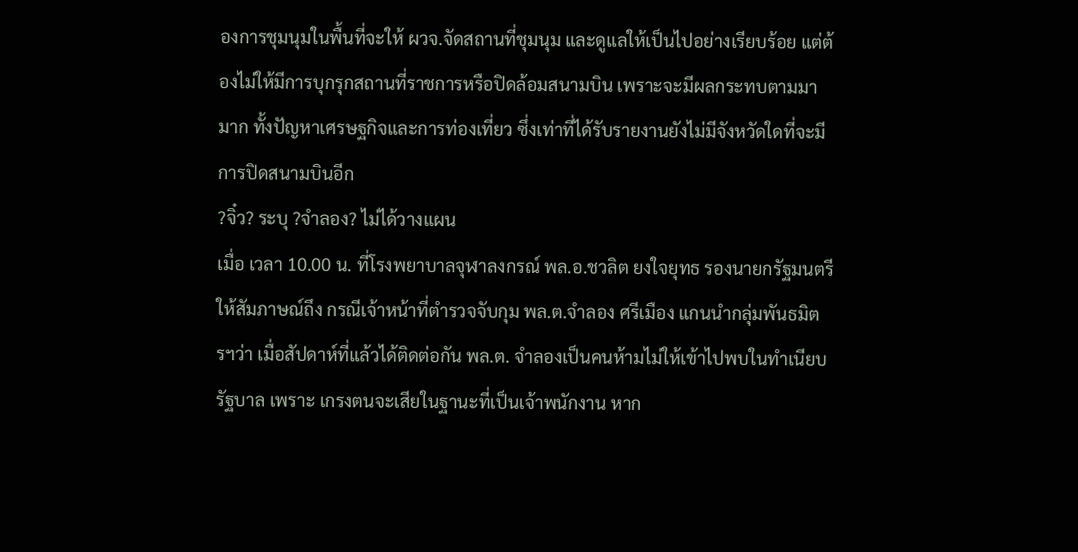องการชุมนุมในพื้นที่จะให้ ผวจ.จัดสถานที่ชุมนุม และดูแลให้เป็นไปอย่างเรียบร้อย แต่ต้องไม่ให้มีการบุกรุกสถานที่ราชการหรือปิดล้อมสนามบิน เพราะจะมีผลกระทบตามมามาก ทั้งปัญหาเศรษฐกิจและการท่องเที่ยว ซึ่งเท่าที่ได้รับรายงานยังไม่มีจังหวัดใดที่จะมีการปิดสนามบินอีก
?จิ๋ว? ระบุ ?จำลอง? ไม่ได้วางแผน
เมื่อ เวลา 10.00 น. ที่โรงพยาบาลจุฬาลงกรณ์ พล.อ.ชวลิต ยงใจยุทธ รองนายกรัฐมนตรี ให้สัมภาษณ์ถึง กรณีเจ้าหน้าที่ตำรวจจับกุม พล.ต.จำลอง ศรีเมือง แกนนำกลุ่มพันธมิตรฯว่า เมื่อสัปดาห์ที่แล้วได้ติดต่อกัน พล.ต. จำลองเป็นคนห้ามไม่ให้เข้าไปพบในทำเนียบรัฐบาล เพราะ เกรงตนจะเสียในฐานะที่เป็นเจ้าพนักงาน หาก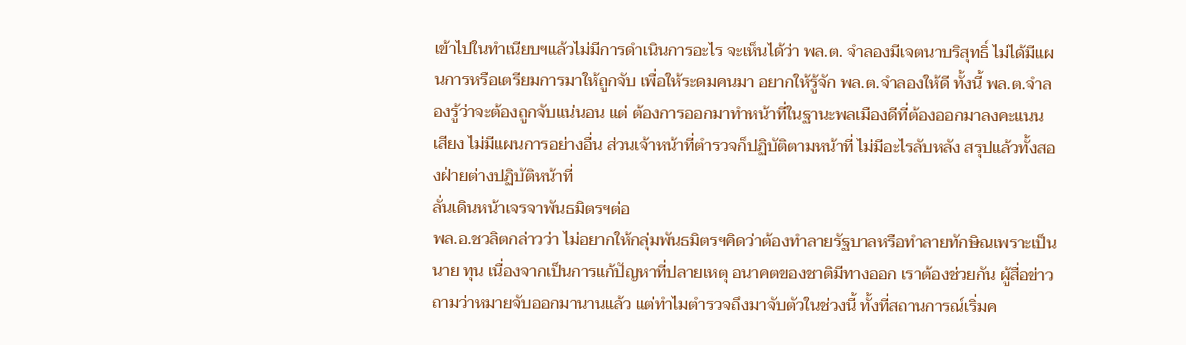เข้าไปในทำเนียบฯแล้วไม่มีการดำเนินการอะไร จะเห็นได้ว่า พล.ต. จำลองมีเจตนาบริสุทธิ์ ไม่ได้มีแผนการหรือเตรียมการมาให้ถูกจับ เพื่อให้ระดมคนมา อยากให้รู้จัก พล.ต.จำลองให้ดี ทั้งนี้ พล.ต.จำลองรู้ว่าจะต้องถูกจับแน่นอน แต่ ต้องการออกมาทำหน้าที่ในฐานะพลเมืองดีที่ต้องออกมาลงคะแนนเสียง ไม่มีแผนการอย่างอื่น ส่วนเจ้าหน้าที่ตำรวจก็ปฏิบัติตามหน้าที่ ไม่มีอะไรลับหลัง สรุปแล้วทั้งสองฝ่ายต่างปฏิบัติหน้าที่
ลั่นเดินหน้าเจรจาพันธมิตรฯต่อ
พล.อ.ชวลิตกล่าวว่า ไม่อยากให้กลุ่มพันธมิตรฯคิดว่าต้องทำลายรัฐบาลหรือทำลายทักษิณเพราะเป็นนาย ทุน เนื่องจากเป็นการแก้ปัญหาที่ปลายเหตุ อนาคตของชาติมีทางออก เราต้องช่วยกัน ผู้สื่อข่าวถามว่าหมายจับออกมานานแล้ว แต่ทำไมตำรวจถึงมาจับตัวในช่วงนี้ ทั้งที่สถานการณ์เริ่มค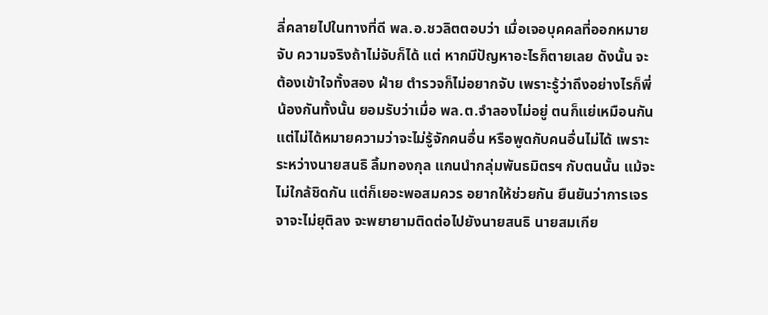ลี่คลายไปในทางที่ดี พล.อ.ชวลิตตอบว่า เมื่อเจอบุคคลที่ออกหมายจับ ความจริงถ้าไม่จับก็ได้ แต่ หากมีปัญหาอะไรก็ตายเลย ดังนั้น จะต้องเข้าใจทั้งสอง ฝ่าย ตำรวจก็ไม่อยากจับ เพราะรู้ว่าถึงอย่างไรก็พี่น้องกันทั้งนั้น ยอมรับว่าเมื่อ พล.ต.จำลองไม่อยู่ ตนก็แย่เหมือนกัน แต่ไม่ได้หมายความว่าจะไม่รู้จักคนอื่น หรือพูดกับคนอื่นไม่ได้ เพราะระหว่างนายสนธิ ลิ้มทองกุล แกนนำกลุ่มพันธมิตรฯ กับตนนั้น แม้จะไม่ใกล้ชิดกัน แต่ก็เยอะพอสมควร อยากให้ช่วยกัน ยืนยันว่าการเจรจาจะไม่ยุติลง จะพยายามติดต่อไปยังนายสนธิ นายสมเกีย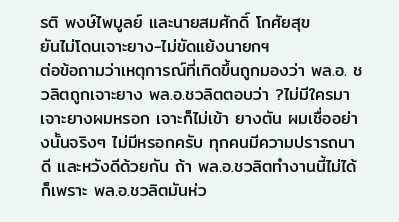รติ พงษ์ไพบูลย์ และนายสมศักดิ์ โกศัยสุข
ยันไม่โดนเจาะยาง-ไม่ขัดแย้งนายกฯ
ต่อข้อถามว่าเหตุการณ์ที่เกิดขึ้นถูกมองว่า พล.อ. ชวลิตถูกเจาะยาง พล.อ.ชวลิตตอบว่า ?ไม่มีใครมาเจาะยางผมหรอก เจาะก็ไม่เข้า ยางตัน ผมเชื่ออย่างนั้นจริงๆ ไม่มีหรอกครับ ทุกคนมีความปรารถนาดี และหวังดีด้วยกัน ถ้า พล.อ.ชวลิตทำงานนี้ไม่ได้ ก็เพราะ พล.อ.ชวลิตมันห่ว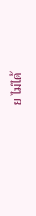ย ไม่ได้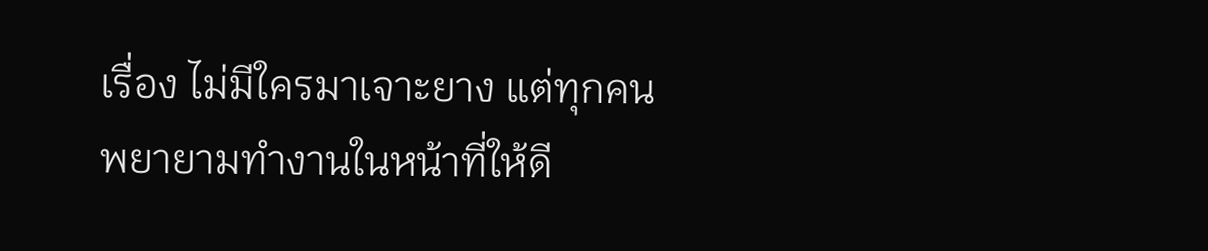เรื่อง ไม่มีใครมาเจาะยาง แต่ทุกคนพยายามทำงานในหน้าที่ให้ดี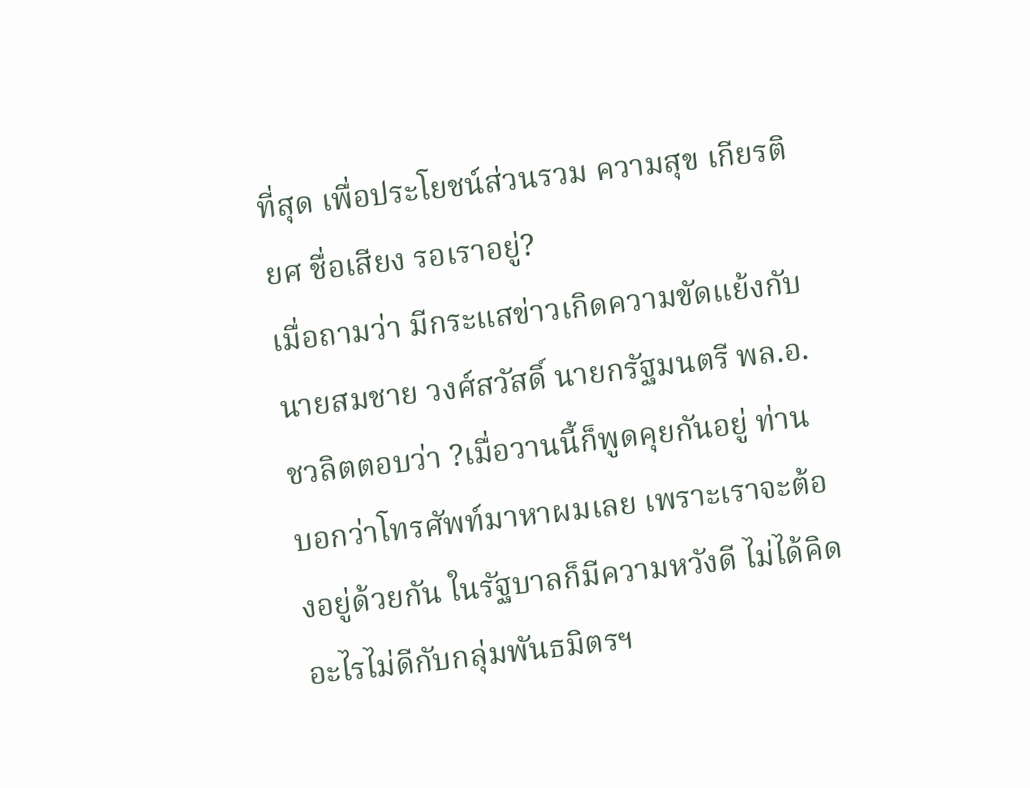ที่สุด เพื่อประโยชน์ส่วนรวม ความสุข เกียรติยศ ชื่อเสียง รอเราอยู่?
เมื่อถามว่า มีกระแสข่าวเกิดความขัดแย้งกับนายสมชาย วงศ์สวัสดิ์ นายกรัฐมนตรี พล.อ.ชวลิตตอบว่า ?เมื่อวานนี้ก็พูดคุยกันอยู่ ท่านบอกว่าโทรศัพท์มาหาผมเลย เพราะเราจะต้องอยู่ด้วยกัน ในรัฐบาลก็มีความหวังดี ไม่ได้คิดอะไรไม่ดีกับกลุ่มพันธมิตรฯ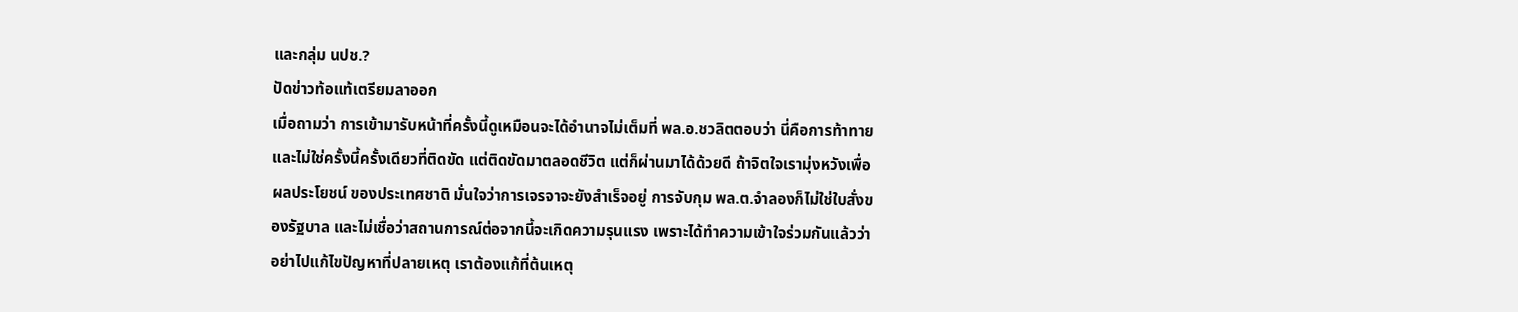และกลุ่ม นปช.?
ปัดข่าวท้อแท้เตรียมลาออก
เมื่อถามว่า การเข้ามารับหน้าที่ครั้งนี้ดูเหมือนจะได้อำนาจไม่เต็มที่ พล.อ.ชวลิตตอบว่า นี่คือการท้าทาย และไม่ใช่ครั้งนี้ครั้งเดียวที่ติดขัด แต่ติดขัดมาตลอดชีวิต แต่ก็ผ่านมาได้ด้วยดี ถ้าจิตใจเรามุ่งหวังเพื่อผลประโยชน์ ของประเทศชาติ มั่นใจว่าการเจรจาจะยังสำเร็จอยู่ การจับกุม พล.ต.จำลองก็ไม่ใช่ใบสั่งของรัฐบาล และไม่เชื่อว่าสถานการณ์ต่อจากนี้จะเกิดความรุนแรง เพราะได้ทำความเข้าใจร่วมกันแล้วว่าอย่าไปแก้ไขปัญหาที่ปลายเหตุ เราต้องแก้ที่ต้นเหตุ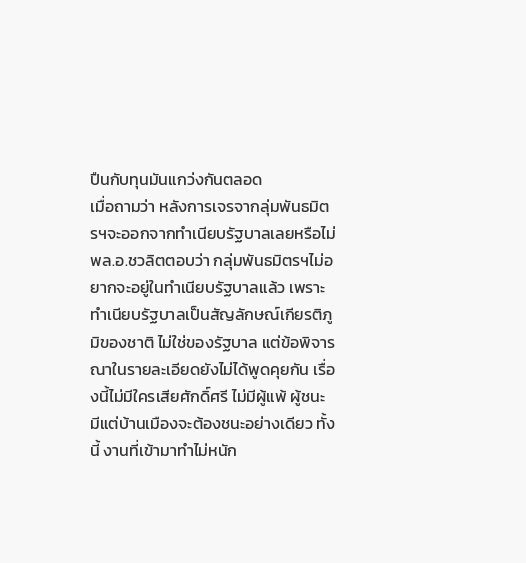ปืนกับทุนมันแกว่งกันตลอด
เมื่อถามว่า หลังการเจรจากลุ่มพันธมิตรฯจะออกจากทำเนียบรัฐบาลเลยหรือไม่ พล.อ.ชวลิตตอบว่า กลุ่มพันธมิตรฯไม่อยากจะอยู่ในทำเนียบรัฐบาลแล้ว เพราะทำเนียบรัฐบาลเป็นสัญลักษณ์เกียรติภูมิของชาติ ไม่ใช่ของรัฐบาล แต่ข้อพิจารณาในรายละเอียดยังไม่ได้พูดคุยกัน เรื่องนี้ไม่มีใครเสียศักดิ์ศรี ไม่มีผู้แพ้ ผู้ชนะ มีแต่บ้านเมืองจะต้องชนะอย่างเดียว ทั้งนี้ งานที่เข้ามาทำไม่หนัก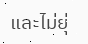และไม่ยุ่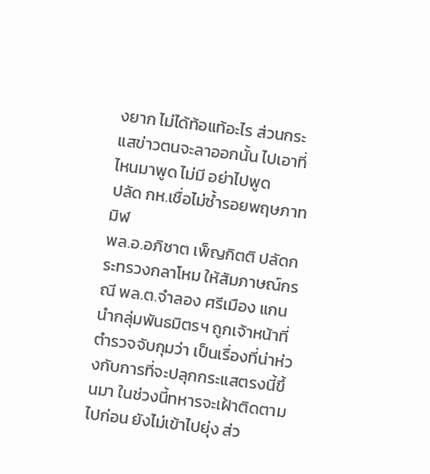งยาก ไม่ได้ท้อแท้อะไร ส่วนกระแสข่าวตนจะลาออกนั้น ไปเอาที่ไหนมาพูด ไม่มี อย่าไปพูด
ปลัด กห.เชื่อไม่ซ้ำรอยพฤษภาทมิฬ
พล.อ.อภิชาต เพ็ญกิตติ ปลัดกระทรวงกลาโหม ให้สัมภาษณ์กรณี พล.ต.จำลอง ศรีเมือง แกนนำกลุ่มพันธมิตรฯ ถูกเจ้าหน้าที่ตำรวจจับกุมว่า เป็นเรื่องที่น่าห่วงกับการที่จะปลุกกระแสตรงนี้ขึ้นมา ในช่วงนี้ทหารจะเฝ้าติดตามไปก่อน ยังไม่เข้าไปยุ่ง ส่ว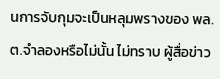นการจับกุมจะเป็นหลุมพรางของ พล.ต.จำลองหรือไม่นั้น ไม่ทราบ ผู้สื่อข่าว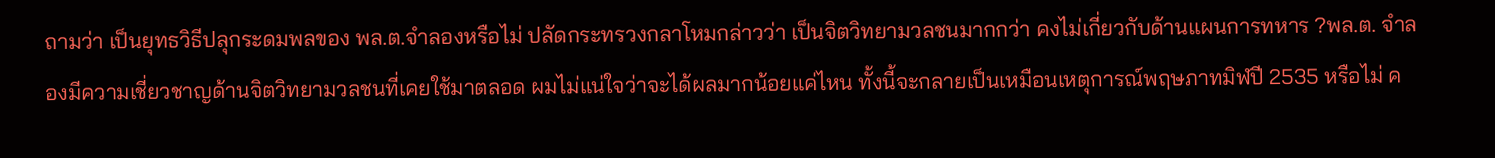ถามว่า เป็นยุทธวิธีปลุกระดมพลของ พล.ต.จำลองหรือไม่ ปลัดกระทรวงกลาโหมกล่าวว่า เป็นจิตวิทยามวลชนมากกว่า คงไม่เกี่ยวกับด้านแผนการทหาร ?พล.ต. จำลองมีความเชี่ยวชาญด้านจิตวิทยามวลชนที่เคยใช้มาตลอด ผมไม่แน่ใจว่าจะได้ผลมากน้อยแค่ไหน ทั้งนี้จะกลายเป็นเหมือนเหตุการณ์พฤษภาทมิฬปี 2535 หรือไม่ ค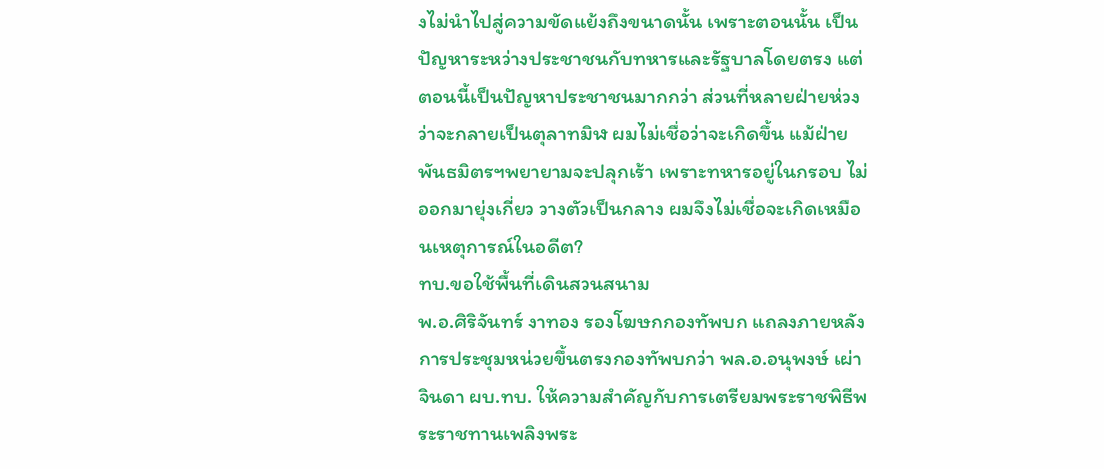งไม่นำไปสู่ความขัดแย้งถึงขนาดนั้น เพราะตอนนั้น เป็นปัญหาระหว่างประชาชนกับทหารและรัฐบาลโดยตรง แต่ตอนนี้เป็นปัญหาประชาชนมากกว่า ส่วนที่หลายฝ่ายห่วงว่าจะกลายเป็นตุลาทมิฬ ผมไม่เชื่อว่าจะเกิดขึ้น แม้ฝ่ายพันธมิตรฯพยายามจะปลุกเร้า เพราะทหารอยู่ในกรอบ ไม่ออกมายุ่งเกี่ยว วางตัวเป็นกลาง ผมจึงไม่เชื่อจะเกิดเหมือนเหตุการณ์ในอดีต?
ทบ.ขอใช้พื้นที่เดินสวนสนาม
พ.อ.ศิริจันทร์ งาทอง รองโฆษกกองทัพบก แถลงภายหลังการประชุมหน่วยขึ้นตรงกองทัพบกว่า พล.อ.อนุพงษ์ เผ่าจินดา ผบ.ทบ. ให้ความสำคัญกับการเตรียมพระราชพิธีพระราชทานเพลิงพระ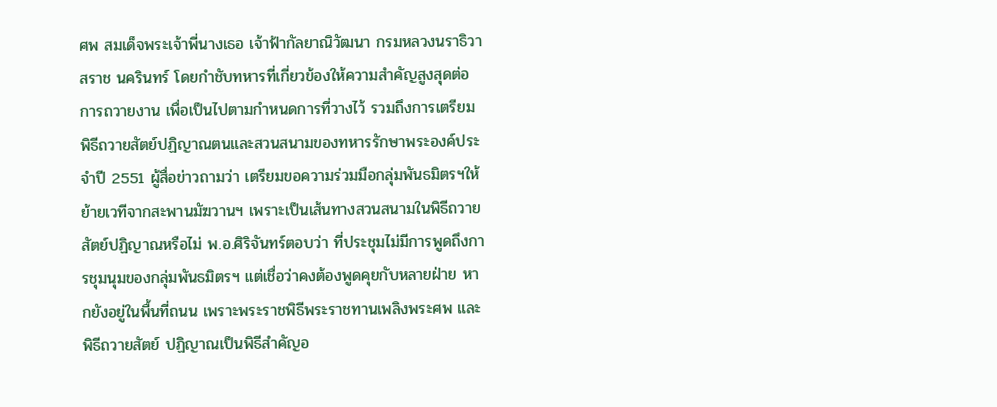ศพ สมเด็จพระเจ้าพี่นางเธอ เจ้าฟ้ากัลยาณิวัฒนา กรมหลวงนราธิวาสราช นครินทร์ โดยกำชับทหารที่เกี่ยวข้องให้ความสำคัญสูงสุดต่อการถวายงาน เพื่อเป็นไปตามกำหนดการที่วางไว้ รวมถึงการเตรียมพิธีถวายสัตย์ปฏิญาณตนและสวนสนามของทหารรักษาพระองค์ประจำปี 2551 ผู้สื่อข่าวถามว่า เตรียมขอความร่วมมือกลุ่มพันธมิตรฯให้ย้ายเวทีจากสะพานมัฆวานฯ เพราะเป็นเส้นทางสวนสนามในพิธีถวายสัตย์ปฏิญาณหรือไม่ พ.อ.ศิริจันทร์ตอบว่า ที่ประชุมไม่มีการพูดถึงการชุมนุมของกลุ่มพันธมิตรฯ แต่เชื่อว่าคงต้องพูดคุยกับหลายฝ่าย หากยังอยู่ในพื้นที่ถนน เพราะพระราชพิธีพระราชทานเพลิงพระศพ และพิธีถวายสัตย์ ปฏิญาณเป็นพิธีสำคัญอ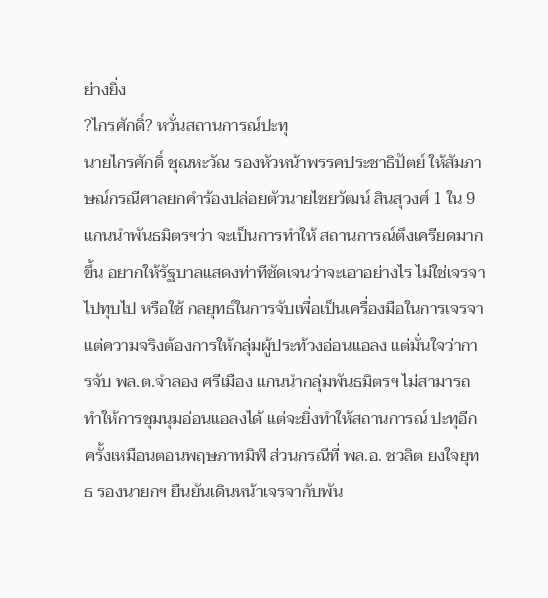ย่างยิ่ง
?ไกรศักดิ์? หวั่นสถานการณ์ปะทุ
นายไกรศักดิ์ ชุณหะวัณ รองหัวหน้าพรรคประชาธิปัตย์ ให้สัมภาษณ์กรณีศาลยกคำร้องปล่อยตัวนายไชยวัฒน์ สินสุวงศ์ 1 ใน 9 แกนนำพันธมิตรฯว่า จะเป็นการทำให้ สถานการณ์ตึงเครียดมากขึ้น อยากให้รัฐบาลแสดงท่าทีชัดเจนว่าจะเอาอย่างไร ไม่ใช่เจรจาไปทุบไป หรือใช้ กลยุทธ์ในการจับเพื่อเป็นเครื่องมือในการเจรจา แต่ความจริงต้องการให้กลุ่มผู้ประท้วงอ่อนแอลง แต่มั่นใจว่าการจับ พล.ต.จำลอง ศรีเมือง แกนนำกลุ่มพันธมิตรฯ ไม่สามารถทำให้การชุมนุมอ่อนแอลงได้ แต่จะยิ่งทำให้สถานการณ์ ปะทุอีกครั้งเหมือนตอนพฤษภาทมิฬ ส่วนกรณีที่ พล.อ. ชวลิต ยงใจยุทธ รองนายกฯ ยืนยันเดินหน้าเจรจากับพัน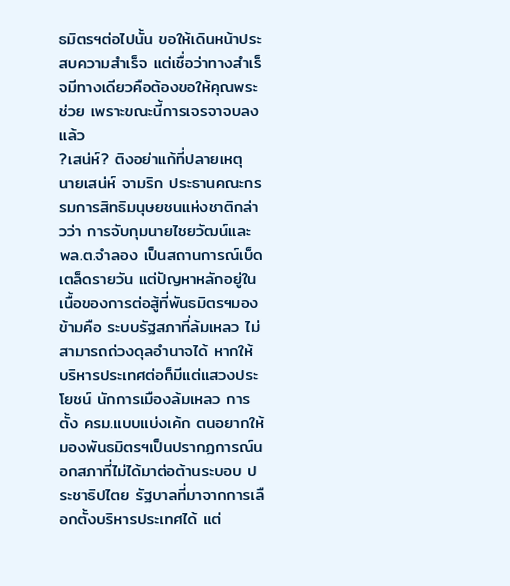ธมิตรฯต่อไปนั้น ขอให้เดินหน้าประสบความสำเร็จ แต่เชื่อว่าทางสำเร็จมีทางเดียวคือต้องขอให้คุณพระช่วย เพราะขณะนี้การเจรจาจบลงแล้ว
?เสน่ห์? ติงอย่าแก้ที่ปลายเหตุ
นายเสน่ห์ จามริก ประธานคณะกรรมการสิทธิมนุษยชนแห่งชาติกล่าวว่า การจับกุมนายไชยวัฒน์และ พล.ต.จำลอง เป็นสถานการณ์เบ็ดเตล็ดรายวัน แต่ปัญหาหลักอยู่ในเนื้อของการต่อสู้ที่พันธมิตรฯมองข้ามคือ ระบบรัฐสภาที่ล้มเหลว ไม่สามารถถ่วงดุลอำนาจได้ หากให้ บริหารประเทศต่อก็มีแต่แสวงประโยชน์ นักการเมืองล้มเหลว การตั้ง ครม.แบบแบ่งเค้ก ตนอยากให้มองพันธมิตรฯเป็นปรากฏการณ์นอกสภาที่ไม่ได้มาต่อต้านระบอบ ประชาธิปไตย รัฐบาลที่มาจากการเลือกตั้งบริหารประเทศได้ แต่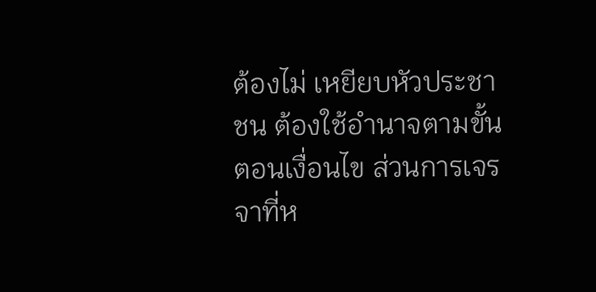ต้องไม่ เหยียบหัวประชาชน ต้องใช้อำนาจตามขั้นตอนเงื่อนไข ส่วนการเจรจาที่ห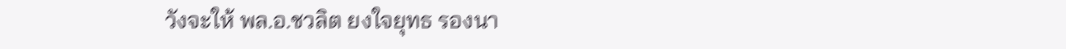วังจะให้ พล.อ.ชวลิต ยงใจยุทธ รองนา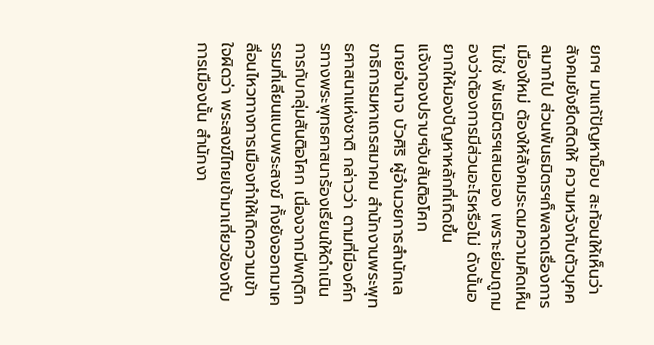ยกฯ มาแก้ปัญหาม็อบ สะท้อนให้เห็นว่าสังคมยังยึดติดให้ ความหวังกับตัวบุคคลมากไป ส่วนพันธมิตรฯก็พลาดเรื่องการเมืองใหม่ ต้องให้สังคมระดมความคิดเห็น ไม่ใช่ พันธมิตรฯเสนอเอง เพราะย่อมถูกมองว่าต้องการมีส่วนอะไรหรือไม่ ดังนั้นอยากให้มองปัญหาหลักที่เกิดขึ้น
แจ้งกองปราบฯจับสันติอโศก
นายอำนาจ บัวศิริ ผู้อำนวยการสำนักเลขาธิการมหาเถรสมาคม สำนักงานพระพุทธศาสนาแห่งชาติ กล่าวว่า ตามที่มีองค์กรทางพระพุทธศาสนาร้องเรียนให้ดำเนินการกับกลุ่มสันติอโศก เนื่องจากมีพฤติกรรมที่เลียนแบบพระสงฆ์ ทั้งยังออกมาเคลื่อนไหวทางการเมืองทำให้เกิดความเข้าใจผิดว่า พระสงฆ์ไทยเข้ามาเกี่ยวข้องกับการเมืองนั้น สำนักงา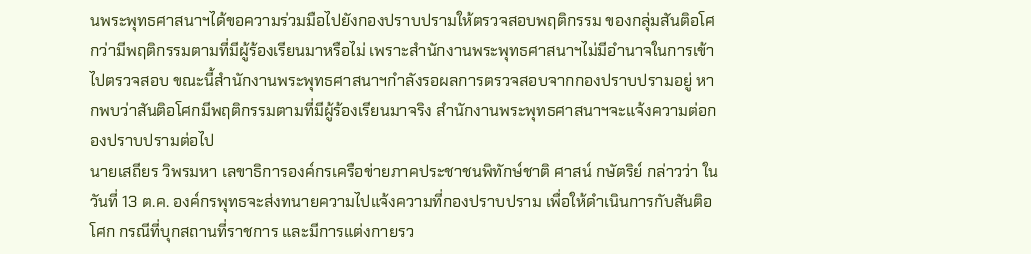นพระพุทธศาสนาฯได้ขอความร่วมมือไปยังกองปราบปรามให้ตรวจสอบพฤติกรรม ของกลุ่มสันติอโศกว่ามีพฤติกรรมตามที่มีผู้ร้องเรียนมาหรือไม่ เพราะสำนักงานพระพุทธศาสนาฯไม่มีอำนาจในการเข้าไปตรวจสอบ ขณะนี้สำนักงานพระพุทธศาสนาฯกำลังรอผลการตรวจสอบจากกองปราบปรามอยู่ หากพบว่าสันติอโศกมีพฤติกรรมตามที่มีผู้ร้องเรียนมาจริง สำนักงานพระพุทธศาสนาฯจะแจ้งความต่อกองปราบปรามต่อไป
นายเสถียร วิพรมหา เลขาธิการองค์กรเครือข่ายภาคประชาชนพิทักษ์ชาติ ศาสน์ กษัตริย์ กล่าวว่า ในวันที่ 13 ต.ค. องค์กรพุทธจะส่งทนายความไปแจ้งความที่กองปราบปราม เพื่อให้ดำเนินการกับสันติอโศก กรณีที่บุกสถานที่ราชการ และมีการแต่งกายรว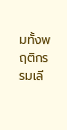มทั้งพฤติกรรมเลี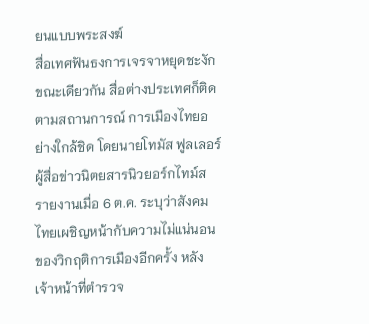ยนแบบพระสงฆ์
สื่อเทศฟันธงการเจรจาหยุดชะงัก
ขณะเดียวกัน สื่อต่างประเทศก็ติดตามสถานการณ์ การเมืองไทยอย่างใกล้ชิด โดยนายโทมัส ฟูลเลอร์ ผู้สื่อข่าวนิตยสารนิวยอร์กไทม์ส รายงานเมื่อ 6 ต.ค. ระบุว่าสังคมไทยเผชิญหน้ากับความไม่แน่นอนของวิกฤติการเมืองอีกครั้ง หลังเจ้าหน้าที่ตำรวจ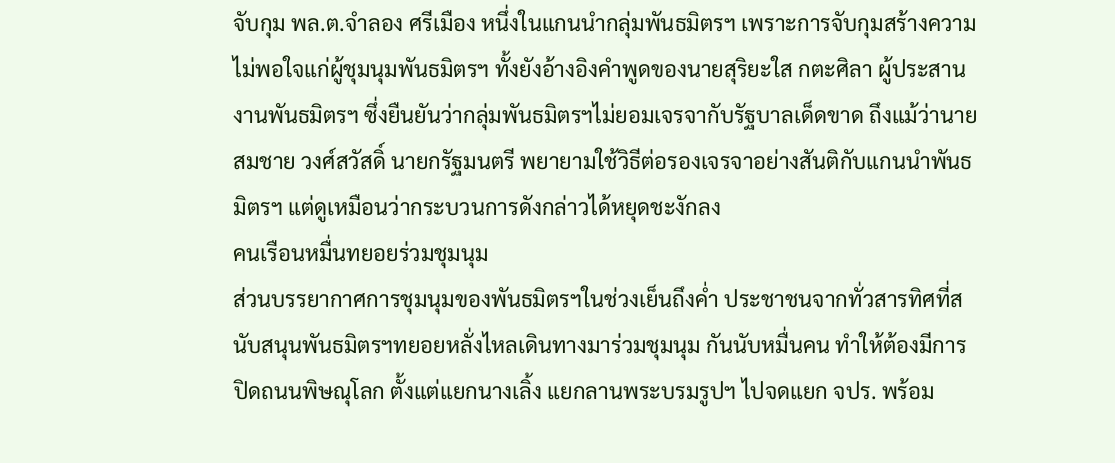จับกุม พล.ต.จำลอง ศรีเมือง หนึ่งในแกนนำกลุ่มพันธมิตรฯ เพราะการจับกุมสร้างความไม่พอใจแก่ผู้ชุมนุมพันธมิตรฯ ทั้งยังอ้างอิงคำพูดของนายสุริยะใส กตะศิลา ผู้ประสานงานพันธมิตรฯ ซึ่งยืนยันว่ากลุ่มพันธมิตรฯไม่ยอมเจรจากับรัฐบาลเด็ดขาด ถึงแม้ว่านายสมชาย วงศ์สวัสดิ์ นายกรัฐมนตรี พยายามใช้วิธีต่อรองเจรจาอย่างสันติกับแกนนำพันธมิตรฯ แต่ดูเหมือนว่ากระบวนการดังกล่าวได้หยุดชะงักลง
คนเรือนหมื่นทยอยร่วมชุมนุม
ส่วนบรรยากาศการชุมนุมของพันธมิตรฯในช่วงเย็นถึงค่ำ ประชาชนจากทั่วสารทิศที่สนับสนุนพันธมิตรฯทยอยหลั่งไหลเดินทางมาร่วมชุมนุม กันนับหมื่นคน ทำให้ต้องมีการปิดถนนพิษณุโลก ตั้งแต่แยกนางเลิ้ง แยกลานพระบรมรูปฯ ไปจดแยก จปร. พร้อม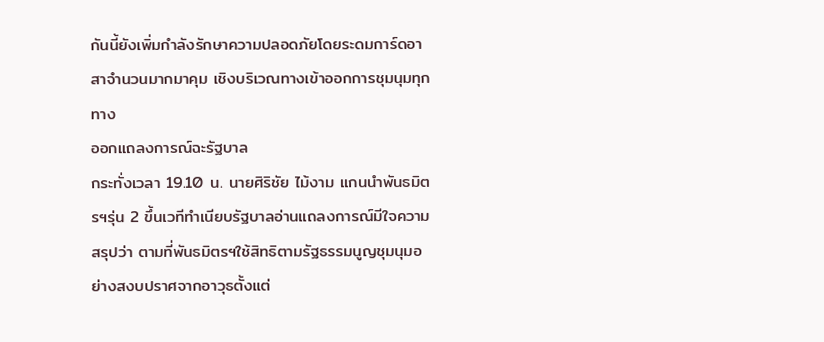กันนี้ยังเพิ่มกำลังรักษาความปลอดภัยโดยระดมการ์ดอาสาจำนวนมากมาคุม เชิงบริเวณทางเข้าออกการชุมนุมทุกทาง
ออกแถลงการณ์ฉะรัฐบาล
กระทั่งเวลา 19.10 น. นายศิริชัย ไม้งาม แกนนำพันธมิตรฯรุ่น 2 ขึ้นเวทีทำเนียบรัฐบาลอ่านแถลงการณ์มีใจความสรุปว่า ตามที่พันธมิตรฯใช้สิทธิตามรัฐธรรมนูญชุมนุมอย่างสงบปราศจากอาวุธตั้งแต่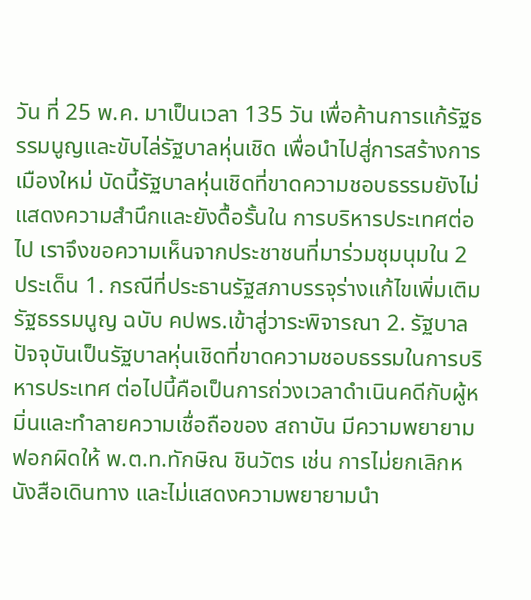วัน ที่ 25 พ.ค. มาเป็นเวลา 135 วัน เพื่อค้านการแก้รัฐธรรมนูญและขับไล่รัฐบาลหุ่นเชิด เพื่อนำไปสู่การสร้างการเมืองใหม่ บัดนี้รัฐบาลหุ่นเชิดที่ขาดความชอบธรรมยังไม่แสดงความสำนึกและยังดื้อรั้นใน การบริหารประเทศต่อไป เราจึงขอความเห็นจากประชาชนที่มาร่วมชุมนุมใน 2 ประเด็น 1. กรณีที่ประธานรัฐสภาบรรจุร่างแก้ไขเพิ่มเติมรัฐธรรมนูญ ฉบับ คปพร.เข้าสู่วาระพิจารณา 2. รัฐบาลปัจจุบันเป็นรัฐบาลหุ่นเชิดที่ขาดความชอบธรรมในการบริหารประเทศ ต่อไปนี้คือเป็นการถ่วงเวลาดำเนินคดีกับผู้หมิ่นและทำลายความเชื่อถือของ สถาบัน มีความพยายามฟอกผิดให้ พ.ต.ท.ทักษิณ ชินวัตร เช่น การไม่ยกเลิกหนังสือเดินทาง และไม่แสดงความพยายามนำ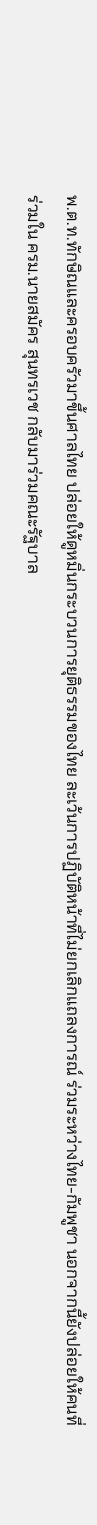พ.ต.ท.ทักษิณและครอบครัวมาขึ้นศาลไทย ปล่อยให้ดูหมิ่นกระบวนการยุติธรรมของไทย ละเว้นการปฏิบัติหน้าที่ไม่ยกเลิกแถลงการณ์ ร่วมระหว่างไทย-กัมพูชา นอกจากนี้ยังปล่อยให้คนที่ร่วมใน ครม.นายสมัคร สุนทรเวช กลับมาร่วมคณะรัฐบาล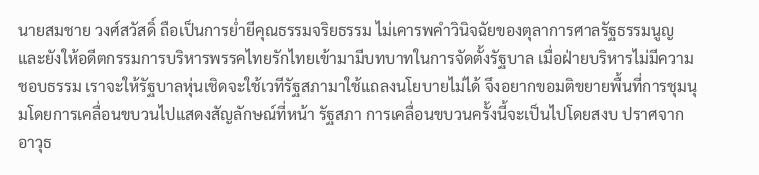นายสมชาย วงศ์สวัสดิ์ ถือเป็นการย่ำยีคุณธรรมจริยธรรม ไม่เคารพคำวินิจฉัยของตุลาการศาลรัฐธรรมนูญ และยังให้อดีตกรรมการบริหารพรรคไทยรักไทยเข้ามามีบทบาทในการจัดตั้งรัฐบาล เมื่อฝ่ายบริหารไม่มีความชอบธรรม เราจะให้รัฐบาลหุ่นเชิดจะใช้เวทีรัฐสภามาใช้แถลงนโยบายไม่ได้ จึงอยากขอมติขยายพื้นที่การชุมนุมโดยการเคลื่อนขบวนไปแสดงสัญลักษณ์ที่หน้า รัฐสภา การเคลื่อนขบวนครั้งนี้จะเป็นไปโดยสงบ ปราศจากอาวุธ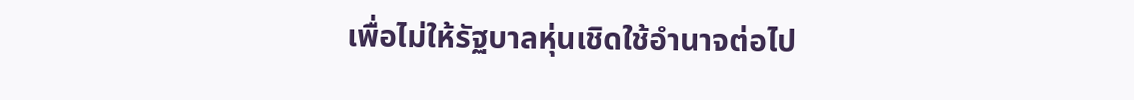เพื่อไม่ให้รัฐบาลหุ่นเชิดใช้อำนาจต่อไป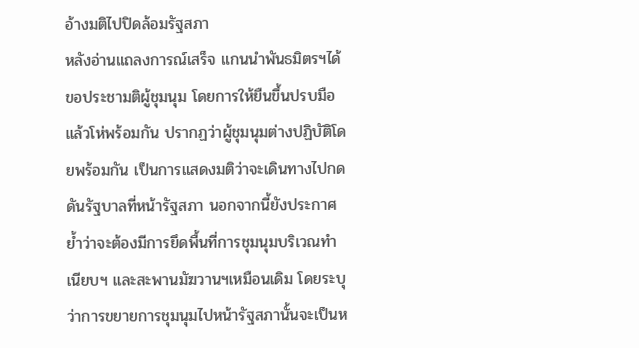อ้างมติไปปิดล้อมรัฐสภา
หลังอ่านแถลงการณ์เสร็จ แกนนำพันธมิตรฯได้ขอประชามติผู้ชุมนุม โดยการให้ยืนขึ้นปรบมือแล้วโห่พร้อมกัน ปรากฏว่าผู้ชุมนุมต่างปฏิบัติโดยพร้อมกัน เป็นการแสดงมติว่าจะเดินทางไปกดดันรัฐบาลที่หน้ารัฐสภา นอกจากนี้ยังประกาศย้ำว่าจะต้องมีการยึดพื้นที่การชุมนุมบริเวณทำเนียบฯ และสะพานมัฆวานฯเหมือนเดิม โดยระบุว่าการขยายการชุมนุมไปหน้ารัฐสภานั้นจะเป็นห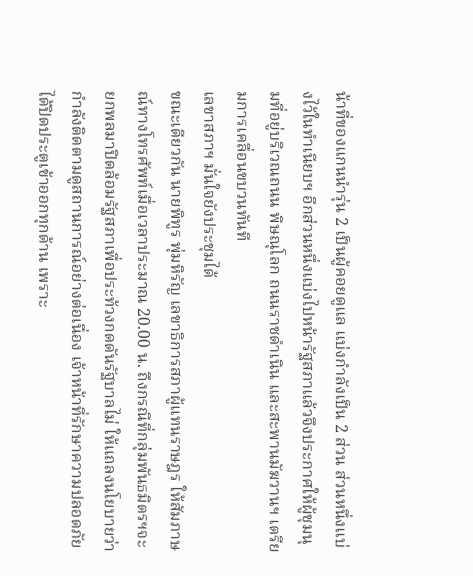น้าที่ของแกนนำรุ่น 2 เป็นผู้คอยดูแล แบ่งกำลังเป็น 2 ส่วน ส่วนหนึ่งแบ่งไว้ในทำเนียบฯ อีกส่วนหนึ่งแบ่งไปหน้ารัฐสภาแล้วจึงประกาศให้ผู้ชุมนุมที่อยู่บริเวณถนน พิษณุโลก ถนนราชดำเนิน และสะพานมัฆวานฯ เตรียมการเคลื่อนขบวนทันที
เลขาสภาฯ มั่นใจยังประชุมได้
ขณะเดียวกัน นายพิทูร พุ่มหิรัญ เลขาธิการสภาผู้แทนราษฎร ให้สัมภาษณ์ทางโทรศัพท์เมื่อเวลาประมาณ 20.00 น. ถึงกรณีที่กลุ่มพันธมิตรฯจะยกพลมาปิดล้อมรัฐสภาเพื่อประท้วงกดดันรัฐบาลไม่ ให้แถลงนโยบายว่า กำลังติดตามดูสถานการณ์อย่างต่อเนื่อง เจ้าหน้าที่รักษาความปลอดภัยได้ปิดประตูเข้าออกทุกด้าน เพราะ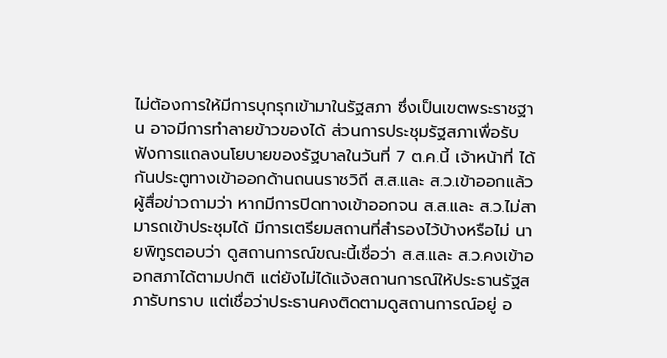ไม่ต้องการให้มีการบุกรุกเข้ามาในรัฐสภา ซึ่งเป็นเขตพระราชฐาน อาจมีการทำลายข้าวของได้ ส่วนการประชุมรัฐสภาเพื่อรับฟังการแถลงนโยบายของรัฐบาลในวันที่ 7 ต.ค.นี้ เจ้าหน้าที่ ได้กันประตูทางเข้าออกด้านถนนราชวิถี ส.ส.และ ส.ว.เข้าออกแล้ว ผู้สื่อข่าวถามว่า หากมีการปิดทางเข้าออกจน ส.ส.และ ส.ว.ไม่สามารถเข้าประชุมได้ มีการเตรียมสถานที่สำรองไว้บ้างหรือไม่ นายพิทูรตอบว่า ดูสถานการณ์ขณะนี้เชื่อว่า ส.ส.และ ส.ว.คงเข้าออกสภาได้ตามปกติ แต่ยังไม่ได้แจ้งสถานการณ์ให้ประธานรัฐสภารับทราบ แต่เชื่อว่าประธานคงติดตามดูสถานการณ์อยู่ อ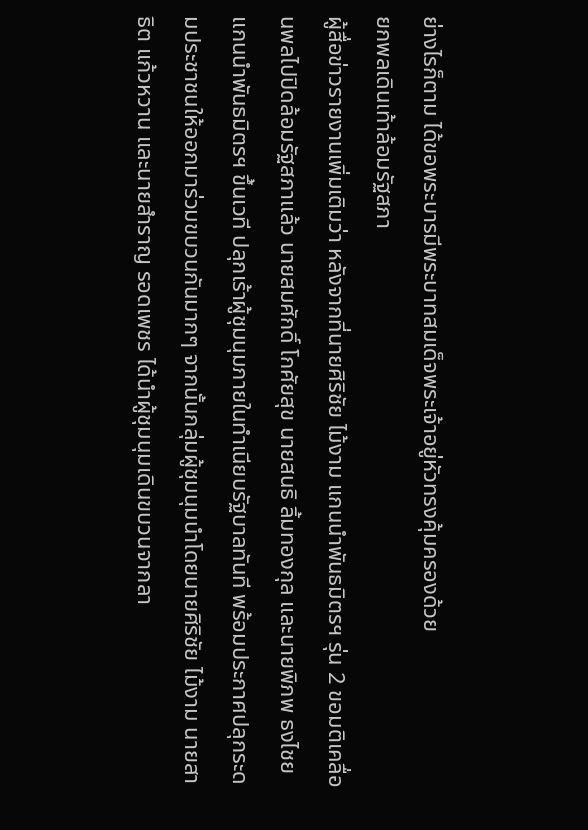ย่างไรก็ตาม ได้ขอพระบารมีพระบาทสมเด็จพระเจ้าอยู่หัวทรงคุ้มครองด้วย
ยกพลเดินเท้าล้อมรัฐสภา
ผู้สื่อข่าวรายงานเพิ่มเติมว่า หลังจากที่นายศิริชัย ไม้งาม แกนนำพันธมิตรฯ รุ่น 2 ขอมติเคลื่อนพลไปปิดล้อมรัฐสภาแล้ว นายสมศักดิ์ โกศัยสุข นายสนธิ ลิ้มทองกุล และนายพิภพ ธงไชย แกนนำพันธมิตรฯ ขึ้นเวที ปลุกเร้าผู้ชุมนุมภายในทำเนียบรัฐบาลทันที พร้อมประกาศปลุกระดมประชาชนให้ออกมาร่วมขบวนกันมากๆ จากนั้นกลุ่มผู้ชุมนุมนำโดยนายศิริชัย ไม้งาม นายสาธิต แก้วหวาน และนายสำราญ รอดเพชร ได้นำผู้ชุมนุมเดินขบวนจากลา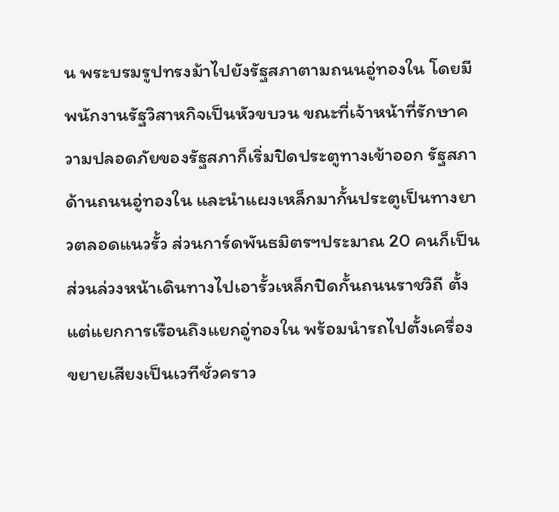น พระบรมรูปทรงม้าไปยังรัฐสภาตามถนนอู่ทองใน โดยมีพนักงานรัฐวิสาหกิจเป็นหัวขบวน ขณะที่เจ้าหน้าที่รักษาความปลอดภัยของรัฐสภาก็เริ่มปิดประตูทางเข้าออก รัฐสภา ด้านถนนอู่ทองใน และนำแผงเหล็กมากั้นประตูเป็นทางยาวตลอดแนวรั้ว ส่วนการ์ดพันธมิตรฯประมาณ 20 คนก็เป็นส่วนล่วงหน้าเดินทางไปเอารั้วเหล็กปิดกั้นถนนราชวิถี ตั้งแต่แยกการเรือนถึงแยกอู่ทองใน พร้อมนำรถไปตั้งเครื่องขยายเสียงเป็นเวทีชั่วคราว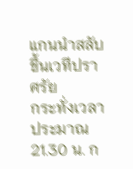แกนนำสลับขึ้นเวทีปราศรัย
กระทั่งเวลาประมาณ 21.30 น. ก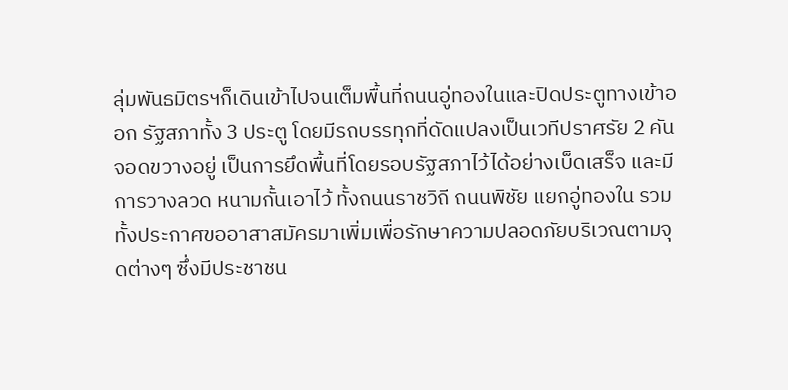ลุ่มพันธมิตรฯก็เดินเข้าไปจนเต็มพื้นที่ถนนอู่ทองในและปิดประตูทางเข้าออก รัฐสภาทั้ง 3 ประตู โดยมีรถบรรทุกที่ดัดแปลงเป็นเวทีปราศรัย 2 คัน จอดขวางอยู่ เป็นการยึดพื้นที่โดยรอบรัฐสภาไว้ได้อย่างเบ็ดเสร็จ และมีการวางลวด หนามกั้นเอาไว้ ทั้งถนนราชวิถี ถนนพิชัย แยกอู่ทองใน รวมทั้งประกาศขออาสาสมัครมาเพิ่มเพื่อรักษาความปลอดภัยบริเวณตามจุดต่างๆ ซึ่งมีประชาชน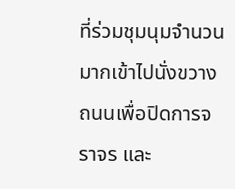ที่ร่วมชุมนุมจำนวนมากเข้าไปนั่งขวางถนนเพื่อปิดการจราจร และ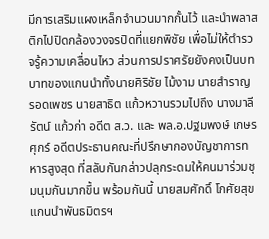มีการเสริมแผงเหล็กจำนวนมากกั้นไว้ และนำพลาสติกไปปิดกล้องวงจรปิดที่แยกพิชัย เพื่อไม่ให้ตำรวจรู้ความเคลื่อนไหว ส่วนการปราศรัยยังคงเป็นบทบาทของแกนนำทั้งนายศิริชัย ไม้งาม นายสำราญ รอดเพชร นายสาธิต แก้วหวานรวมไปถึง นางมาลีรัตน์ แก้วก่า อดีต ส.ว. และ พล.อ.ปฐมพงษ์ เกษรศุกร์ อดีตประธานคณะที่ปรึกษากองบัญชาการทหารสูงสุด ที่สลับกันกล่าวปลุกระดมให้คนมาร่วมชุมนุมกันมากขึ้น พร้อมกันนี้ นายสมศักดิ์ โกศัยสุข แกนนำพันธมิตรฯ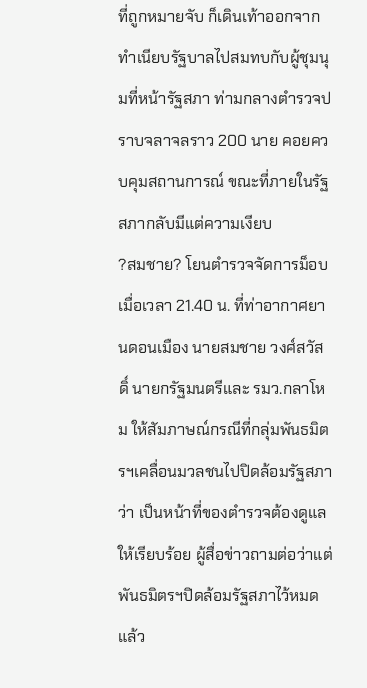ที่ถูกหมายจับ ก็เดินเท้าออกจากทำเนียบรัฐบาลไปสมทบกับผู้ชุมนุมที่หน้ารัฐสภา ท่ามกลางตำรวจปราบจลาจลราว 200 นาย คอยควบคุมสถานการณ์ ขณะที่ภายในรัฐสภากลับมีแต่ความเงียบ
?สมชาย? โยนตำรวจจัดการม็อบ
เมื่อเวลา 21.40 น. ที่ท่าอากาศยานดอนเมือง นายสมชาย วงศ์สวัสดิ์ นายกรัฐมนตรีและ รมว.กลาโหม ให้สัมภาษณ์กรณีที่กลุ่มพันธมิตรฯเคลื่อนมวลชนไปปิดล้อมรัฐสภาว่า เป็นหน้าที่ของตำรวจต้องดูแลให้เรียบร้อย ผู้สื่อข่าวถามต่อว่าแต่พันธมิตรฯปิดล้อมรัฐสภาไว้หมดแล้ว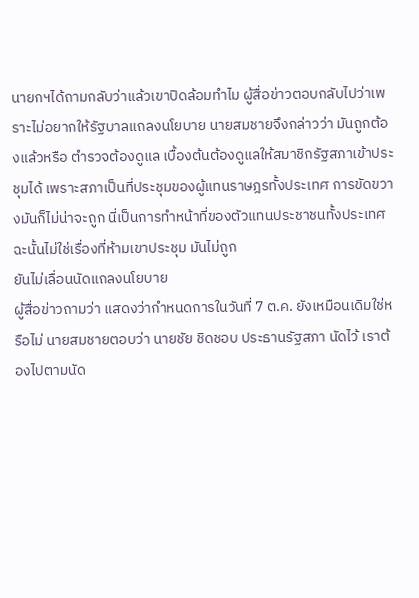นายกฯได้ถามกลับว่าแล้วเขาปิดล้อมทำไม ผู้สื่อข่าวตอบกลับไปว่าเพราะไม่อยากให้รัฐบาลแถลงนโยบาย นายสมชายจึงกล่าวว่า มันถูกต้องแล้วหรือ ตำรวจต้องดูแล เบื้องต้นต้องดูแลให้สมาชิกรัฐสภาเข้าประชุมได้ เพราะสภาเป็นที่ประชุมของผู้แทนราษฎรทั้งประเทศ การขัดขวางมันก็ไม่น่าจะถูก นี่เป็นการทำหน้าที่ของตัวแทนประชาชนทั้งประเทศ ฉะนั้นไม่ใช่เรื่องที่ห้ามเขาประชุม มันไม่ถูก
ยันไม่เลื่อนนัดแถลงนโยบาย
ผู้สื่อข่าวถามว่า แสดงว่ากำหนดการในวันที่ 7 ต.ค. ยังเหมือนเดิมใช่หรือไม่ นายสมชายตอบว่า นายชัย ชิดชอบ ประธานรัฐสภา นัดไว้ เราต้องไปตามนัด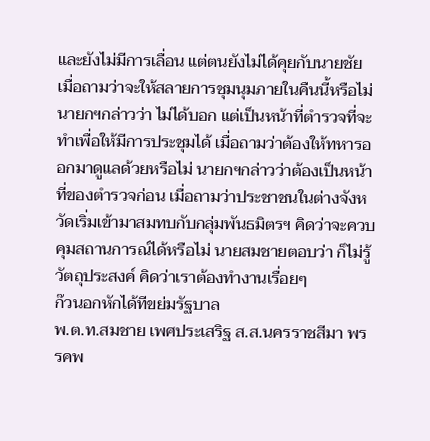และยังไม่มีการเลื่อน แต่ตนยังไม่ได้คุยกับนายชัย เมื่อถามว่าจะให้สลายการชุมนุมภายในคืนนี้หรือไม่ นายกฯกล่าวว่า ไม่ได้บอก แต่เป็นหน้าที่ตำรวจที่จะทำเพื่อให้มีการประชุมได้ เมื่อถามว่าต้องให้ทหารออกมาดูแลด้วยหรือไม่ นายกฯกล่าวว่าต้องเป็นหน้าที่ของตำรวจก่อน เมื่อถามว่าประชาชนในต่างจังหวัดเริ่มเข้ามาสมทบกับกลุ่มพันธมิตรฯ คิดว่าจะควบคุมสถานการณ์ได้หรือไม่ นายสมชายตอบว่า ก็ไม่รู้วัตถุประสงค์ คิดว่าเราต้องทำงานเรื่อยๆ
ก๊วนอกหักได้ทีขย่มรัฐบาล
พ.ต.ท.สมชาย เพศประเสริฐ ส.ส.นครราชสีมา พรรคพ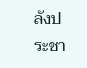ลังประชา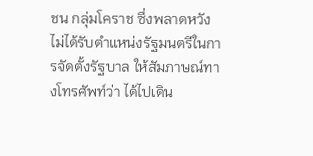ชน กลุ่มโคราช ซึ่งพลาดหวังไม่ได้รับตำแหน่งรัฐมนตรีในการจัดตั้งรัฐบาล ให้สัมภาษณ์ทางโทรศัพท์ว่า ได้ไปเดิน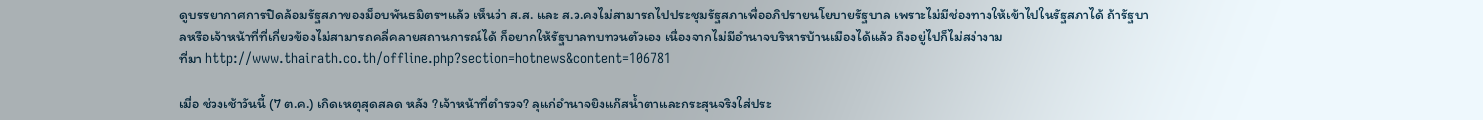ดูบรรยากาศการปิดล้อมรัฐสภาของม็อบพันธมิตรฯแล้ว เห็นว่า ส.ส. และ ส.ว.คงไม่สามารถไปประชุมรัฐสภาเพื่ออภิปรายนโยบายรัฐบาล เพราะไม่มีช่องทางให้เข้าไปในรัฐสภาได้ ถ้ารัฐบาลหรือเจ้าหน้าที่ที่เกี่ยวข้องไม่สามารถคลี่คลายสถานการณ์ได้ ก็อยากให้รัฐบาลทบทวนตัวเอง เนื่องจากไม่มีอำนาจบริหารบ้านเมืองได้แล้ว ถึงอยู่ไปก็ไม่สง่างาม
ที่มา http://www.thairath.co.th/offline.php?section=hotnews&content=106781

เมื่อ ช่วงเช้าวันนี้ (7 ต.ค.) เกิดเหตุสุดสลด หลัง ?เจ้าหน้าที่ตำรวจ? ลุแก่อำนาจยิงแก๊สน้ำตาและกระสุนจริงใส่ประ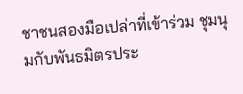ชาชนสองมือเปล่าที่เข้าร่วม ชุมนุมกับพันธมิตรประ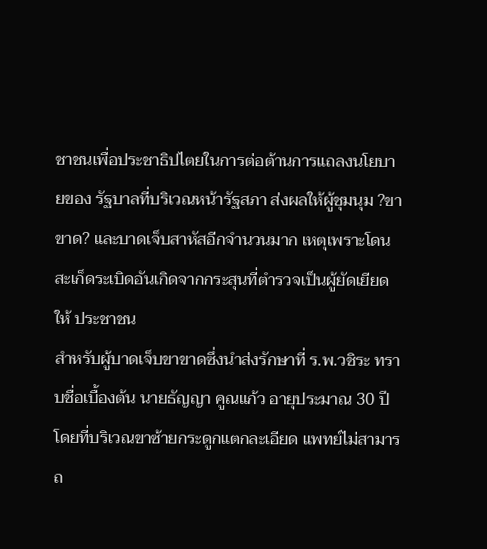ชาชนเพื่อประชาธิปไตยในการต่อต้านการแถลงนโยบายของ รัฐบาลที่บริเวณหน้ารัฐสภา ส่งผลให้ผู้ชุมนุม ?ขาขาด? และบาดเจ็บสาหัสอีกจำนวนมาก เหตุเพราะโดนสะเก็ดระเบิดอันเกิดจากกระสุนที่ตำรวจเป็นผู้ยัดเยียดให้ ประชาชน
สำหรับผู้บาดเจ็บขาขาดซึ่งนำส่งรักษาที่ ร.พ.วชิระ ทราบชื่อเบื้องต้น นายธัญญา คูณแก้ว อายุประมาณ 30 ปี โดยที่บริเวณขาซ้ายกระดูกแตกละเอียด แพทย์ไม่สามารถ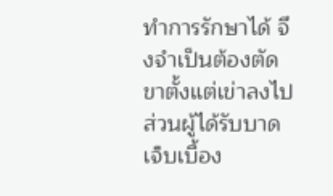ทำการรักษาได้ จึงจำเป็นต้องตัดขาตั้งแต่เข่าลงไป
ส่วนผู้ได้รับบาดเจ็บเบื้อง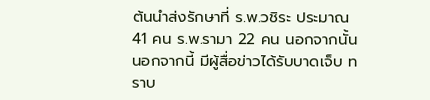ต้นนำส่งรักษาที่ ร.พ.วชิระ ประมาณ 41 คน ร.พ.รามา 22 คน นอกจากนั้น
นอกจากนี้ มีผู้สื่อข่าวได้รับบาดเจ็บ ทราบ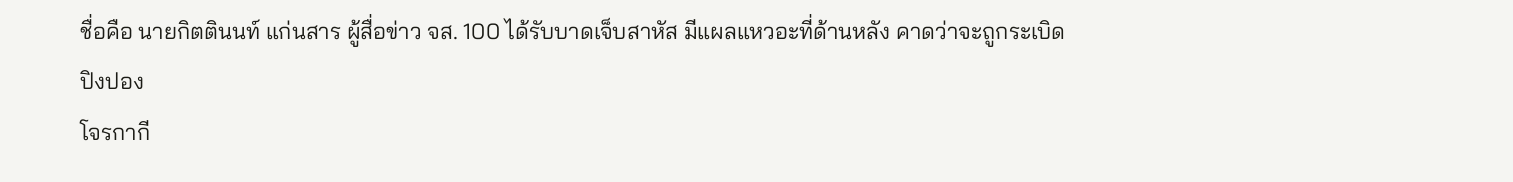ชื่อคือ นายกิตตินนท์ แก่นสาร ผู้สื่อข่าว จส. 100 ได้รับบาดเจ็บสาหัส มีแผลแหวอะที่ด้านหลัง คาดว่าจะถูกระเบิดปิงปอง
โจรกากี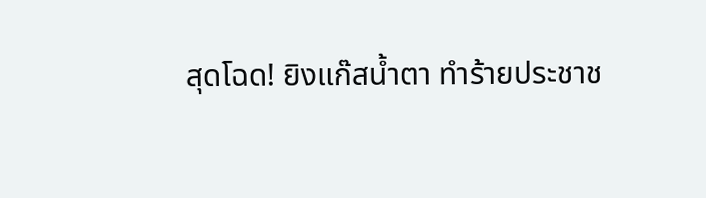สุดโฉด! ยิงแก๊สน้ำตา ทำร้ายประชาช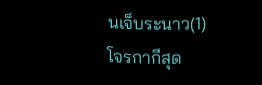นเจ็บระนาว(1)
โจรกากีสุด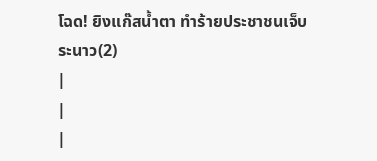โฉด! ยิงแก๊สน้ำตา ทำร้ายประชาชนเจ็บระนาว(2)
|
|
|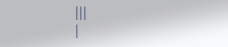|||
|